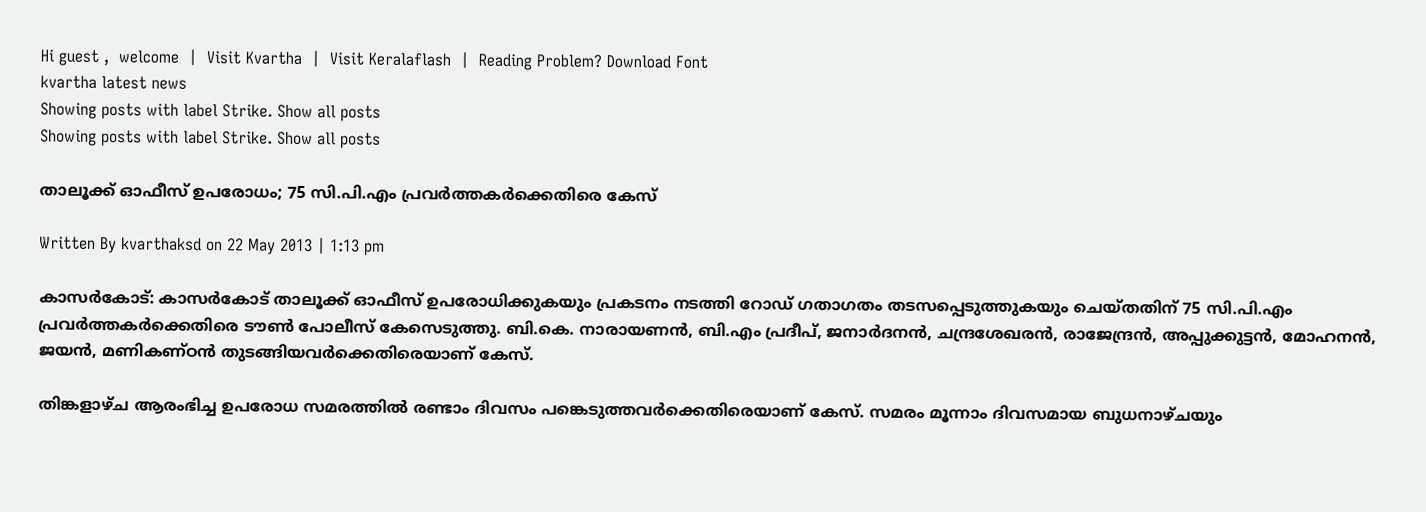Hi guest ,  welcome  |  Visit Kvartha  |  Visit Keralaflash  |  Reading Problem? Download Font
kvartha latest news
Showing posts with label Strike. Show all posts
Showing posts with label Strike. Show all posts

താലൂക്ക് ഓഫീസ് ഉപരോധം; 75 സി.പി.എം പ്രവര്‍ത്തകര്‍ക്കെതിരെ കേസ്

Written By kvarthaksd on 22 May 2013 | 1:13 pm

കാസര്‍കോട്: കാസര്‍കോട് താലൂക്ക് ഓഫീസ് ഉപരോധിക്കുകയും പ്രകടനം നടത്തി റോഡ് ഗതാഗതം തടസപ്പെടുത്തുകയും ചെയ്തതിന് 75 സി.പി.എം പ്രവര്‍ത്തകര്‍ക്കെതിരെ ടൗണ്‍ പോലീസ് കേസെടുത്തു. ബി.കെ. നാരായണന്‍, ബി.എം പ്രദീപ്, ജനാര്‍ദനന്‍, ചന്ദ്രശേഖരന്‍, രാജേന്ദ്രന്‍, അപ്പുക്കുട്ടന്‍, മോഹനന്‍, ജയന്‍, മണികണ്ഠന്‍ തുടങ്ങിയവര്‍ക്കെതിരെയാണ് കേസ്.

തിങ്കളാഴ്ച ആരംഭിച്ച ഉപരോധ സമരത്തില്‍ രണ്ടാം ദിവസം പങ്കെടുത്തവര്‍ക്കെതിരെയാണ് കേസ്. സമരം മൂന്നാം ദിവസമായ ബുധനാഴ്ചയും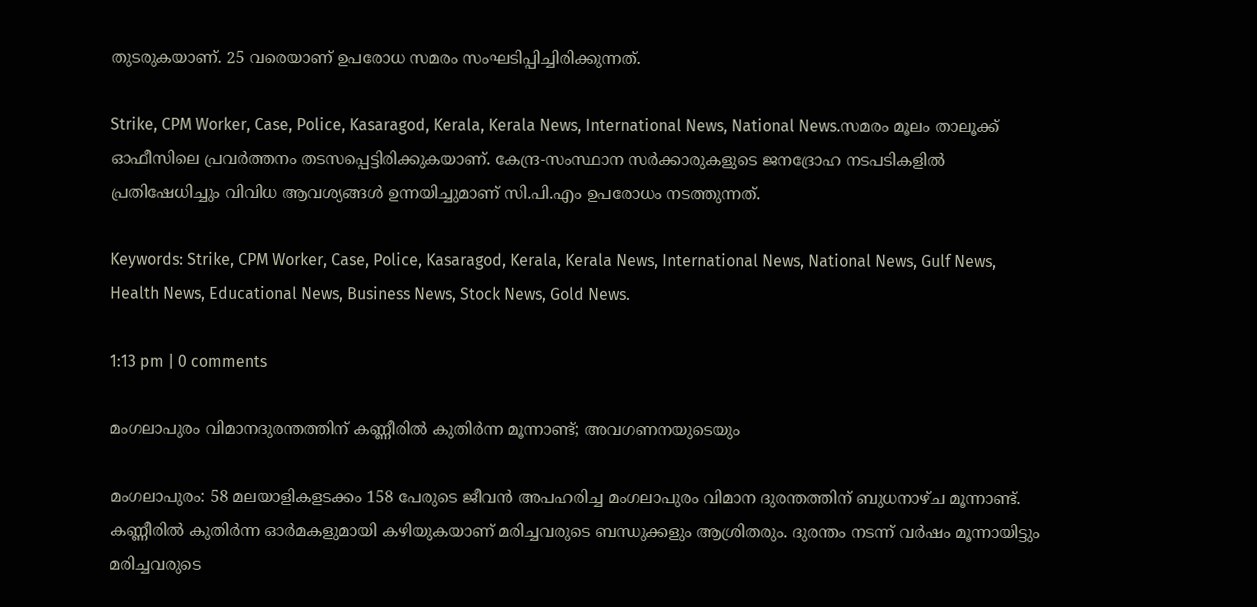തുടരുകയാണ്. 25 വരെയാണ് ഉപരോധ സമരം സംഘടിപ്പിച്ചിരിക്കുന്നത്.

Strike, CPM Worker, Case, Police, Kasaragod, Kerala, Kerala News, International News, National News.സമരം മൂലം താലൂക്ക് ഓഫീസിലെ പ്രവര്‍ത്തനം തടസപ്പെട്ടിരിക്കുകയാണ്. കേന്ദ്ര-സംസ്ഥാന സര്‍ക്കാരുകളുടെ ജനദ്രോഹ നടപടികളില്‍ പ്രതിഷേധിച്ചും വിവിധ ആവശ്യങ്ങള്‍ ഉന്നയിച്ചുമാണ് സി.പി.എം ഉപരോധം നടത്തുന്നത്.

Keywords: Strike, CPM Worker, Case, Police, Kasaragod, Kerala, Kerala News, International News, National News, Gulf News, Health News, Educational News, Business News, Stock News, Gold News.

1:13 pm | 0 comments

മംഗലാപുരം വിമാനദുരന്തത്തിന് കണ്ണീരില്‍ കുതിര്‍ന്ന മൂന്നാണ്ട്; അവഗണനയുടെയും

മംഗലാപുരം: 58 മലയാളികളടക്കം 158 പേരുടെ ജീവന്‍ അപഹരിച്ച മംഗലാപുരം വിമാന ദുരന്തത്തിന് ബുധനാഴ്ച മൂന്നാണ്ട്. കണ്ണീരില്‍ കുതിര്‍ന്ന ഓര്‍മകളുമായി കഴിയുകയാണ് മരിച്ചവരുടെ ബന്ധുക്കളും ആശ്രിതരും. ദുരന്തം നടന്ന് വര്‍ഷം മൂന്നായിട്ടും മരിച്ചവരുടെ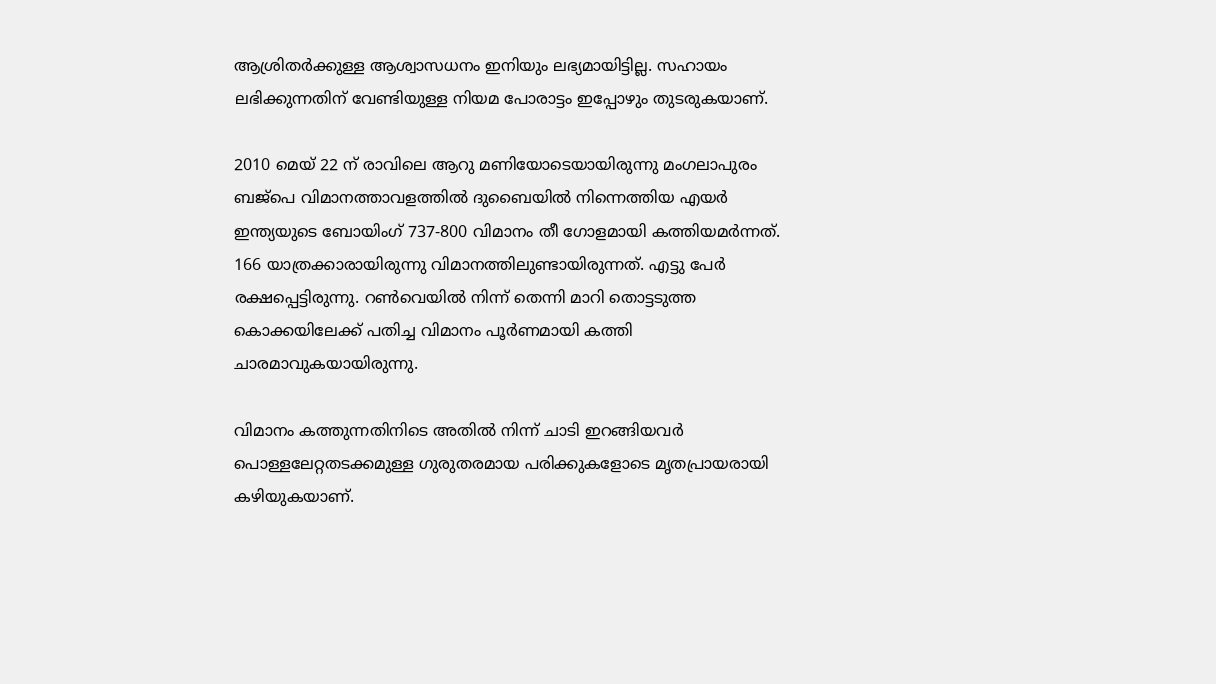ആശ്രിതര്‍ക്കുള്ള ആശ്വാസധനം ഇനിയും ലഭ്യമായിട്ടില്ല. സഹായം ലഭിക്കുന്നതിന് വേണ്ടിയുള്ള നിയമ പോരാട്ടം ഇപ്പോഴും തുടരുകയാണ്.

2010 മെയ് 22 ന് രാവിലെ ആറു മണിയോടെയായിരുന്നു മംഗലാപുരം ബജ്‌പെ വിമാനത്താവളത്തില്‍ ദുബൈയില്‍ നിന്നെത്തിയ എയര്‍ ഇന്ത്യയുടെ ബോയിംഗ് 737-800 വിമാനം തീ ഗോളമായി കത്തിയമര്‍ന്നത്. 166 യാത്രക്കാരായിരുന്നു വിമാനത്തിലുണ്ടായിരുന്നത്. എട്ടു പേര്‍ രക്ഷപ്പെട്ടിരുന്നു. റണ്‍വെയില്‍ നിന്ന് തെന്നി മാറി തൊട്ടടുത്ത കൊക്കയിലേക്ക് പതിച്ച വിമാനം പൂര്‍ണമായി കത്തി ചാരമാവുകയായിരുന്നു.

വിമാനം കത്തുന്നതിനിടെ അതില്‍ നിന്ന് ചാടി ഇറങ്ങിയവര്‍ പൊള്ളലേറ്റതടക്കമുള്ള ഗുരുതരമായ പരിക്കുകളോടെ മൃതപ്രായരായി കഴിയുകയാണ്.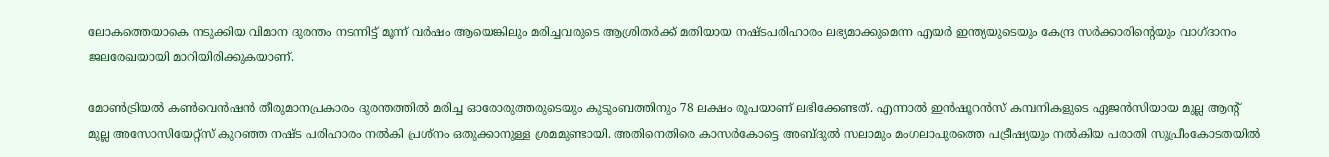ലോകത്തെയാകെ നടുക്കിയ വിമാന ദുരന്തം നടന്നിട്ട് മൂന്ന് വര്‍ഷം ആയെങ്കിലും മരിച്ചവരുടെ ആശ്രിതര്‍ക്ക് മതിയായ നഷ്ടപരിഹാരം ലഭ്യമാക്കുമെന്ന എയര്‍ ഇന്ത്യയുടെയും കേന്ദ്ര സര്‍ക്കാരിന്റെയും വാഗ്ദാനം ജലരേഖയായി മാറിയിരിക്കുകയാണ്.

മോണ്‍ട്രിയല്‍ കണ്‍വെന്‍ഷന്‍ തീരുമാനപ്രകാരം ദുരന്തത്തില്‍ മരിച്ച ഓരോരുത്തരുടെയും കുടുംബത്തിനും 78 ലക്ഷം രൂപയാണ് ലഭിക്കേണ്ടത്. എന്നാല്‍ ഇന്‍ഷൂറന്‍സ് കമ്പനികളുടെ ഏജന്‍സിയായ മുല്ല ആന്റ് മുല്ല അസോസിയേറ്റ്‌സ് കുറഞ്ഞ നഷ്ട പരിഹാരം നല്‍കി പ്രശ്‌നം ഒതുക്കാനുള്ള ശ്രമമുണ്ടായി. അതിനെതിരെ കാസര്‍കോട്ടെ അബ്ദുല്‍ സലാമും മംഗലാപുരത്തെ പട്രീഷ്യയും നല്‍കിയ പരാതി സുപ്രീംകോടതയില്‍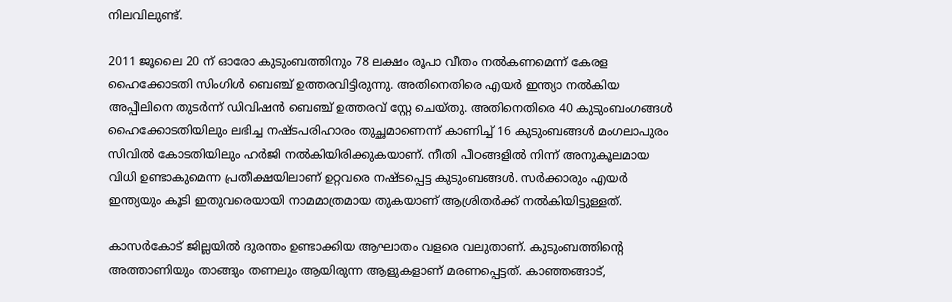നിലവിലുണ്ട്.

2011 ജൂലൈ 20 ന് ഓരോ കുടുംബത്തിനും 78 ലക്ഷം രൂപാ വീതം നല്‍കണമെന്ന് കേരള ഹൈക്കോടതി സിംഗിള്‍ ബെഞ്ച് ഉത്തരവിട്ടിരുന്നു. അതിനെതിരെ എയര്‍ ഇന്ത്യാ നല്‍കിയ അപ്പീലിനെ തുടര്‍ന്ന് ഡിവിഷന്‍ ബെഞ്ച് ഉത്തരവ് സ്റ്റേ ചെയ്തു. അതിനെതിരെ 40 കുടുംബംഗങ്ങള്‍ ഹൈക്കോടതിയിലും ലഭിച്ച നഷ്ടപരിഹാരം തുച്ഛമാണെന്ന് കാണിച്ച് 16 കുടുംബങ്ങള്‍ മംഗലാപുരം സിവില്‍ കോടതിയിലും ഹര്‍ജി നല്‍കിയിരിക്കുകയാണ്. നീതി പീഠങ്ങളില്‍ നിന്ന് അനുകൂലമായ വിധി ഉണ്ടാകുമെന്ന പ്രതീക്ഷയിലാണ് ഉറ്റവരെ നഷ്ടപ്പെട്ട കുടുംബങ്ങള്‍. സര്‍ക്കാരും എയര്‍ ഇന്ത്യയും കൂടി ഇതുവരെയായി നാമമാത്രമായ തുകയാണ് ആശ്രിതര്‍ക്ക് നല്‍കിയിട്ടുള്ളത്.

കാസര്‍കോട് ജില്ലയില്‍ ദുരന്തം ഉണ്ടാക്കിയ ആഘാതം വളരെ വലുതാണ്. കുടുംബത്തിന്റെ അത്താണിയും താങ്ങും തണലും ആയിരുന്ന ആളുകളാണ് മരണപ്പെട്ടത്. കാഞ്ഞങ്ങാട്,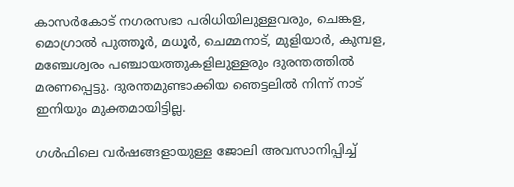കാസര്‍കോട് നഗരസഭാ പരിധിയിലുള്ളവരും, ചെങ്കള, മൊഗ്രാല്‍ പുത്തൂര്‍, മധൂര്‍, ചെമ്മനാട്, മുളിയാര്‍, കുമ്പള, മഞ്ചേശ്വരം പഞ്ചായത്തുകളിലുള്ളരും ദുരന്തത്തില്‍ മരണപ്പെട്ടു. ദുരന്തമുണ്ടാക്കിയ ഞെട്ടലില്‍ നിന്ന് നാട് ഇനിയും മുക്തമായിട്ടില്ല.

ഗള്‍ഫിലെ വര്‍ഷങ്ങളായുള്ള ജോലി അവസാനിപ്പിച്ച്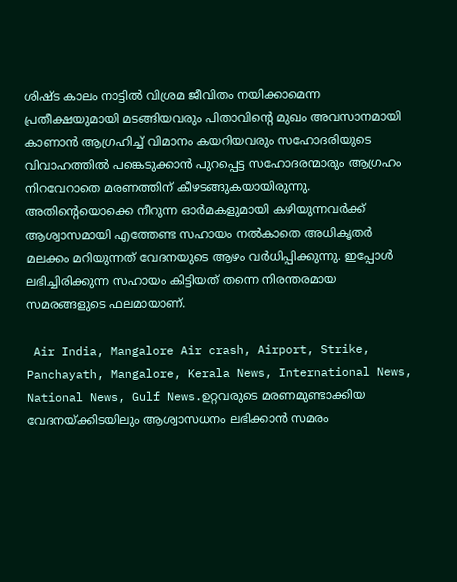ശിഷ്ട കാലം നാട്ടില്‍ വിശ്രമ ജീവിതം നയിക്കാമെന്ന പ്രതീക്ഷയുമായി മടങ്ങിയവരും പിതാവിന്റെ മുഖം അവസാനമായി കാണാന്‍ ആഗ്രഹിച്ച് വിമാനം കയറിയവരും സഹോദരിയുടെ വിവാഹത്തില്‍ പങ്കെടുക്കാന്‍ പുറപ്പെട്ട സഹോദരന്മാരും ആഗ്രഹം നിറവേറാതെ മരണത്തിന് കീഴടങ്ങുകയായിരുന്നു. അതിന്റെയൊക്കെ നീറുന്ന ഓര്‍മകളുമായി കഴിയുന്നവര്‍ക്ക് ആശ്വാസമായി എത്തേണ്ട സഹായം നല്‍കാതെ അധികൃതര്‍ മലക്കം മറിയുന്നത് വേദനയുടെ ആഴം വര്‍ധിപ്പിക്കുന്നു. ഇപ്പോള്‍ ലഭിച്ചിരിക്കുന്ന സഹായം കിട്ടിയത് തന്നെ നിരന്തരമായ സമരങ്ങളുടെ ഫലമായാണ്.

 Air India, Mangalore Air crash, Airport, Strike, Panchayath, Mangalore, Kerala News, International News, National News, Gulf News.ഉറ്റവരുടെ മരണമുണ്ടാക്കിയ വേദനയ്ക്കിടയിലും ആശ്വാസധനം ലഭിക്കാന്‍ സമരം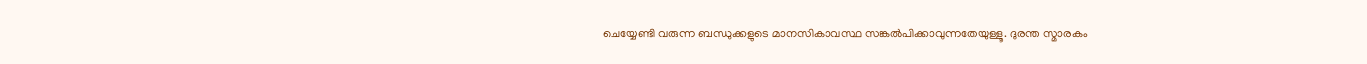ചെയ്യേണ്ടി വരുന്ന ബന്ധുക്കളുടെ മാനസികാവസ്ഥ സങ്കല്‍പിക്കാവുന്നതേയുള്ളൂ. ദുരന്ത സ്മാരകം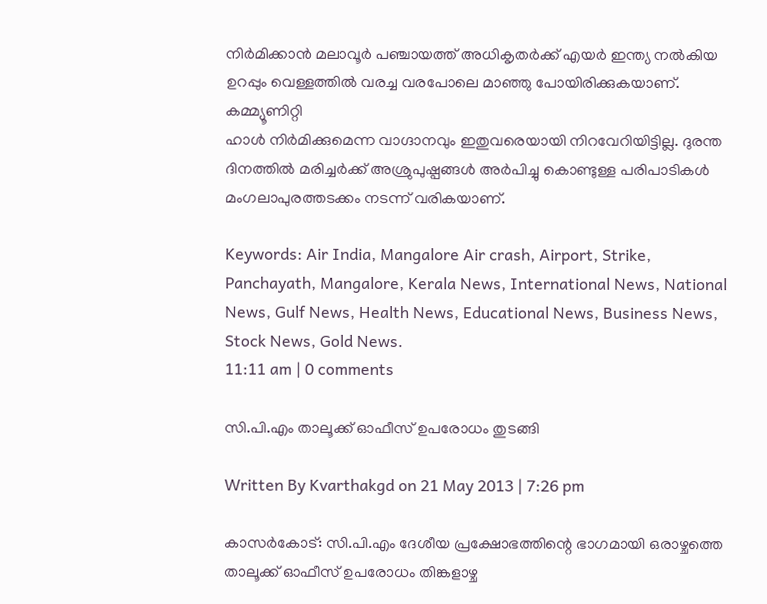നിര്‍മിക്കാന്‍ മലാവൂര്‍ പഞ്ചായത്ത് അധികൃതര്‍ക്ക് എയര്‍ ഇന്ത്യ നല്‍കിയ ഉറപ്പും വെള്ളത്തില്‍ വരച്ച വരപോലെ മാഞ്ഞു പോയിരിക്കുകയാണ്. കമ്മ്യൂണിറ്റി
ഹാള്‍ നിര്‍മിക്കുമെന്ന വാഗ്ദാനവും ഇതുവരെയായി നിറവേറിയിട്ടില്ല. ദുരന്ത ദിനത്തില്‍ മരിച്ചര്‍ക്ക് അശ്രുപുഷ്പങ്ങള്‍ അര്‍പിച്ചു കൊണ്ടുള്ള പരിപാടികള്‍ മംഗലാപുരത്തടക്കം നടന്ന് വരികയാണ്.

Keywords: Air India, Mangalore Air crash, Airport, Strike, Panchayath, Mangalore, Kerala News, International News, National News, Gulf News, Health News, Educational News, Business News, Stock News, Gold News.
11:11 am | 0 comments

സി.പി.എം താലൂക്ക് ഓഫീസ് ഉപരോധം തുടങ്ങി

Written By Kvarthakgd on 21 May 2013 | 7:26 pm

കാസര്‍കോട്: സി.പി.എം ദേശീയ പ്രക്ഷോഭത്തിന്റെ ഭാഗമായി ഒരാഴ്ചത്തെ താലൂക്ക് ഓഫീസ് ഉപരോധം തിങ്കളാഴ്ച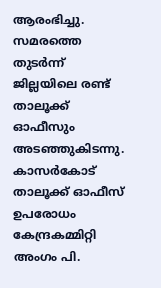ആരംഭിച്ചു. സമരത്തെ തുടര്‍ന്ന് ജില്ലയിലെ രണ്ട് താലൂക്ക് ഓഫീസും അടഞ്ഞുകിടന്നു. കാസര്‍കോട് താലൂക്ക് ഓഫീസ് ഉപരോധം കേന്ദ്രകമ്മിറ്റി അംഗം പി.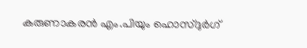കരുണാകരന്‍ എം.പിയും ഹൊസ്ദുര്‍ഗ്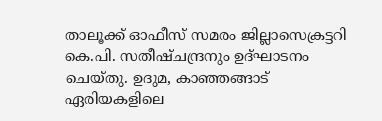താലൂക്ക് ഓഫീസ് സമരം ജില്ലാസെക്രട്ടറി കെ.പി. സതീഷ്ചന്ദ്രനും ഉദ്ഘാടനം ചെയ്തു. ഉദുമ, കാഞ്ഞങ്ങാട് ഏരിയകളിലെ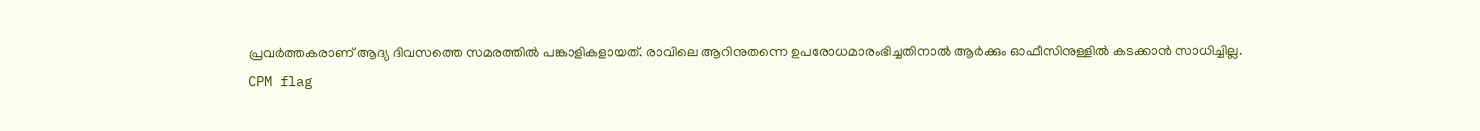പ്രവര്‍ത്തകരാണ് ആദ്യ ദിവസത്തെ സമരത്തില്‍ പങ്കാളികളായത്. രാവിലെ ആറിനുതന്നെ ഉപരോധമാരംഭിച്ചതിനാല്‍ ആര്‍ക്കും ഓഫീസിനുള്ളില്‍ കടക്കാന്‍ സാധിച്ചില്ല.
CPM flag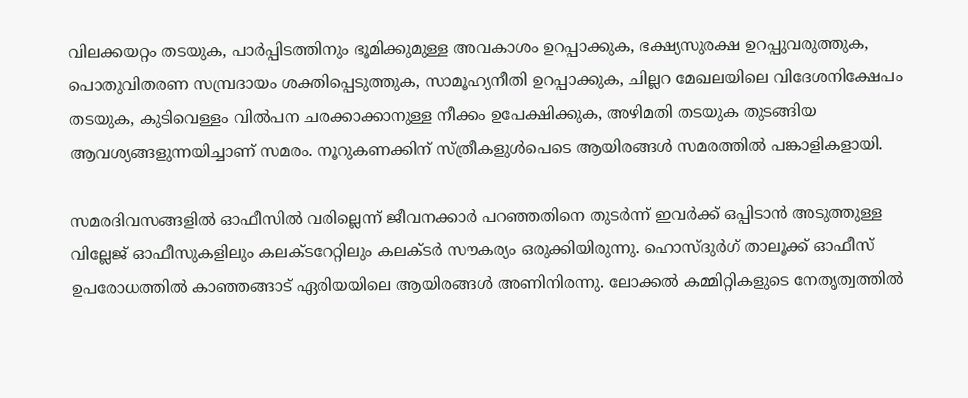വിലക്കയറ്റം തടയുക, പാര്‍പ്പിടത്തിനും ഭൂമിക്കുമുള്ള അവകാശം ഉറപ്പാക്കുക, ഭക്ഷ്യസുരക്ഷ ഉറപ്പുവരുത്തുക, പൊതുവിതരണ സമ്പ്രദായം ശക്തിപ്പെടുത്തുക, സാമൂഹ്യനീതി ഉറപ്പാക്കുക, ചില്ലറ മേഖലയിലെ വിദേശനിക്ഷേപം തടയുക, കുടിവെള്ളം വില്‍പന ചരക്കാക്കാനുള്ള നീക്കം ഉപേക്ഷിക്കുക, അഴിമതി തടയുക തുടങ്ങിയ ആവശ്യങ്ങളുന്നയിച്ചാണ് സമരം. നൂറുകണക്കിന് സ്ത്രീകളുള്‍പെടെ ആയിരങ്ങള്‍ സമരത്തില്‍ പങ്കാളികളായി.

സമരദിവസങ്ങളില്‍ ഓഫീസില്‍ വരില്ലെന്ന് ജീവനക്കാര്‍ പറഞ്ഞതിനെ തുടര്‍ന്ന് ഇവര്‍ക്ക് ഒപ്പിടാന്‍ അടുത്തുള്ള വില്ലേജ് ഓഫീസുകളിലും കലക്ടറേറ്റിലും കലക്ടര്‍ സൗകര്യം ഒരുക്കിയിരുന്നു. ഹൊസ്ദുര്‍ഗ് താലൂക്ക് ഓഫീസ് ഉപരോധത്തില്‍ കാഞ്ഞങ്ങാട് ഏരിയയിലെ ആയിരങ്ങള്‍ അണിനിരന്നു. ലോക്കല്‍ കമ്മിറ്റികളുടെ നേതൃത്വത്തില്‍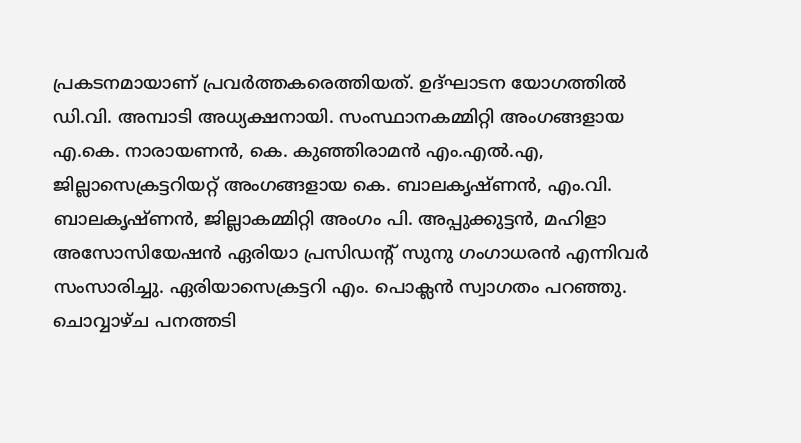പ്രകടനമായാണ് പ്രവര്‍ത്തകരെത്തിയത്. ഉദ്ഘാടന യോഗത്തില്‍ ഡി.വി. അമ്പാടി അധ്യക്ഷനായി. സംസ്ഥാനകമ്മിറ്റി അംഗങ്ങളായ എ.കെ. നാരായണന്‍, കെ. കുഞ്ഞിരാമന്‍ എം.എല്‍.എ, ജില്ലാസെക്രട്ടറിയറ്റ് അംഗങ്ങളായ കെ. ബാലകൃഷ്ണന്‍, എം.വി. ബാലകൃഷ്ണന്‍, ജില്ലാകമ്മിറ്റി അംഗം പി. അപ്പുക്കുട്ടന്‍, മഹിളാ അസോസിയേഷന്‍ ഏരിയാ പ്രസിഡന്റ് സുനു ഗംഗാധരന്‍ എന്നിവര്‍ സംസാരിച്ചു. ഏരിയാസെക്രട്ടറി എം. പൊക്ലന്‍ സ്വാഗതം പറഞ്ഞു. ചൊവ്വാഴ്ച പനത്തടി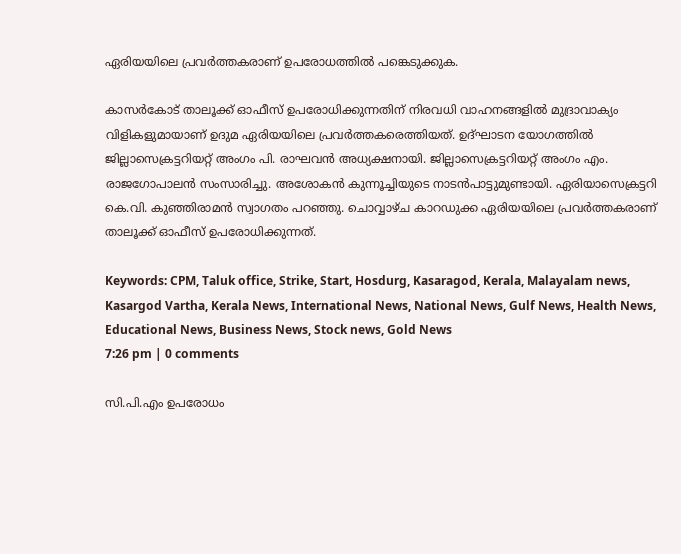ഏരിയയിലെ പ്രവര്‍ത്തകരാണ് ഉപരോധത്തില്‍ പങ്കെടുക്കുക.

കാസര്‍കോട് താലൂക്ക് ഓഫീസ് ഉപരോധിക്കുന്നതിന് നിരവധി വാഹനങ്ങളില്‍ മുദ്രാവാക്യം വിളികളുമായാണ് ഉദുമ ഏരിയയിലെ പ്രവര്‍ത്തകരെത്തിയത്. ഉദ്ഘാടന യോഗത്തില്‍ ജില്ലാസെക്രട്ടറിയറ്റ് അംഗം പി. രാഘവന്‍ അധ്യക്ഷനായി. ജില്ലാസെക്രട്ടറിയറ്റ് അംഗം എം. രാജഗോപാലന്‍ സംസാരിച്ചു. അശോകന്‍ കുന്നൂച്ചിയുടെ നാടന്‍പാട്ടുമുണ്ടായി. ഏരിയാസെക്രട്ടറി കെ.വി. കുഞ്ഞിരാമന്‍ സ്വാഗതം പറഞ്ഞു. ചൊവ്വാഴ്ച കാറഡുക്ക ഏരിയയിലെ പ്രവര്‍ത്തകരാണ് താലൂക്ക് ഓഫീസ് ഉപരോധിക്കുന്നത്.

Keywords: CPM, Taluk office, Strike, Start, Hosdurg, Kasaragod, Kerala, Malayalam news, Kasargod Vartha, Kerala News, International News, National News, Gulf News, Health News, Educational News, Business News, Stock news, Gold News
7:26 pm | 0 comments

സി.പി.എം ഉപരോധം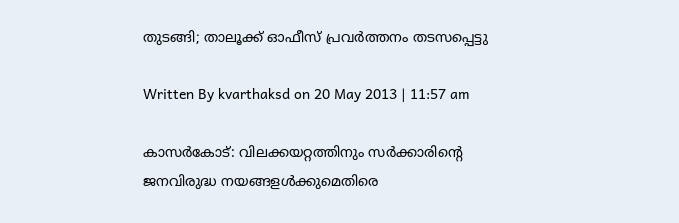തുടങ്ങി; താലൂക്ക് ഓഫീസ് പ്രവര്‍ത്തനം തടസപ്പെട്ടു

Written By kvarthaksd on 20 May 2013 | 11:57 am

കാസര്‍കോട്: വിലക്കയറ്റത്തിനും സര്‍ക്കാരിന്റെ ജനവിരുദ്ധ നയങ്ങളള്‍ക്കുമെതിരെ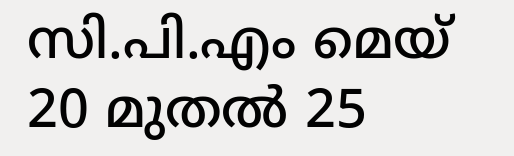സി.പി.എം മെയ് 20 മുതല്‍ 25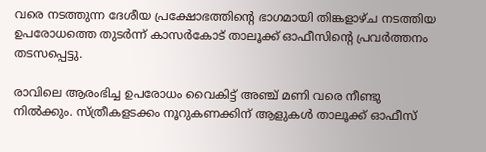വരെ നടത്തുന്ന ദേശീയ പ്രക്ഷോഭത്തിന്റെ ഭാഗമായി തിങ്കളാഴ്ച നടത്തിയ ഉപരോധത്തെ തുടര്‍ന്ന് കാസര്‍കോട് താലൂക്ക് ഓഫീസിന്റെ പ്രവര്‍ത്തനം തടസപ്പെട്ടു.

രാവിലെ ആരംഭിച്ച ഉപരോധം വൈകിട്ട് അഞ്ച് മണി വരെ നീണ്ടു നില്‍ക്കും. സ്ത്രീകളടക്കം നൂറുകണക്കിന് ആളുകള്‍ താലൂക്ക് ഓഫീസ്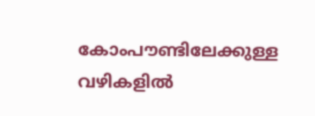കോംപൗണ്ടിലേക്കുള്ള വഴികളില്‍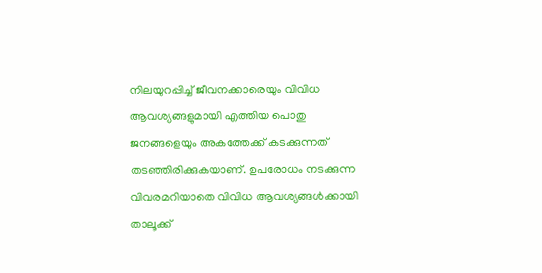നിലയുറപ്പിച്ച് ജീവനക്കാരെയും വിവിധ ആവശ്യങ്ങളുമായി എത്തിയ പൊതു ജനങ്ങളെയും അകത്തേക്ക് കടക്കുന്നത് തടഞ്ഞിരിക്കുകയാണ്. ഉപരോധം നടക്കുന്ന വിവരമറിയാതെ വിവിധ ആവശ്യങ്ങള്‍ക്കായി താലൂക്ക്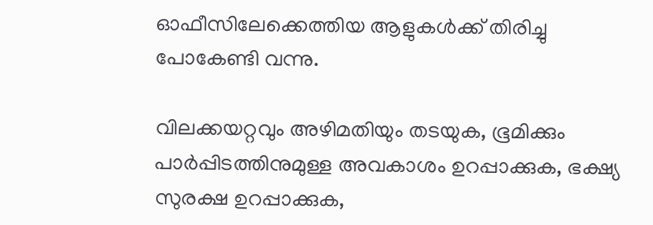ഓഫീസിലേക്കെത്തിയ ആളുകള്‍ക്ക് തിരിച്ചു പോകേണ്ടി വന്നു.

വിലക്കയറ്റവും അഴിമതിയും തടയുക, ഭൂമിക്കും പാര്‍പ്പിടത്തിനുമുള്ള അവകാശം ഉറപ്പാക്കുക, ഭക്ഷ്യ സുരക്ഷ ഉറപ്പാക്കുക,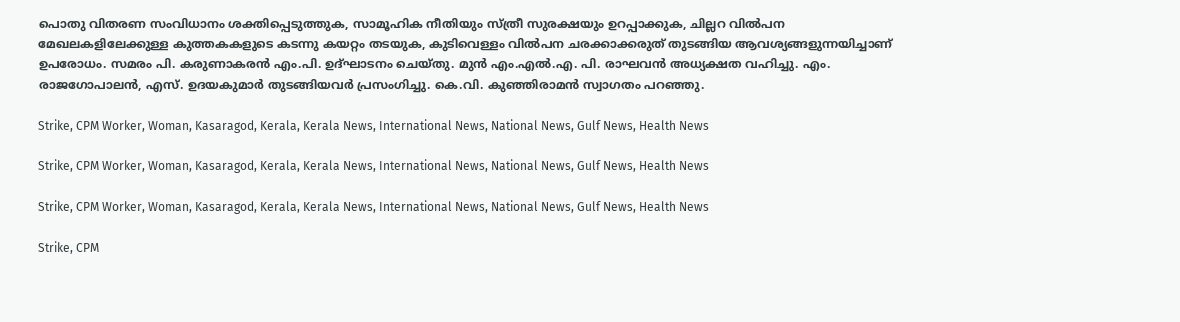പൊതു വിതരണ സംവിധാനം ശക്തിപ്പെടുത്തുക, സാമൂഹിക നീതിയും സ്ത്രീ സുരക്ഷയും ഉറപ്പാക്കുക, ചില്ലറ വില്‍പന മേഖലകളിലേക്കുള്ള കുത്തകകളുടെ കടന്നു കയറ്റം തടയുക, കുടിവെള്ളം വില്‍പന ചരക്കാക്കരുത് തുടങ്ങിയ ആവശ്യങ്ങളുന്നയിച്ചാണ് ഉപരോധം. സമരം പി. കരുണാകരന്‍ എം.പി. ഉദ്ഘാടനം ചെയ്തു. മുന്‍ എം.എല്‍.എ. പി. രാഘവന്‍ അധ്യക്ഷത വഹിച്ചു. എം. രാജഗോപാലന്‍, എസ്. ഉദയകുമാര്‍ തുടങ്ങിയവര്‍ പ്രസംഗിച്ചു. കെ.വി. കുഞ്ഞിരാമന്‍ സ്വാഗതം പറഞ്ഞു.

Strike, CPM Worker, Woman, Kasaragod, Kerala, Kerala News, International News, National News, Gulf News, Health News

Strike, CPM Worker, Woman, Kasaragod, Kerala, Kerala News, International News, National News, Gulf News, Health News

Strike, CPM Worker, Woman, Kasaragod, Kerala, Kerala News, International News, National News, Gulf News, Health News

Strike, CPM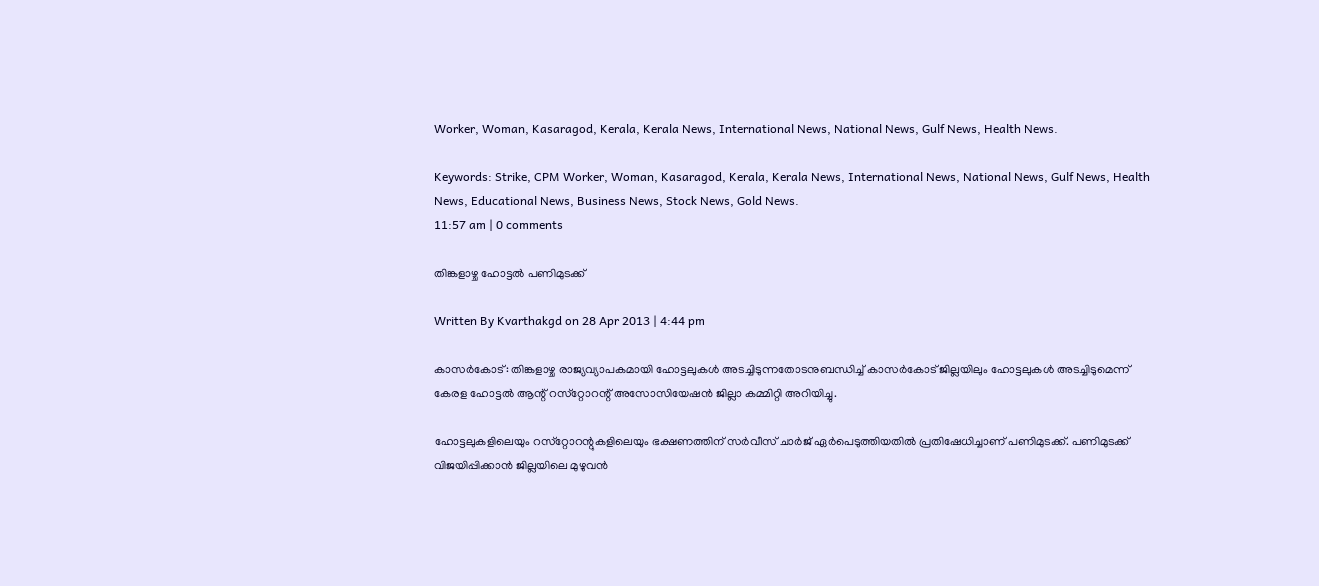Worker, Woman, Kasaragod, Kerala, Kerala News, International News, National News, Gulf News, Health News.

Keywords: Strike, CPM Worker, Woman, Kasaragod, Kerala, Kerala News, International News, National News, Gulf News, Health News, Educational News, Business News, Stock News, Gold News.
11:57 am | 0 comments

തിങ്കളാഴ്ച ഹോട്ടല്‍ പണിമുടക്ക്

Written By Kvarthakgd on 28 Apr 2013 | 4:44 pm

കാസര്‍കോട്: തിങ്കളാഴ്ച രാജ്യവ്യാപകമായി ഹോട്ടലുകള്‍ അടച്ചിടുന്നതോടനുബന്ധിച്ച് കാസര്‍കോട് ജില്ലയിലും ഹോട്ടലുകള്‍ അടച്ചിടുമെന്ന് കേരള ഹോട്ടല്‍ ആന്റ് റസ്‌റ്റോറന്റ് അസോസിയേഷന്‍ ജില്ലാ കമ്മിറ്റി അറിയിച്ചു.

ഹോട്ടലുകളിലെയും റസ്‌റ്റോറന്റുകളിലെയും ഭക്ഷണത്തിന് സര്‍വീസ് ചാര്‍ജ് ഏര്‍പെടുത്തിയതില്‍ പ്രതിഷേധിച്ചാണ് പണിമുടക്ക്. പണിമുടക്ക് വിജയിപ്പിക്കാന്‍ ജില്ലയിലെ മുഴുവന്‍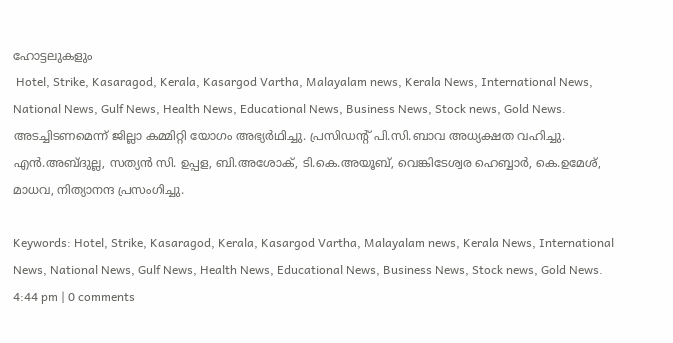ഹോട്ടലുകളും
 Hotel, Strike, Kasaragod, Kerala, Kasargod Vartha, Malayalam news, Kerala News, International News, National News, Gulf News, Health News, Educational News, Business News, Stock news, Gold News.
അടച്ചിടണമെന്ന് ജില്ലാ കമ്മിറ്റി യോഗം അഭ്യര്‍ഥിച്ചു. പ്രസിഡന്റ് പി.സി.ബാവ അധ്യക്ഷത വഹിച്ചു. എന്‍.അബ്ദുല്ല, സത്യന്‍ സി. ഉപ്പള, ബി.അശോക്, ടി.കെ.അയൂബ്, വെങ്കിടേശ്വര ഹെബ്ബാര്‍, കെ.ഉമേശ്, മാധവ, നിത്യാനന്ദ പ്രസംഗിച്ചു.

Keywords: Hotel, Strike, Kasaragod, Kerala, Kasargod Vartha, Malayalam news, Kerala News, International News, National News, Gulf News, Health News, Educational News, Business News, Stock news, Gold News.
4:44 pm | 0 comments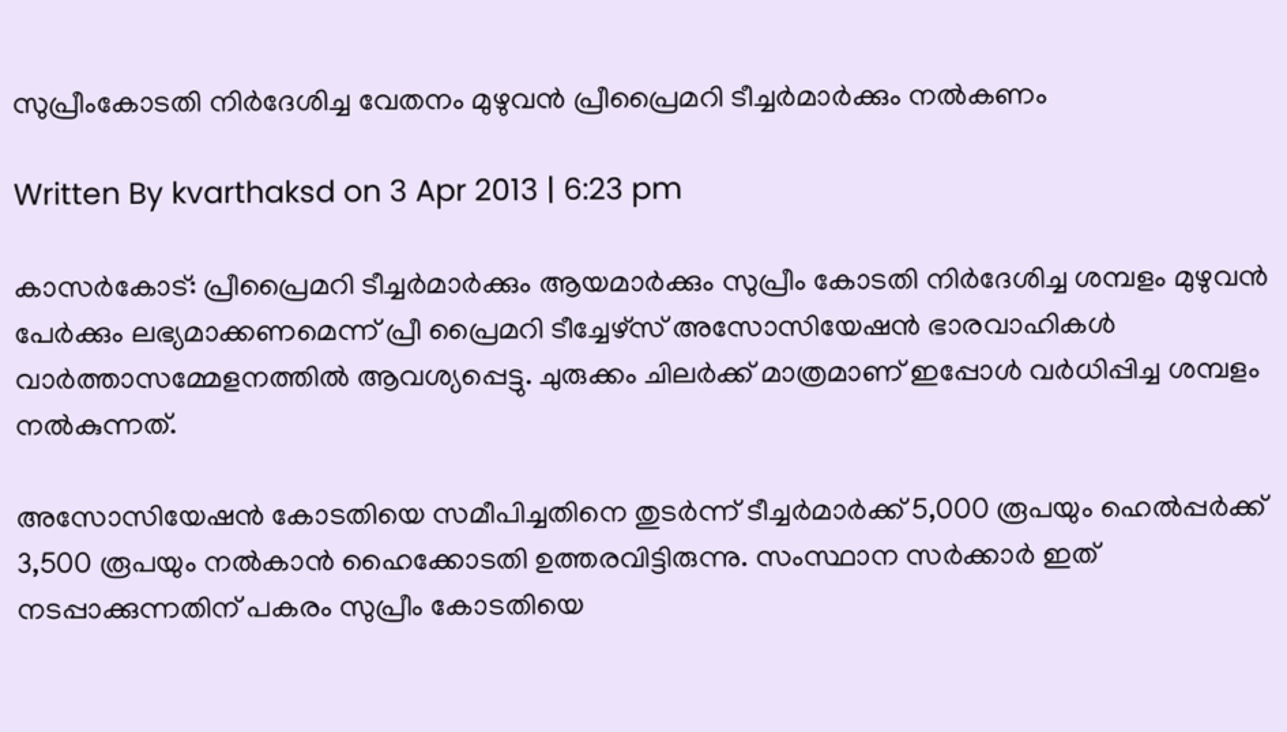സുപ്രീംകോടതി നിര്‍ദേശിച്ച വേതനം മുഴുവന്‍ പ്രീപ്രൈമറി ടീച്ചര്‍മാര്‍ക്കും നല്‍കണം

Written By kvarthaksd on 3 Apr 2013 | 6:23 pm

കാസര്‍കോട്: പ്രീപ്രൈമറി ടീച്ചര്‍മാര്‍ക്കും ആയമാര്‍ക്കും സുപ്രീം കോടതി നിര്‍ദേശിച്ച ശമ്പളം മുഴുവന്‍ പേര്‍ക്കും ലഭ്യമാക്കണമെന്ന് പ്രീ പ്രൈമറി ടീച്ചേഴ്‌സ് അസോസിയേഷന്‍ ഭാരവാഹികള്‍ വാര്‍ത്താസമ്മേളനത്തില്‍ ആവശ്യപ്പെട്ടു. ചുരുക്കം ചിലര്‍ക്ക് മാത്രമാണ് ഇപ്പോള്‍ വര്‍ധിപ്പിച്ച ശമ്പളം നല്‍കുന്നത്.

അസോസിയേഷന്‍ കോടതിയെ സമീപിച്ചതിനെ തുടര്‍ന്ന് ടീച്ചര്‍മാര്‍ക്ക് 5,000 രൂപയും ഹെല്‍പ്പര്‍ക്ക് 3,500 രൂപയും നല്‍കാന്‍ ഹൈക്കോടതി ഉത്തരവിട്ടിരുന്നു. സംസ്ഥാന സര്‍ക്കാര്‍ ഇത് നടപ്പാക്കുന്നതിന് പകരം സുപ്രീം കോടതിയെ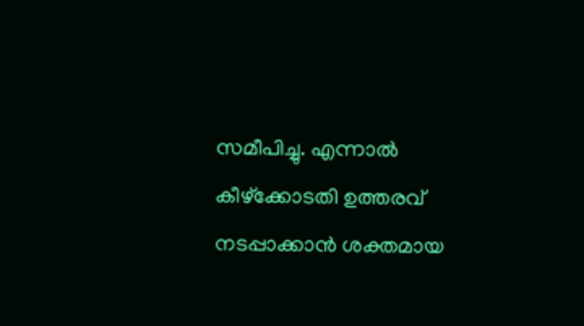സമീപിച്ചു. എന്നാല്‍ കീഴ്‌ക്കോടതി ഉത്തരവ് നടപ്പാക്കാന്‍ ശക്തമായ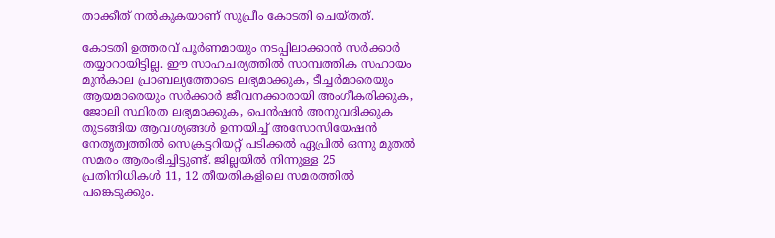താക്കീത് നല്‍കുകയാണ് സുപ്രീം കോടതി ചെയ്തത്.

കോടതി ഉത്തരവ് പൂര്‍ണമായും നടപ്പിലാക്കാന്‍ സര്‍ക്കാര്‍ തയ്യാറായിട്ടില്ല. ഈ സാഹചര്യത്തില്‍ സാമ്പത്തിക സഹായം മുന്‍കാല പ്രാബല്യത്തോടെ ലഭ്യമാക്കുക, ടീച്ചര്‍മാരെയും ആയമാരെയും സര്‍ക്കാര്‍ ജീവനക്കാരായി അംഗീകരിക്കുക, ജോലി സ്ഥിരത ലഭ്യമാക്കുക, പെന്‍ഷന്‍ അനുവദിക്കുക തുടങ്ങിയ ആവശ്യങ്ങള്‍ ഉന്നയിച്ച് അസോസിയേഷന്‍ നേതൃത്വത്തില്‍ സെക്രട്ടറിയറ്റ് പടിക്കല്‍ ഏപ്രില്‍ ഒന്നു മുതല്‍ സമരം ആരംഭിച്ചിട്ടുണ്ട്. ജില്ലയില്‍ നിന്നുള്ള 25 പ്രതിനിധികള്‍ 11, 12 തീയതികളിലെ സമരത്തില്‍ പങ്കെടുക്കും.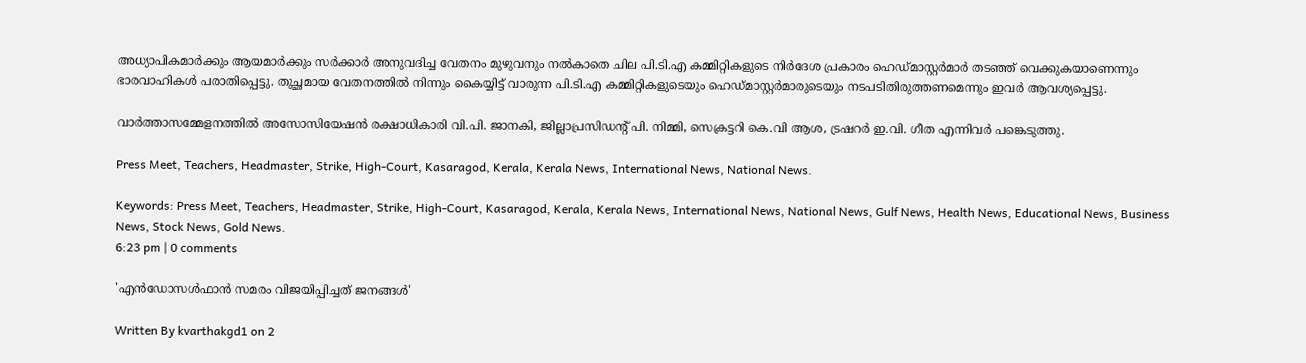അധ്യാപികമാര്‍ക്കും ആയമാര്‍ക്കും സര്‍ക്കാര്‍ അനുവദിച്ച വേതനം മുഴുവനും നല്‍കാതെ ചില പി.ടി.എ കമ്മിറ്റികളുടെ നിര്‍ദേശ പ്രകാരം ഹെഡ്മാസ്റ്റര്‍മാര്‍ തടഞ്ഞ് വെക്കുകയാണെന്നും ഭാരവാഹികള്‍ പരാതിപ്പെട്ടു. തുച്ഛമായ വേതനത്തില്‍ നിന്നും കൈയ്യിട്ട് വാരുന്ന പി.ടി.എ കമ്മിറ്റികളുടെയും ഹെഡ്മാസ്റ്റര്‍മാരുടെയും നടപടിതിരുത്തണമെന്നും ഇവര്‍ ആവശ്യപ്പെട്ടു.

വാര്‍ത്താസമ്മേളനത്തില്‍ അസോസിയേഷന്‍ രക്ഷാധികാരി വി.പി. ജാനകി, ജില്ലാപ്രസിഡന്റ് പി. നിമ്മി, സെക്രട്ടറി കെ.വി ആശ, ട്രഷറര്‍ ഇ.വി. ഗീത എന്നിവര്‍ പങ്കെടുത്തു.

Press Meet, Teachers, Headmaster, Strike, High-Court, Kasaragod, Kerala, Kerala News, International News, National News.

Keywords: Press Meet, Teachers, Headmaster, Strike, High-Court, Kasaragod, Kerala, Kerala News, International News, National News, Gulf News, Health News, Educational News, Business News, Stock News, Gold News.
6:23 pm | 0 comments

'എന്‍ഡോസള്‍ഫാന്‍ സമരം വിജയിപ്പിച്ചത് ജനങ്ങള്‍'

Written By kvarthakgd1 on 2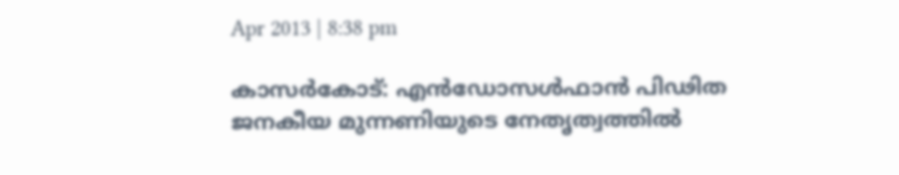Apr 2013 | 8:38 pm

കാസര്‍കോട്: എന്‍ഡോസള്‍ഫാന്‍ പിഢിത ജനകീയ മുന്നണിയുടെ നേതൃത്വത്തില്‍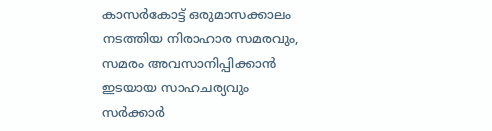കാസര്‍കോട്ട് ഒരുമാസക്കാലം നടത്തിയ നിരാഹാര സമരവും, സമരം അവസാനിപ്പിക്കാന്‍ ഇടയായ സാഹചര്യവും സര്‍ക്കാര്‍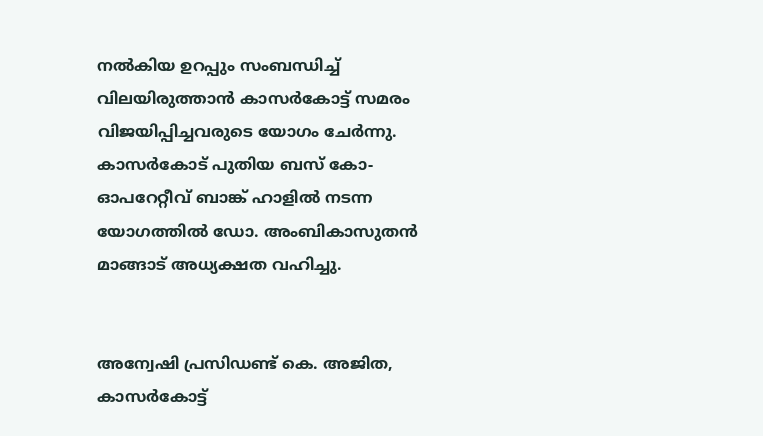നല്‍കിയ ഉറപ്പും സംബന്ധിച്ച് വിലയിരുത്താന്‍ കാസര്‍കോട്ട് സമരം വിജയിപ്പിച്ചവരുടെ യോഗം ചേര്‍ന്നു. കാസര്‍കോട് പുതിയ ബസ് കോ-ഓപറേറ്റീവ് ബാങ്ക് ഹാളില്‍ നടന്ന യോഗത്തില്‍ ഡോ. അംബികാസുതന്‍ മാങ്ങാട് അധ്യക്ഷത വഹിച്ചു.


അന്വേഷി പ്രസിഡണ്ട് കെ. അജിത, കാസര്‍കോട്ട്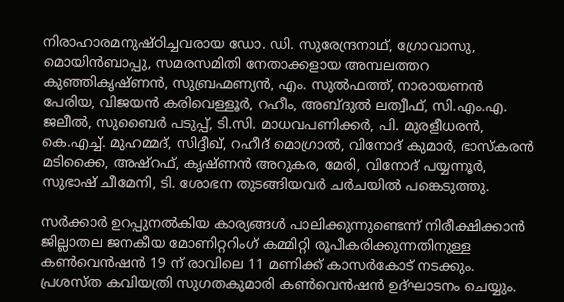നിരാഹാരമനുഷ്ഠിച്ചവരായ ഡോ. ഡി. സുരേന്ദ്രനാഥ്, ഗ്രോവാസു, മൊയിന്‍ബാപ്പു, സമരസമിതി നേതാക്കളായ അമ്പലത്തറ കുഞ്ഞികൃഷ്ണന്‍, സുബ്രഹ്മണ്യന്‍, എം. സുല്‍ഫത്ത്, നാരായണന്‍ പേരിയ, വിജയന്‍ കരിവെള്ളൂര്‍, റഹീം, അബ്ദുല്‍ ലത്വീഫ്, സി.എം.എ. ജലീല്‍, സുബൈര്‍ പടുപ്പ്, ടി.സി. മാധവപണിക്കര്‍, പി. മുരളീധരന്‍, കെ.എച്ച്. മുഹമ്മദ്, സിദ്ദീഖ്, റഹീദ് മൊഗ്രാല്‍, വിനോദ് കുമാര്‍, ഭാസ്‌കരന്‍ മടിക്കൈ, അഷ്‌റഫ്, കൃഷ്ണന്‍ അറുകര, മേരി, വിനോദ് പയ്യന്നൂര്‍, സുഭാഷ് ചീമേനി, ടി. ശോഭന തുടങ്ങിയവര്‍ ചര്‍ചയില്‍ പങ്കെടുത്തു.

സര്‍ക്കാര്‍ ഉറപ്പുനല്‍കിയ കാര്യങ്ങള്‍ പാലിക്കുന്നുണ്ടെന്ന് നിരീക്ഷിക്കാന്‍ ജില്ലാതല ജനകീയ മോണിറ്ററിംഗ് കമ്മിറ്റി രൂപീകരിക്കുന്നതിനുള്ള കണ്‍വെന്‍ഷന്‍ 19 ന് രാവിലെ 11 മണിക്ക് കാസര്‍കോട് നടക്കും. പ്രശസ്ത കവിയത്രി സുഗതകുമാരി കണ്‍വെന്‍ഷന്‍ ഉദ്ഘാടനം ചെയ്യും.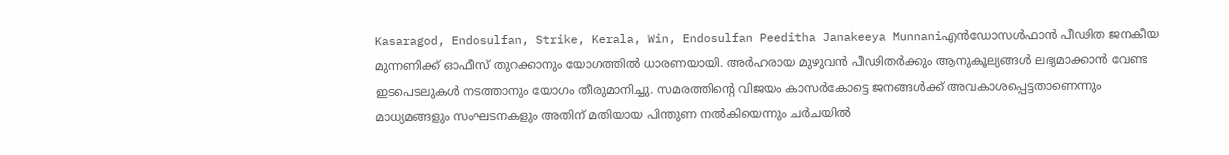Kasaragod, Endosulfan, Strike, Kerala, Win, Endosulfan Peeditha Janakeeya Munnaniഎന്‍ഡോസള്‍ഫാന്‍ പീഢിത ജനകീയ മുന്നണിക്ക് ഓഫീസ് തുറക്കാനും യോഗത്തില്‍ ധാരണയായി. അര്‍ഹരായ മുഴുവന്‍ പീഢിതര്‍ക്കും ആനുകൂല്യങ്ങള്‍ ലഭ്യമാക്കാന്‍ വേണ്ട ഇടപെടലുകള്‍ നടത്താനും യോഗം തീരുമാനിച്ചു. സമരത്തിന്റെ വിജയം കാസര്‍കോട്ടെ ജനങ്ങള്‍ക്ക് അവകാശപ്പെട്ടതാണെന്നും മാധ്യമങ്ങളും സംഘടനകളും അതിന് മതിയായ പിന്തുണ നല്‍കിയെന്നും ചര്‍ചയില്‍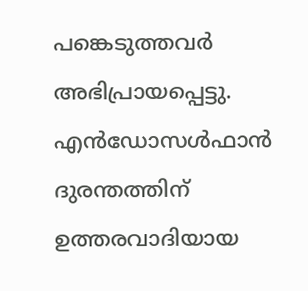പങ്കെടുത്തവര്‍ അഭിപ്രായപ്പെട്ടു. എന്‍ഡോസള്‍ഫാന്‍ ദുരന്തത്തിന് ഉത്തരവാദിയായ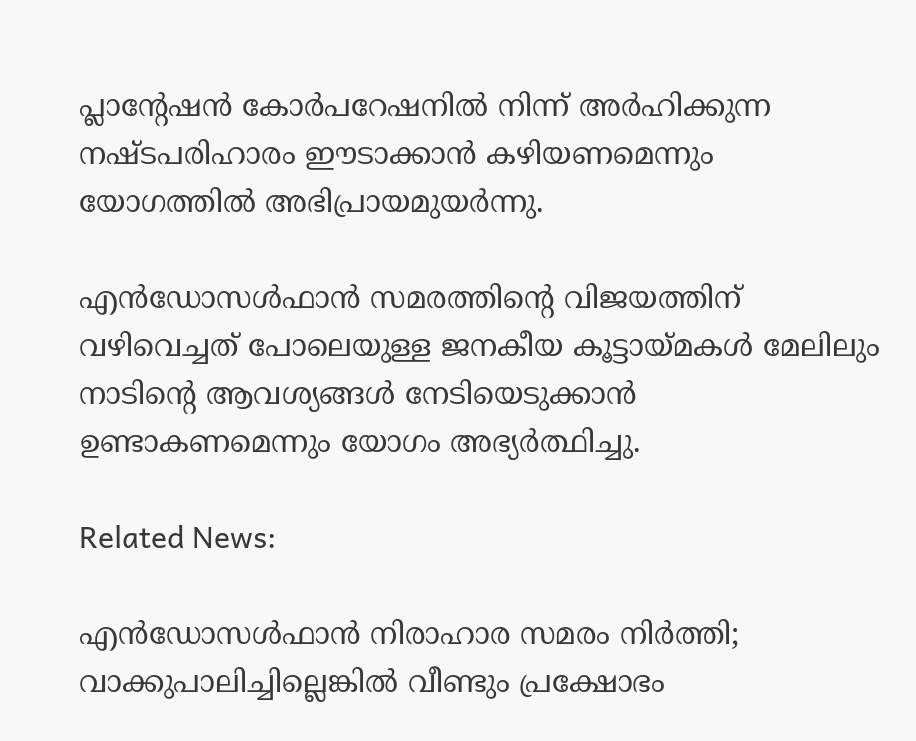പ്ലാന്റേഷന്‍ കോര്‍പറേഷനില്‍ നിന്ന് അര്‍ഹിക്കുന്ന നഷ്ടപരിഹാരം ഈടാക്കാന്‍ കഴിയണമെന്നും യോഗത്തില്‍ അഭിപ്രായമുയര്‍ന്നു.

എന്‍ഡോസള്‍ഫാന്‍ സമരത്തിന്റെ വിജയത്തിന് വഴിവെച്ചത് പോലെയുള്ള ജനകീയ കൂട്ടായ്മകള്‍ മേലിലും നാടിന്റെ ആവശ്യങ്ങള്‍ നേടിയെടുക്കാന്‍ ഉണ്ടാകണമെന്നും യോഗം അഭ്യര്‍ത്ഥിച്ചു.

Related News:

എന്‍ഡോസള്‍ഫാന്‍ നിരാഹാര സമരം നിര്‍ത്തി; വാക്കുപാലിച്ചില്ലെങ്കില്‍ വീണ്ടും പ്രക്ഷോഭം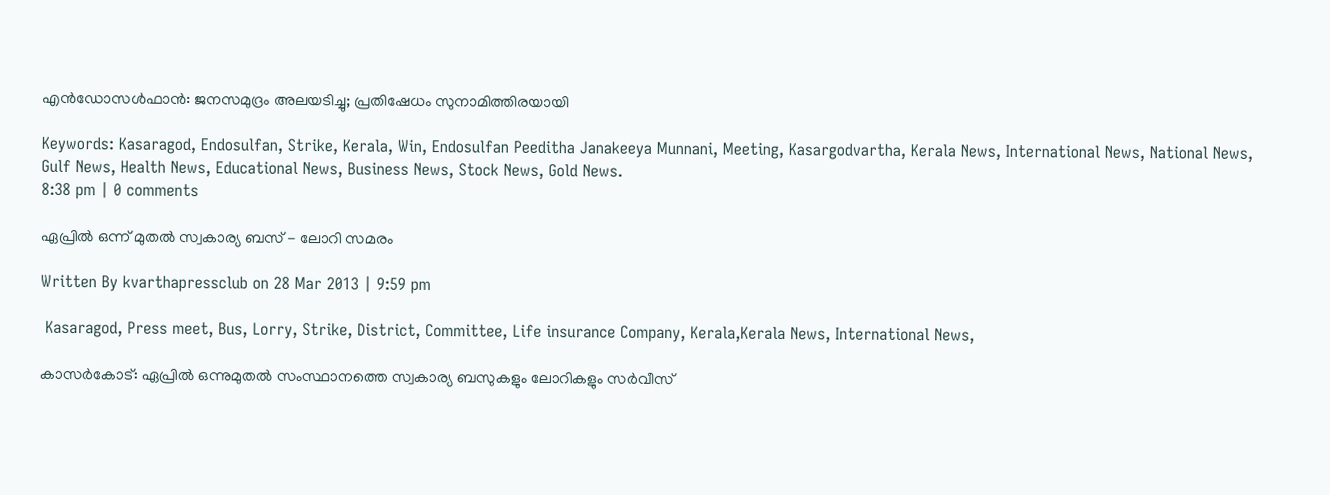എന്‍ഡോസള്‍ഫാന്‍: ജനസമുദ്രം അലയടിച്ചു; പ്രതിഷേധം സുനാമിത്തിരയായി

Keywords: Kasaragod, Endosulfan, Strike, Kerala, Win, Endosulfan Peeditha Janakeeya Munnani, Meeting, Kasargodvartha, Kerala News, International News, National News, Gulf News, Health News, Educational News, Business News, Stock News, Gold News.
8:38 pm | 0 comments

ഏപ്രില്‍ ഒന്ന് മുതല്‍ സ്വകാര്യ ബസ് - ലോറി സമരം

Written By kvarthapressclub on 28 Mar 2013 | 9:59 pm

 Kasaragod, Press meet, Bus, Lorry, Strike, District, Committee, Life insurance Company, Kerala,Kerala News, International News,

കാസര്‍കോട്: ഏപ്രില്‍ ഒന്നുമുതല്‍ സംസ്ഥാനത്തെ സ്വകാര്യ ബസുകളും ലോറികളും സര്‍വീസ്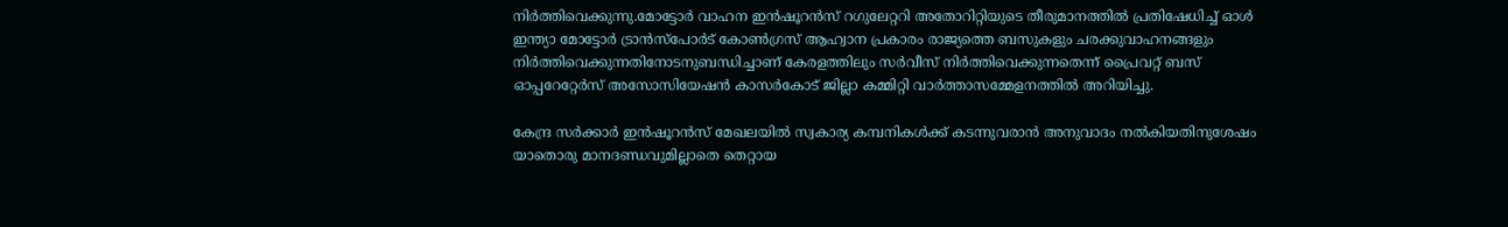നിര്‍ത്തിവെക്കുന്നു.മോട്ടോര്‍ വാഹന ഇന്‍ഷൂറന്‍സ് റഗുലേറ്ററി അതോറിറ്റിയുടെ തീരുമാനത്തില്‍ പ്രതിഷേധിച്ച് ഓള്‍ ഇന്ത്യാ മോട്ടോര്‍ ട്രാന്‍സ്‌പോര്‍ട് കോണ്‍ഗ്രസ് ആഹ്വാന പ്രകാരം രാജ്യത്തെ ബസുകളും ചരക്കുവാഹനങ്ങളും നിര്‍ത്തിവെക്കുന്നതിനോടനുബന്ധിച്ചാണ് കേരളത്തിലും സര്‍വീസ് നിര്‍ത്തിവെക്കുന്നതെന്ന് പ്രൈവറ്റ് ബസ് ഓപ്പറേറ്റേര്‍സ് അസോസിയേഷന്‍ കാസര്‍കോട് ജില്ലാ കമ്മിറ്റി വാര്‍ത്താസമ്മേളനത്തില്‍ അറിയിച്ചു.

കേന്ദ്ര സര്‍ക്കാര്‍ ഇന്‍ഷൂറന്‍സ് മേഖലയില്‍ സ്വകാര്യ കമ്പനികള്‍ക്ക് കടന്നുവരാന്‍ അനുവാദം നല്‍കിയതിനുശേഷം യാതൊരു മാനദണ്ഡവുമില്ലാതെ തെറ്റായ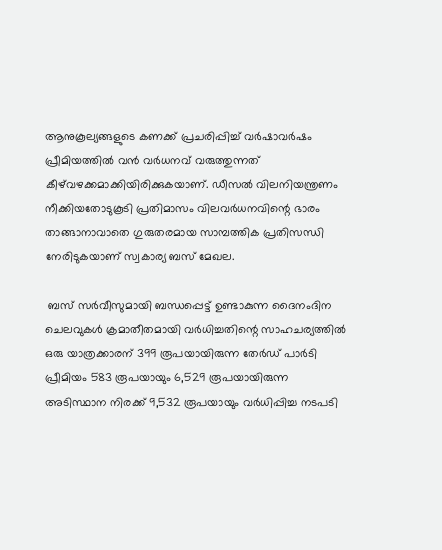ആനുകൂല്യങ്ങളുടെ കണക്ക് പ്രചരിപ്പിച്ച് വര്‍ഷാവര്‍ഷം പ്രീമിയത്തില്‍ വന്‍ വര്‍ധനവ് വരുത്തുന്നത് കീഴ്‌വഴക്കമാക്കിയിരിക്കുകയാണ്. ഡീസല്‍ വിലനിയന്ത്രണം നീക്കിയതോടുകൂടി പ്രതിമാസം വിലവര്‍ധനവിന്റെ ഭാരം താങ്ങാനാവാതെ ഗുരുതരമായ സാമ്പത്തിക പ്രതിസന്ധി നേരിടുകയാണ് സ്വകാര്യ ബസ് മേഖല.

 ബസ് സര്‍വീസുമായി ബന്ധപ്പെട്ട് ഉണ്ടാകുന്ന ദൈനംദിന ചെലവുകള്‍ ക്രമാതീതമായി വര്‍ധിച്ചതിന്റെ സാഹചര്യത്തില്‍ ഒരു യാത്രക്കാരന് 399 രൂപയായിരുന്ന തേര്‍ഡ് പാര്‍ടി പ്രീമിയം 583 രൂപയായും 6,529 രൂപയായിരുന്ന അടിസ്ഥാന നിരക്ക് 9,532 രൂപയായും വര്‍ധിപ്പിച്ച നടപടി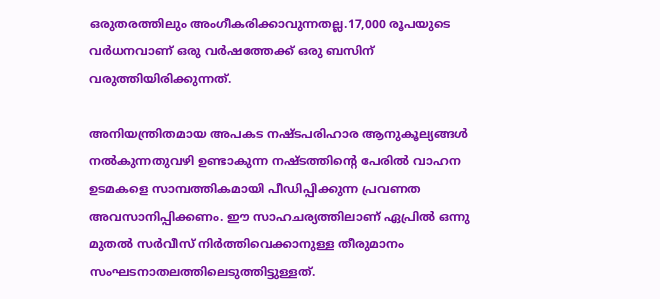ഒരുതരത്തിലും അംഗീകരിക്കാവുന്നതല്ല.17,000 രൂപയുടെ വര്‍ധനവാണ് ഒരു വര്‍ഷത്തേക്ക് ഒരു ബസിന് വരുത്തിയിരിക്കുന്നത്.

അനിയന്ത്രിതമായ അപകട നഷ്ടപരിഹാര ആനുകൂല്യങ്ങള്‍ നല്‍കുന്നതുവഴി ഉണ്ടാകുന്ന നഷ്ടത്തിന്റെ പേരില്‍ വാഹന ഉടമകളെ സാമ്പത്തികമായി പീഡിപ്പിക്കുന്ന പ്രവണത അവസാനിപ്പിക്കണം. ഈ സാഹചര്യത്തിലാണ് ഏപ്രില്‍ ഒന്നു മുതല്‍ സര്‍വീസ് നിര്‍ത്തിവെക്കാനുള്ള തീരുമാനം സംഘടനാതലത്തിലെടുത്തിട്ടുള്ളത്.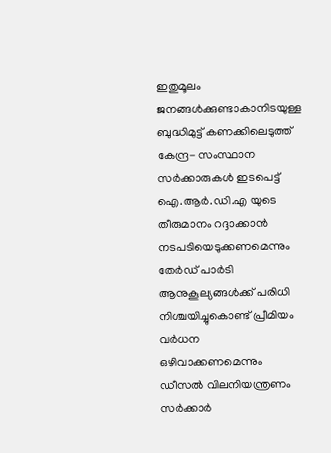ഇതുമൂലം ജനങ്ങള്‍ക്കുണ്ടാകാനിടയുള്ള ബുദ്ധിമുട്ട് കണക്കിലെടുത്ത് കേന്ദ്ര- സംസ്ഥാന സര്‍ക്കാരുകള്‍ ഇടപെട്ട് ഐ.ആര്‍.ഡി.എ യുടെ തീരുമാനം റദ്ദാക്കാന്‍ നടപടിയെടുക്കണമെന്നും തേര്‍ഡ് പാര്‍ടി ആനുകൂല്യങ്ങള്‍ക്ക് പരിധി നിശ്ചയിച്ചുകൊണ്ട് പ്രീമിയം വര്‍ധന ഒഴിവാക്കണമെന്നും ഡീസല്‍ വിലനിയന്ത്രണം സര്‍ക്കാര്‍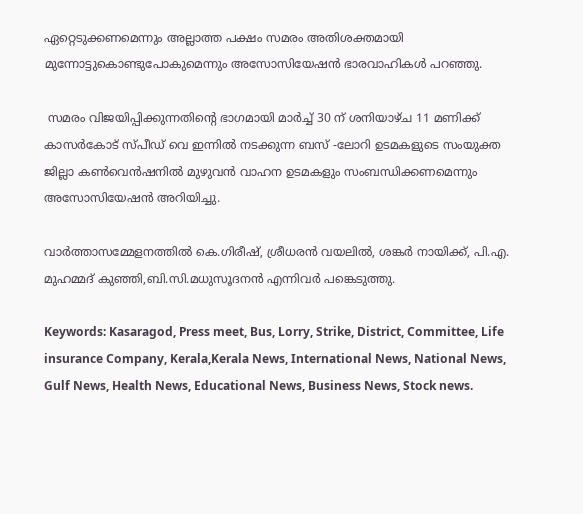ഏറ്റെടുക്കണമെന്നും അല്ലാത്ത പക്ഷം സമരം അതിശക്തമായി മുന്നോട്ടുകൊണ്ടുപോകുമെന്നും അസോസിയേഷന്‍ ഭാരവാഹികള്‍ പറഞ്ഞു.

 സമരം വിജയിപ്പിക്കുന്നതിന്റെ ഭാഗമായി മാര്‍ച്ച് 30 ന് ശനിയാഴ്ച 11 മണിക്ക് കാസര്‍കോട് സ്പീഡ് വെ ഇന്നില്‍ നടക്കുന്ന ബസ് -ലോറി ഉടമകളുടെ സംയുക്ത ജില്ലാ കണ്‍വെന്‍ഷനില്‍ മുഴുവന്‍ വാഹന ഉടമകളും സംബന്ധിക്കണമെന്നും അസോസിയേഷന്‍ അറിയിച്ചു.

വാര്‍ത്താസമ്മേളനത്തില്‍ കെ.ഗിരീഷ്, ശ്രീധരന്‍ വയലില്‍, ശങ്കര്‍ നായിക്ക്, പി.എ. മുഹമ്മദ് കുഞ്ഞി,ബി.സി.മധുസൂദനന്‍ എന്നിവര്‍ പങ്കെടുത്തു.

Keywords: Kasaragod, Press meet, Bus, Lorry, Strike, District, Committee, Life insurance Company, Kerala,Kerala News, International News, National News, Gulf News, Health News, Educational News, Business News, Stock news.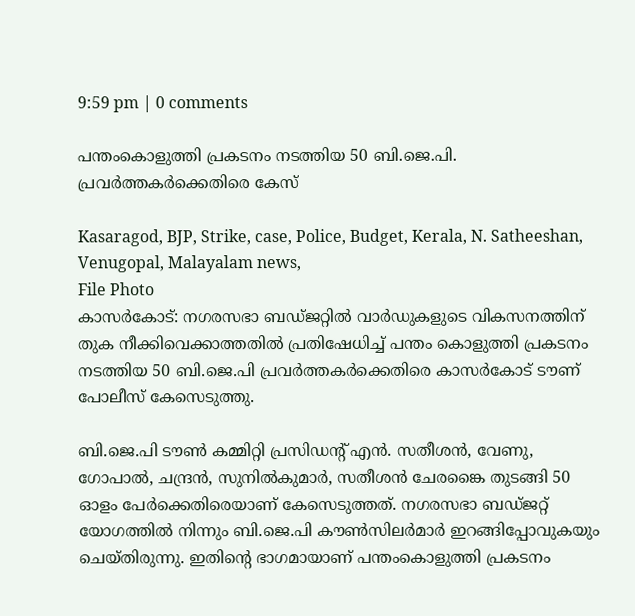9:59 pm | 0 comments

പന്തംകൊളുത്തി പ്രകടനം നടത്തിയ 50 ബി.ജെ.പി. പ്രവര്‍ത്തകര്‍ക്കെതിരെ കേസ്

Kasaragod, BJP, Strike, case, Police, Budget, Kerala, N. Satheeshan, Venugopal, Malayalam news,
File Photo
കാസര്‍കോട്: നഗരസഭാ ബഡ്ജറ്റില്‍ വാര്‍ഡുകളുടെ വികസനത്തിന് തുക നീക്കിവെക്കാത്തതില്‍ പ്രതിഷേധിച്ച് പന്തം കൊളുത്തി പ്രകടനം നടത്തിയ 50 ബി.ജെ.പി പ്രവര്‍ത്തകര്‍ക്കെതിരെ കാസര്‍കോട് ടൗണ് പോലീസ് കേസെടുത്തു.

ബി.ജെ.പി ടൗണ്‍ കമ്മിറ്റി പ്രസിഡന്റ് എന്‍. സതീശന്‍, വേണു, ഗോപാല്‍, ചന്ദ്രന്‍, സുനില്‍കുമാര്‍, സതീശന്‍ ചേരങ്കൈ തുടങ്ങി 50 ഓളം പേര്‍ക്കെതിരെയാണ് കേസെടുത്തത്. നഗരസഭാ ബഡ്ജറ്റ് യോഗത്തില്‍ നിന്നും ബി.ജെ.പി കൗണ്‍സിലര്‍മാര്‍ ഇറങ്ങിപ്പോവുകയും ചെയ്തിരുന്നു. ഇതിന്റെ ഭാഗമായാണ് പന്തംകൊളുത്തി പ്രകടനം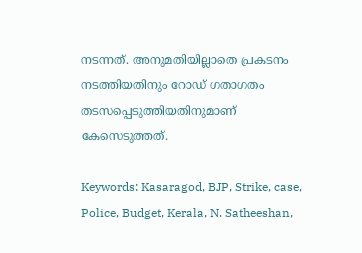നടന്നത്. അനുമതിയില്ലാതെ പ്രകടനം നടത്തിയതിനും റോഡ് ഗതാഗതം തടസപ്പെടുത്തിയതിനുമാണ് കേസെടുത്തത്.

Keywords: Kasaragod, BJP, Strike, case, Police, Budget, Kerala, N. Satheeshan,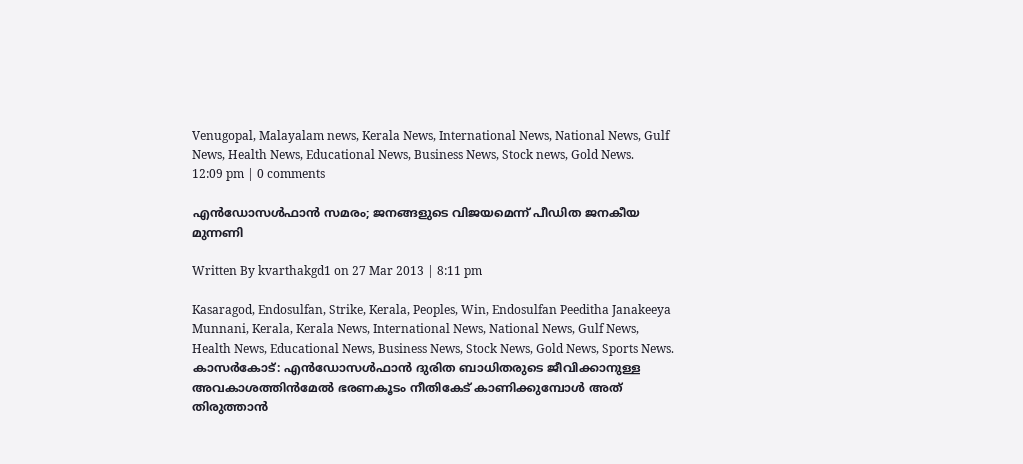Venugopal, Malayalam news, Kerala News, International News, National News, Gulf News, Health News, Educational News, Business News, Stock news, Gold News.
12:09 pm | 0 comments

എന്‍ഡോസള്‍ഫാന്‍ സമരം; ജനങ്ങളുടെ വിജയമെന്ന് പീഡിത ജനകീയ മുന്നണി

Written By kvarthakgd1 on 27 Mar 2013 | 8:11 pm

Kasaragod, Endosulfan, Strike, Kerala, Peoples, Win, Endosulfan Peeditha Janakeeya Munnani, Kerala, Kerala News, International News, National News, Gulf News, Health News, Educational News, Business News, Stock News, Gold News, Sports News.
കാസര്‍കോട്: എന്‍ഡോസള്‍ഫാന്‍ ദുരിത ബാധിതരുടെ ജീവിക്കാനുള്ള അവകാശത്തിന്‍മേല്‍ ഭരണകൂടം നീതികേട് കാണിക്കുമ്പോള്‍ അത് തിരുത്താന്‍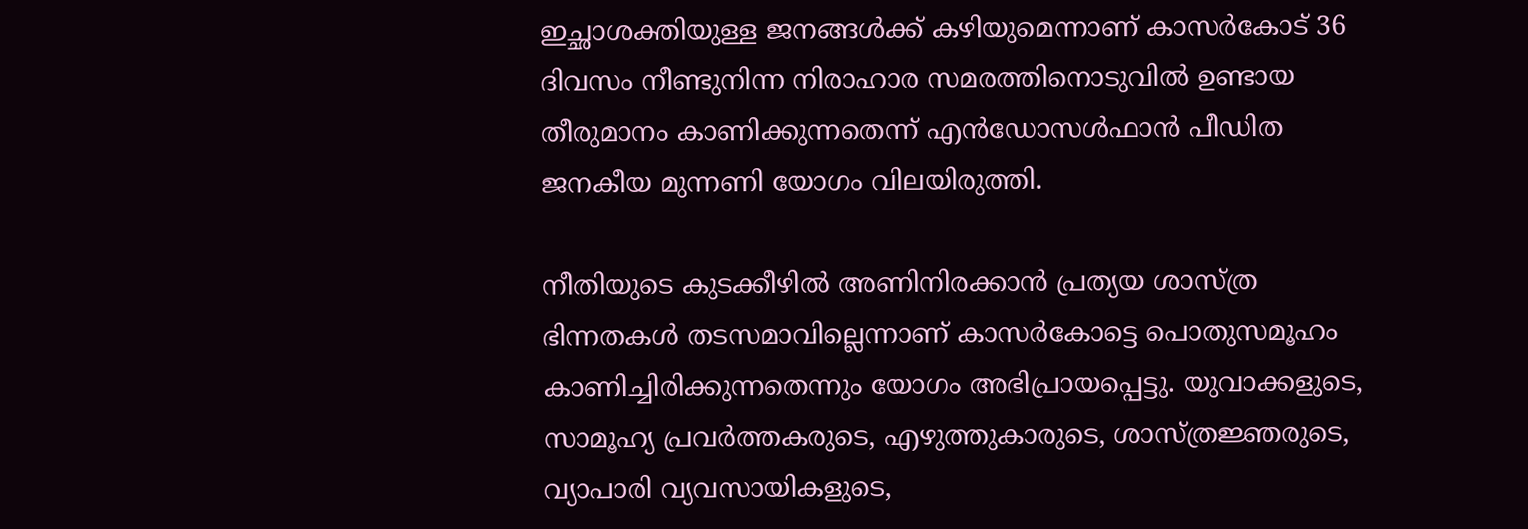ഇച്ഛാശക്തിയുള്ള ജനങ്ങള്‍ക്ക് കഴിയുമെന്നാണ് കാസര്‍കോട് 36 ദിവസം നീണ്ടുനിന്ന നിരാഹാര സമരത്തിനൊടുവില്‍ ഉണ്ടായ തീരുമാനം കാണിക്കുന്നതെന്ന് എന്‍ഡോസള്‍ഫാന്‍ പീഡിത ജനകീയ മുന്നണി യോഗം വിലയിരുത്തി.

നീതിയുടെ കുടക്കീഴില്‍ അണിനിരക്കാന്‍ പ്രത്യയ ശാസ്ത്ര ഭിന്നതകള്‍ തടസമാവില്ലെന്നാണ് കാസര്‍കോട്ടെ പൊതുസമൂഹം കാണിച്ചിരിക്കുന്നതെന്നും യോഗം അഭിപ്രായപ്പെട്ടു. യുവാക്കളുടെ, സാമൂഹ്യ പ്രവര്‍ത്തകരുടെ, എഴുത്തുകാരുടെ, ശാസ്ത്രജ്ഞരുടെ, വ്യാപാരി വ്യവസായികളുടെ,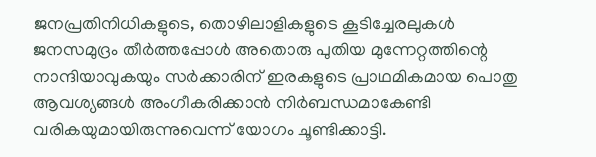ജനപ്രതിനിധികളുടെ, തൊഴിലാളികളുടെ കൂടിച്ചേരലുകള്‍ ജനസമുദ്രം തീര്‍ത്തപ്പോള്‍ അതൊരു പുതിയ മുന്നേറ്റത്തിന്റെ നാന്ദിയാവുകയും സര്‍ക്കാരിന് ഇരകളുടെ പ്രാഥമികമായ പൊതു ആവശ്യങ്ങള്‍ അംഗീകരിക്കാന്‍ നിര്‍ബന്ധമാകേണ്ടി വരികയുമായിരുന്നുവെന്ന് യോഗം ചൂണ്ടിക്കാട്ടി.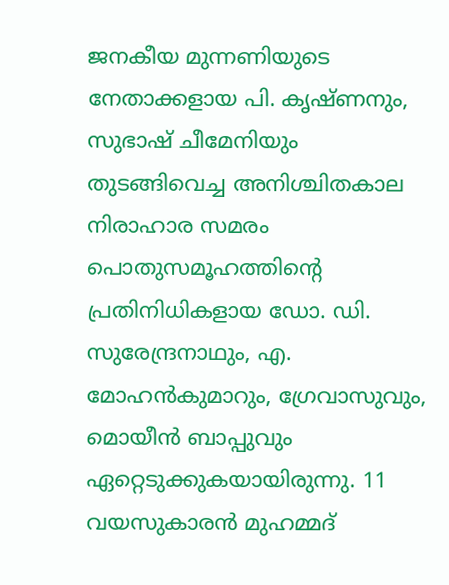ജനകീയ മുന്നണിയുടെ നേതാക്കളായ പി. കൃഷ്ണനും, സുഭാഷ് ചീമേനിയും തുടങ്ങിവെച്ച അനിശ്ചിതകാല നിരാഹാര സമരം പൊതുസമൂഹത്തിന്റെ പ്രതിനിധികളായ ഡോ. ഡി. സുരേന്ദ്രനാഥും, എ. മോഹന്‍കുമാറും, ഗ്രേവാസുവും, മൊയീന്‍ ബാപ്പുവും ഏറ്റെടുക്കുകയായിരുന്നു. 11 വയസുകാരന്‍ മുഹമ്മദ്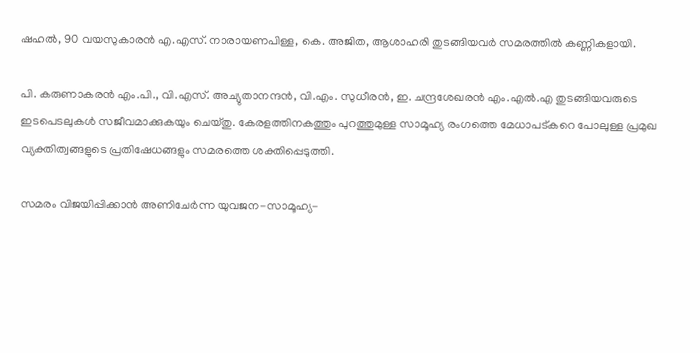ഷഹല്‍, 90 വയസുകാരന്‍ എ.എസ്. നാരായണപിള്ള, കെ. അജിത, ആശാഹരി തുടങ്ങിയവര്‍ സമരത്തില്‍ കണ്ണികളായി.

പി. കരുണാകരന്‍ എം.പി., വി.എസ്. അച്യുതാനന്ദന്‍, വി.എം. സുധീരന്‍, ഇ. ചന്ദ്രശേഖരന്‍ എം.എല്‍.എ തുടങ്ങിയവരുടെ ഇടപെടലുകള്‍ സജീവമാക്കുകയും ചെയ്തു. കേരളത്തിനകത്തും പുറത്തുമുള്ള സാമൂഹ്യ രംഗത്തെ മേധാപട്കറെ പോലുള്ള പ്രമുഖ വ്യക്തിത്വങ്ങളുടെ പ്രതിഷേധങ്ങളും സമരത്തെ ശക്തിപ്പെടുത്തി.

സമരം വിജയിപ്പിക്കാന്‍ അണിചേര്‍ന്ന യുവജന-സാമൂഹ്യ-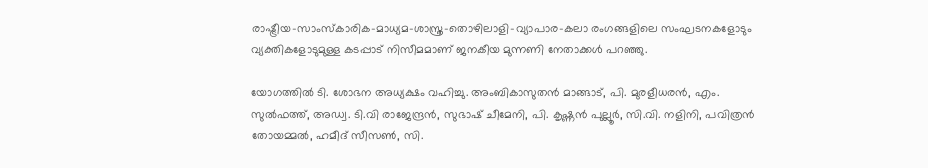രാഷ്ട്രീയ-സാംസ്‌കാരിക-മാധ്യമ-ശാസ്ത്ര-തൊഴിലാളി-വ്യാപാര-കലാ രംഗങ്ങളിലെ സംഘടനകളോടും വ്യക്തികളോടുമുള്ള കടപ്പാട് നിസീമമാണ് ജനകീയ മുന്നണി നേതാക്കള്‍ പറഞ്ഞു.

യോഗത്തില്‍ ടി. ശോഭന അധ്യക്ഷം വഹിച്ചു. അംബികാസുതന്‍ മാങ്ങാട്, പി. മുരളീധരന്‍, എം. സുല്‍ഫത്ത്, അഡ്വ. ടി.വി രാജേന്ദ്രന്‍, സുഭാഷ് ചീമേനി, പി. കൃഷ്ണന്‍ പുല്ലൂര്‍, സി.വി. നളിനി, പവിത്രന്‍ തോയമ്മല്‍, ഹമീദ് സീസണ്‍, സി.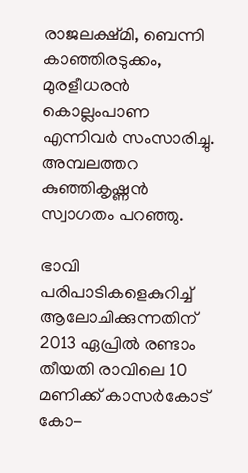രാജലക്ഷ്മി, ബെന്നി കാഞ്ഞിരടുക്കം, മുരളീധരന്‍ കൊല്ലംപാണ എന്നിവര്‍ സംസാരിച്ചു. അമ്പലത്തറ കുഞ്ഞികൃഷ്ണന്‍ സ്വാഗതം പറഞ്ഞു.

ഭാവി പരിപാടികളെകുറിച്ച് ആലോചിക്കുന്നതിന് 2013 ഏപ്രില്‍ രണ്ടാം തീയതി രാവിലെ 10 മണിക്ക് കാസര്‍കോട് കോ-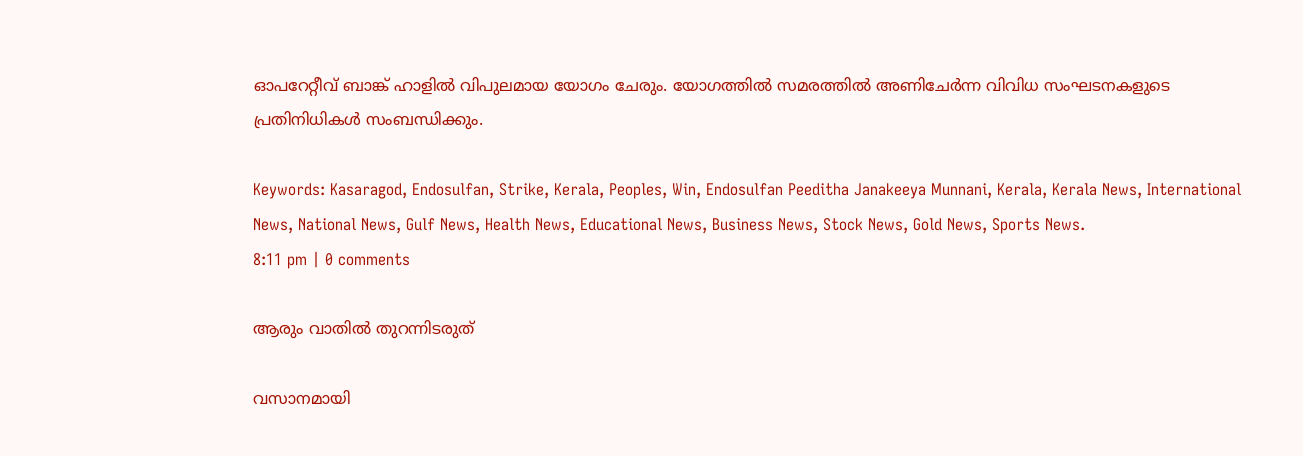ഓപറേറ്റീവ് ബാങ്ക് ഹാളില്‍ വിപുലമായ യോഗം ചേരും. യോഗത്തില്‍ സമരത്തില്‍ അണിചേര്‍ന്ന വിവിധ സംഘടനകളുടെ പ്രതിനിധികള്‍ സംബന്ധിക്കും.

Keywords: Kasaragod, Endosulfan, Strike, Kerala, Peoples, Win, Endosulfan Peeditha Janakeeya Munnani, Kerala, Kerala News, International News, National News, Gulf News, Health News, Educational News, Business News, Stock News, Gold News, Sports News.
8:11 pm | 0 comments

ആരും വാതില്‍ തുറന്നിടരുത്

വസാനമായി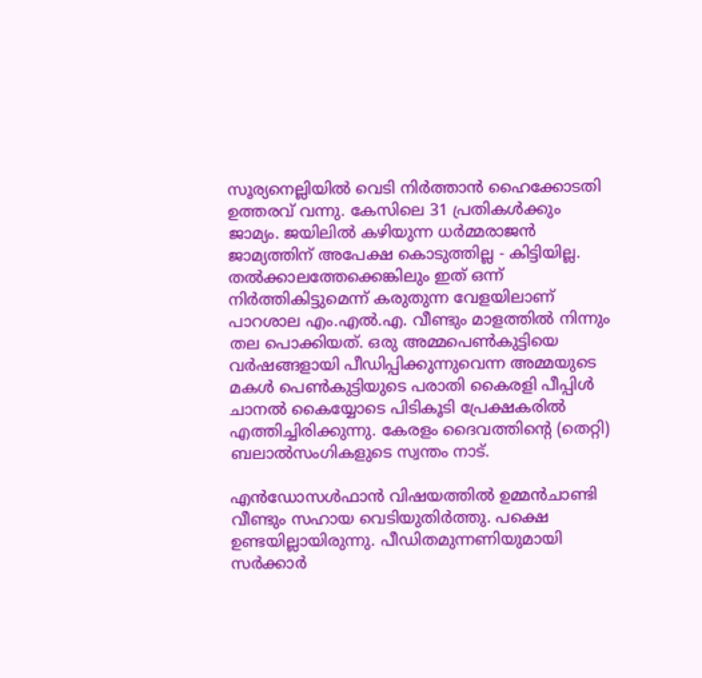സൂര്യനെല്ലിയില്‍ വെടി നിര്‍ത്താന്‍ ഹൈക്കോടതി ഉത്തരവ് വന്നു. കേസിലെ 31 പ്രതികള്‍ക്കും ജാമ്യം. ജയിലില്‍ കഴിയുന്ന ധര്‍മ്മരാജന്‍ ജാമ്യത്തിന് അപേക്ഷ കൊടുത്തില്ല - കിട്ടിയില്ല.  തല്‍ക്കാലത്തേക്കെങ്കിലും ഇത് ഒന്ന് നിര്‍ത്തികിട്ടുമെന്ന് കരുതുന്ന വേളയിലാണ് പാറശാല എം.എല്‍.എ. വീണ്ടും മാളത്തില്‍ നിന്നും തല പൊക്കിയത്. ഒരു അമ്മപെണ്‍കുട്ടിയെ വര്‍ഷങ്ങളായി പീഡിപ്പിക്കുന്നുവെന്ന അമ്മയുടെ മകള്‍ പെണ്‍കുട്ടിയുടെ പരാതി കൈരളി പീപ്പിള്‍ ചാനല്‍ കൈയ്യോടെ പിടികൂടി പ്രേക്ഷകരില്‍ എത്തിച്ചിരിക്കുന്നു. കേരളം ദൈവത്തിന്റെ (തെറ്റി) ബലാല്‍സംഗികളുടെ സ്വന്തം നാട്.

എന്‍ഡോസള്‍ഫാന്‍ വിഷയത്തില്‍ ഉമ്മന്‍ചാണ്ടി വീണ്ടും സഹായ വെടിയുതിര്‍ത്തു. പക്ഷെ ഉണ്ടയില്ലായിരുന്നു. പീഡിതമുന്നണിയുമായി സര്‍ക്കാര്‍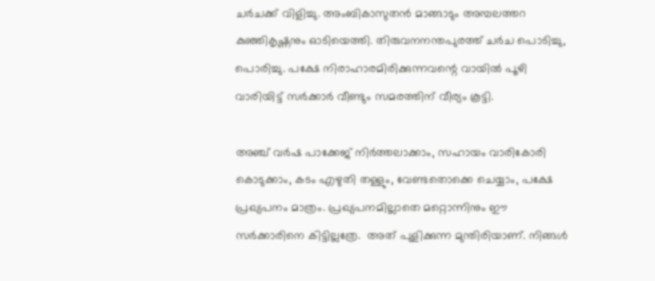ചര്‍ചക്ക് വിളിച്ചു. അംബികാസുതന്‍ മാങ്ങാടും അമ്പലത്തറ കുഞ്ഞികൃഷ്ണനും ഓടിയെത്തി. തിരുവനനന്തപുരത്ത് ചര്‍ച പൊടിച്ചു, പൊരിച്ചു. പക്ഷേ നിരാഹാരമിരിക്കുന്നവന്റെ വായില്‍ പൂഴി വാരിയിട്ട് സര്‍ക്കാര്‍ വീണ്ടും സമരത്തിന് വീര്യം കൂട്ടി.

അഞ്ച് വര്‍ഷ പാക്കേജ് നിര്‍ത്തലാക്കാം, സഹായം വാരികോരി കൊടുക്കാം, കടം എഴുതി തള്ളും, വേണ്ടതൊക്കെ ചെയ്യാം, പക്ഷേ പ്രഖ്യപനം മാത്രം. പ്രഖ്യപനമില്ലാതെ മറ്റൊന്നിനും ഈ സര്‍ക്കാരിനെ കിട്ടില്ലത്രേ.  അത് പുളിക്കുന്ന മുന്തിരിയാണ്. നിങ്ങള്‍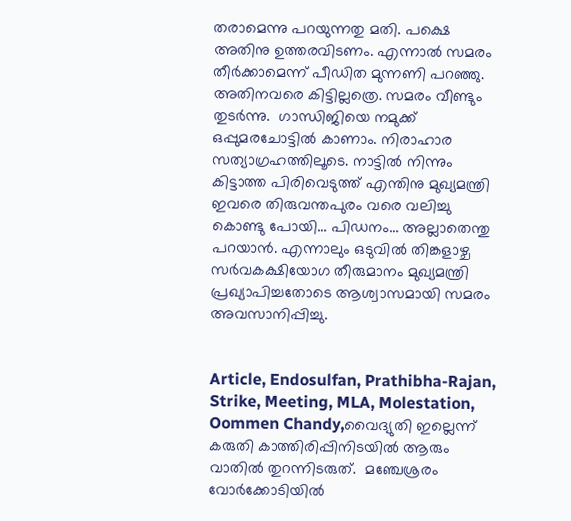തരാമെന്നു പറയുന്നതു മതി. പക്ഷെ അതിനു ഉത്തരവിടണം. എന്നാല്‍ സമരം തീര്‍ക്കാമെന്ന് പീഡിത മുന്നണി പറഞ്ഞു. അതിനവരെ കിട്ടില്ലത്രെ. സമരം വീണ്ടും തുടര്‍ന്നു.  ഗാന്ധിജിയെ നമുക്ക് ഒപ്പുമരചോട്ടില്‍ കാണാം. നിരാഹാര സത്യാഗ്രഹത്തിലൂടെ. നാട്ടില്‍ നിന്നും കിട്ടാത്ത പിരിവെടുത്ത് എന്തിനു മുഖ്യമന്ത്രി ഇവരെ തിരുവന്തപുരം വരെ വലിച്ചു കൊണ്ടു പോയി… പിഡനം… അല്ലാതെന്തു പറയാന്‍. എന്നാലും ഒടുവില്‍ തിങ്കളാഴ്ച സര്‍വകക്ഷിയോഗ തീരുമാനം മുഖ്യമന്ത്രി പ്രഖ്യാപിച്ചതോടെ ആശ്വാസമായി സമരം അവസാനിപ്പിച്ചു.


Article, Endosulfan, Prathibha-Rajan, Strike, Meeting, MLA, Molestation, Oommen Chandy,വൈദ്യുതി ഇല്ലെന്ന് കരുതി കാത്തിരിപ്പിനിടയില്‍ ആരും വാതില്‍ തുറന്നിടരുത്.  മഞ്ചേശ്രരം വോര്‍ക്കോടിയില്‍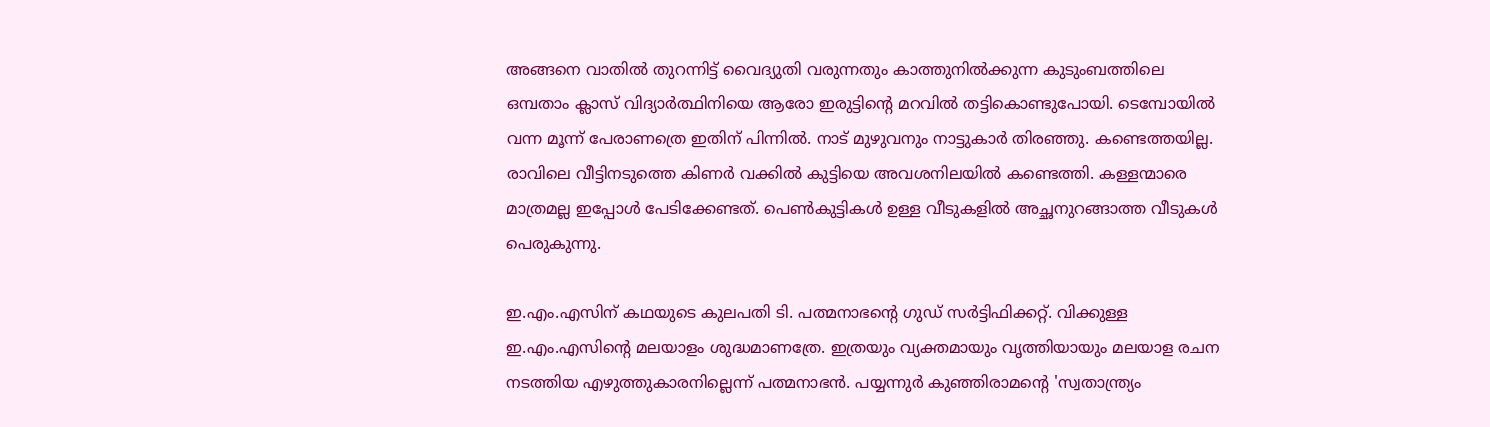അങ്ങനെ വാതില്‍ തുറന്നിട്ട് വൈദ്യുതി വരുന്നതും കാത്തുനില്‍ക്കുന്ന കുടുംബത്തിലെ ഒമ്പതാം ക്ലാസ് വിദ്യാര്‍ത്ഥിനിയെ ആരോ ഇരുട്ടിന്റെ മറവില്‍ തട്ടികൊണ്ടുപോയി. ടെമ്പോയില്‍ വന്ന മൂന്ന് പേരാണത്രെ ഇതിന് പിന്നില്‍. നാട് മുഴുവനും നാട്ടുകാര്‍ തിരഞ്ഞു. കണ്ടെത്തയില്ല. രാവിലെ വീട്ടിനടുത്തെ കിണര്‍ വക്കില്‍ കുട്ടിയെ അവശനിലയില്‍ കണ്ടെത്തി. കള്ളന്മാരെ മാത്രമല്ല ഇപ്പോള്‍ പേടിക്കേണ്ടത്. പെണ്‍കുട്ടികള്‍ ഉള്ള വീടുകളില്‍ അച്ഛനുറങ്ങാത്ത വീടുകള്‍ പെരുകുന്നു.

ഇ.എം.എസിന് കഥയുടെ കുലപതി ടി. പത്മനാഭന്റെ ഗുഡ് സര്‍ട്ടിഫിക്കറ്റ്. വിക്കുള്ള ഇ.എം.എസിന്റെ മലയാളം ശുദ്ധമാണത്രേ. ഇത്രയും വ്യക്തമായും വൃത്തിയായും മലയാള രചന നടത്തിയ എഴുത്തുകാരനില്ലെന്ന് പത്മനാഭന്‍. പയ്യന്നുര്‍ കുഞ്ഞിരാമന്റെ 'സ്വതാന്ത്ര്യം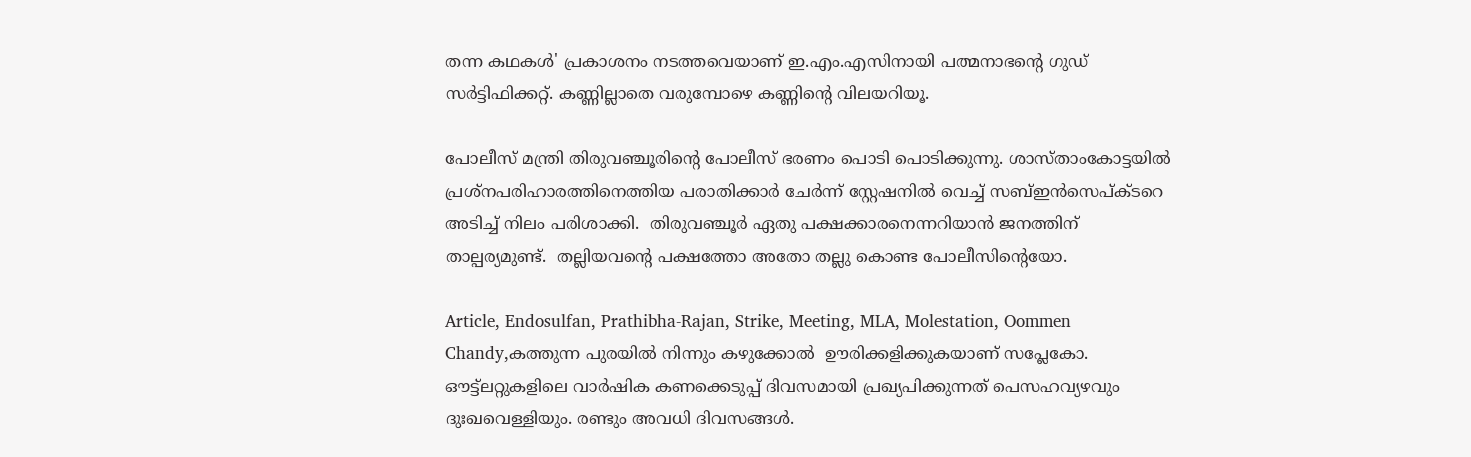തന്ന കഥകള്‍' പ്രകാശനം നടത്തവെയാണ് ഇ.എം.എസിനായി പത്മനാഭന്റെ ഗുഡ് സര്‍ട്ടിഫിക്കറ്റ്. കണ്ണില്ലാതെ വരുമ്പോഴെ കണ്ണിന്റെ വിലയറിയൂ.

പോലീസ് മന്ത്രി തിരുവഞ്ചൂരിന്റെ പോലീസ് ഭരണം പൊടി പൊടിക്കുന്നു. ശാസ്താംകോട്ടയില്‍ പ്രശ്‌നപരിഹാരത്തിനെത്തിയ പരാതിക്കാര്‍ ചേര്‍ന്ന് സ്റ്റേഷനില്‍ വെച്ച് സബ്ഇന്‍സെപ്ക്ടറെ അടിച്ച് നിലം പരിശാക്കി.  തിരുവഞ്ചൂര്‍ ഏതു പക്ഷക്കാരനെന്നറിയാന്‍ ജനത്തിന് താല്പര്യമുണ്ട്.  തല്ലിയവന്റെ പക്ഷത്തോ അതോ തല്ലു കൊണ്ട പോലീസിന്റെയോ.

Article, Endosulfan, Prathibha-Rajan, Strike, Meeting, MLA, Molestation, Oommen Chandy,കത്തുന്ന പുരയില്‍ നിന്നും കഴുക്കോല്‍  ഊരിക്കളിക്കുകയാണ് സപ്ലേകോ. ഔട്ട്‌ലറ്റുകളിലെ വാര്‍ഷിക കണക്കെടുപ്പ് ദിവസമായി പ്രഖ്യപിക്കുന്നത് പെസഹവ്യഴവും ദുഃഖവെള്ളിയും. രണ്ടും അവധി ദിവസങ്ങള്‍.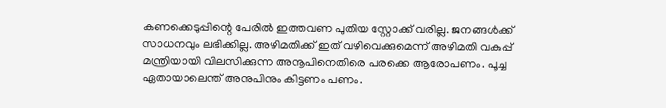കണക്കെടുപ്പിന്റെ പേരില്‍ ഇത്തവണ പുതിയ സ്റ്റോക്ക് വരില്ല. ജനങ്ങള്‍ക്ക് സാധനവും ലഭിക്കില്ല. അഴിമതിക്ക് ഇത് വഴിവെക്കുമെന്ന് അഴിമതി വകുപ്പ് മന്ത്രിയായി വിലസിക്കുന്ന അനൂപിനെതിരെ പരക്കെ ആരോപണം. പൂച്ച ഏതായാലെന്ത് അനുപിനും കിട്ടണം പണം.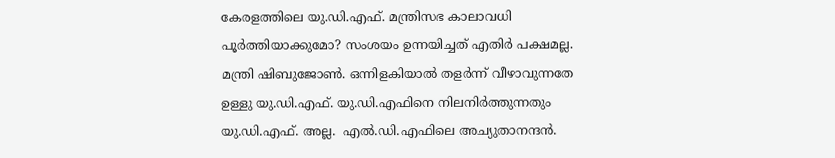കേരളത്തിലെ യു.ഡി.എഫ്. മന്ത്രിസഭ കാലാവധി പൂര്‍ത്തിയാക്കുമോ? സംശയം ഉന്നയിച്ചത് എതിര്‍ പക്ഷമല്ല. മന്ത്രി ഷിബുജോണ്‍. ഒന്നിളകിയാല്‍ തളര്‍ന്ന് വീഴാവുന്നതേ ഉള്ളു യു.ഡി.എഫ്. യു.ഡി.എഫിനെ നിലനിര്‍ത്തുന്നതും യു.ഡി.എഫ്. അല്ല.  എല്‍.ഡി.എഫിലെ അച്യുതാനന്ദന്‍.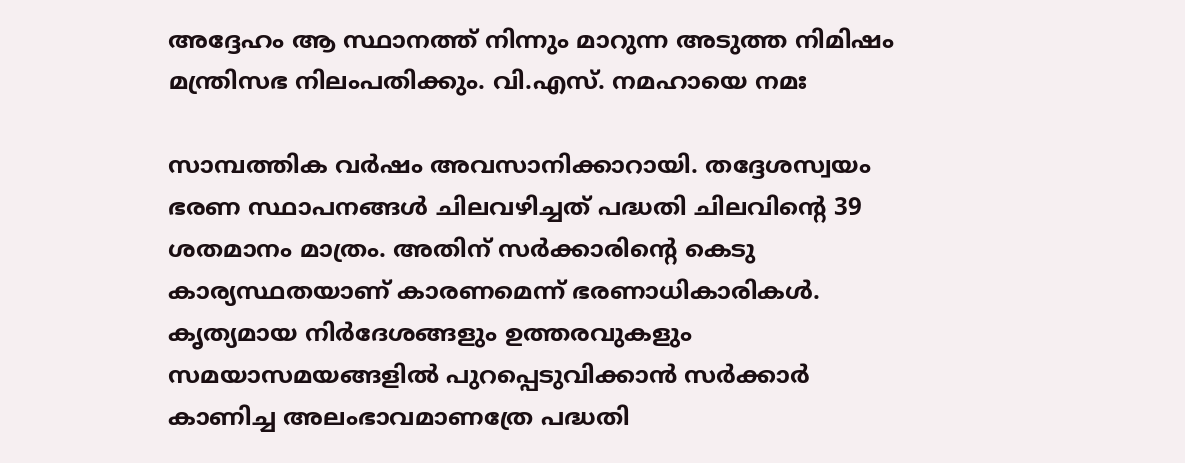അദ്ദേഹം ആ സ്ഥാനത്ത് നിന്നും മാറുന്ന അടുത്ത നിമിഷം മന്ത്രിസഭ നിലംപതിക്കും. വി.എസ്. നമഹായെ നമഃ

സാമ്പത്തിക വര്‍ഷം അവസാനിക്കാറായി. തദ്ദേശസ്വയം ഭരണ സ്ഥാപനങ്ങള്‍ ചിലവഴിച്ചത് പദ്ധതി ചിലവിന്റെ 39 ശതമാനം മാത്രം. അതിന് സര്‍ക്കാരിന്റെ കെടു കാര്യസ്ഥതയാണ് കാരണമെന്ന് ഭരണാധികാരികള്‍. കൃത്യമായ നിര്‍ദേശങ്ങളും ഉത്തരവുകളും സമയാസമയങ്ങളില്‍ പുറപ്പെടുവിക്കാന്‍ സര്‍ക്കാര്‍ കാണിച്ച അലംഭാവമാണത്രേ പദ്ധതി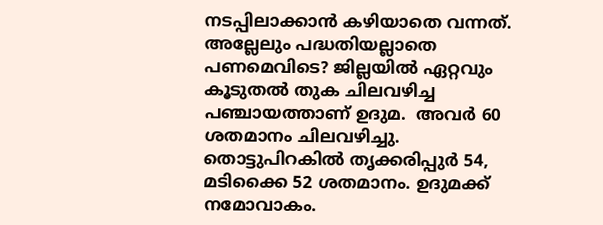നടപ്പിലാക്കാന്‍ കഴിയാതെ വന്നത്. അല്ലേലും പദ്ധതിയല്ലാതെ പണമെവിടെ? ജില്ലയില്‍ ഏറ്റവും കൂടുതല്‍ തുക ചിലവഴിച്ച പഞ്ചായത്താണ് ഉദുമ.  അവര്‍ 60 ശതമാനം ചിലവഴിച്ചു.  തൊട്ടുപിറകില്‍ തൃക്കരിപ്പുര്‍ 54, മടിക്കൈ 52 ശതമാനം. ഉദുമക്ക് നമോവാകം.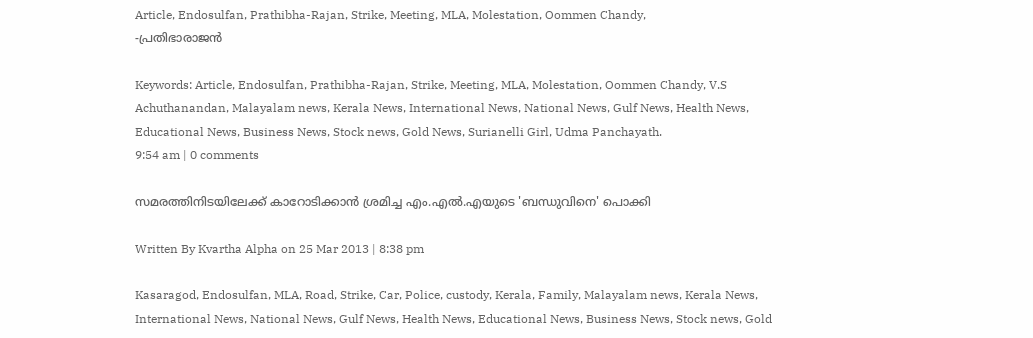Article, Endosulfan, Prathibha-Rajan, Strike, Meeting, MLA, Molestation, Oommen Chandy,
-പ്രതിഭാരാജന്‍

Keywords: Article, Endosulfan, Prathibha-Rajan, Strike, Meeting, MLA, Molestation, Oommen Chandy, V.S Achuthanandan, Malayalam news, Kerala News, International News, National News, Gulf News, Health News, Educational News, Business News, Stock news, Gold News, Surianelli Girl, Udma Panchayath.
9:54 am | 0 comments

സമരത്തിനിടയിലേക്ക് കാറോടിക്കാന്‍ ശ്രമിച്ച എം.എല്‍.എയുടെ 'ബന്ധുവിനെ' പൊക്കി

Written By Kvartha Alpha on 25 Mar 2013 | 8:38 pm

Kasaragod, Endosulfan, MLA, Road, Strike, Car, Police, custody, Kerala, Family, Malayalam news, Kerala News, International News, National News, Gulf News, Health News, Educational News, Business News, Stock news, Gold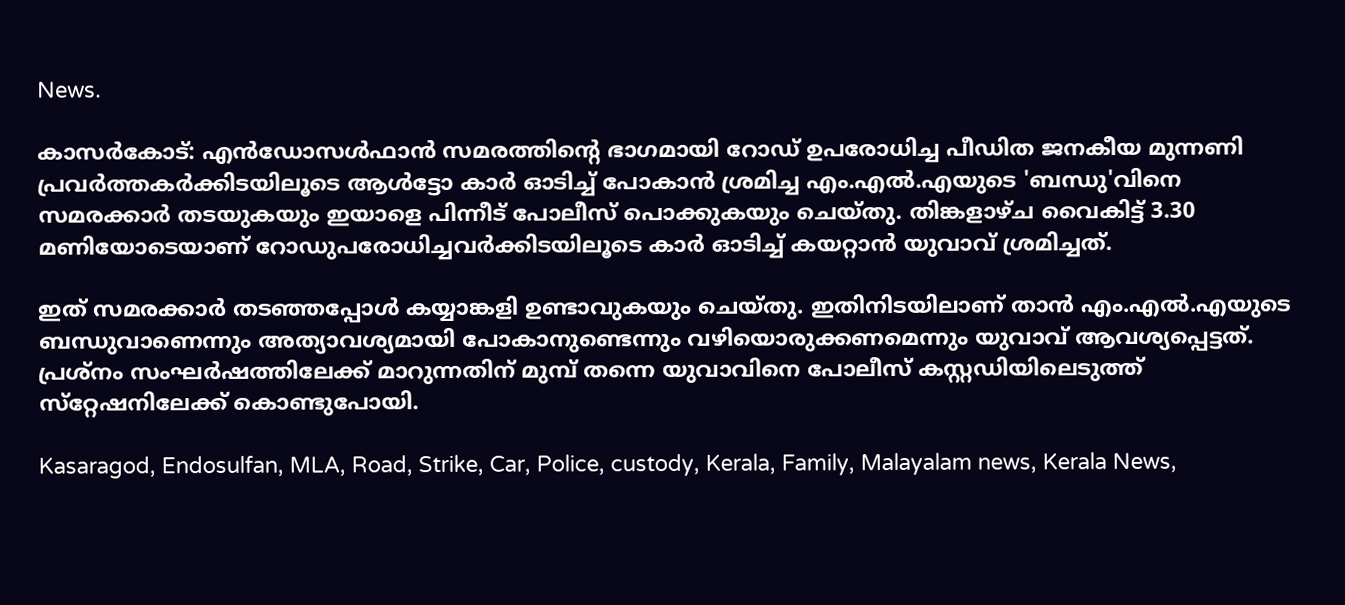News.

കാസര്‍കോട്: എന്‍ഡോസള്‍ഫാന്‍ സമരത്തിന്റെ ഭാഗമായി റോഡ് ഉപരോധിച്ച പീഡിത ജനകീയ മുന്നണി പ്രവര്‍ത്തകര്‍ക്കിടയിലൂടെ ആള്‍ട്ടോ കാര്‍ ഓടിച്ച് പോകാന്‍ ശ്രമിച്ച എം.എല്‍.എയുടെ 'ബന്ധു'വിനെ സമരക്കാര്‍ തടയുകയും ഇയാളെ പിന്നീട് പോലീസ് പൊക്കുകയും ചെയ്തു. തിങ്കളാഴ്ച വൈകിട്ട് 3.30 മണിയോടെയാണ് റോഡുപരോധിച്ചവര്‍ക്കിടയിലൂടെ കാര്‍ ഓടിച്ച് കയറ്റാന്‍ യുവാവ് ശ്രമിച്ചത്.

ഇത് സമരക്കാര്‍ തടഞ്ഞപ്പോള്‍ കയ്യാങ്കളി ഉണ്ടാവുകയും ചെയ്തു. ഇതിനിടയിലാണ് താന്‍ എം.എല്‍.എയുടെ ബന്ധുവാണെന്നും അത്യാവശ്യമായി പോകാനുണ്ടെന്നും വഴിയൊരുക്കണമെന്നും യുവാവ് ആവശ്യപ്പെട്ടത്. പ്രശ്‌നം സംഘര്‍ഷത്തിലേക്ക് മാറുന്നതിന് മുമ്പ് തന്നെ യുവാവിനെ പോലീസ് കസ്റ്റഡിയിലെടുത്ത് സ്‌റ്റേഷനിലേക്ക് കൊണ്ടുപോയി.

Kasaragod, Endosulfan, MLA, Road, Strike, Car, Police, custody, Kerala, Family, Malayalam news, Kerala News,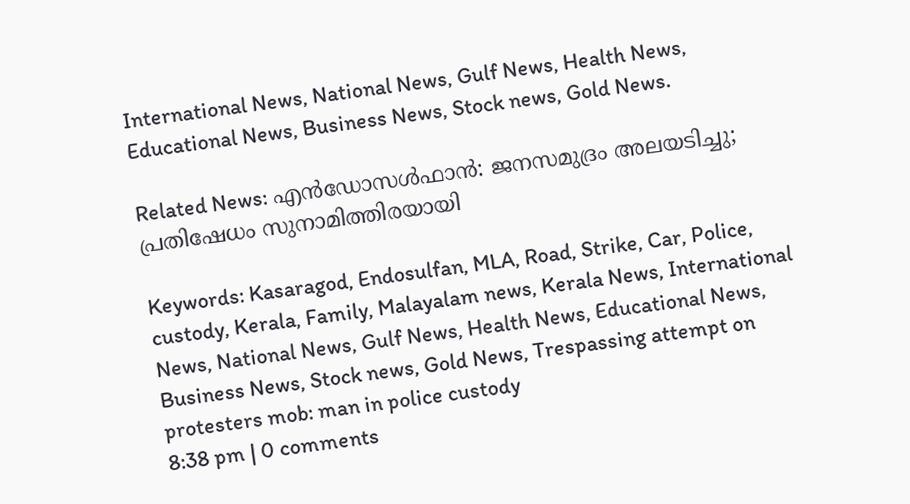International News, National News, Gulf News, Health News, Educational News, Business News, Stock news, Gold News.

Related News: എന്‍ഡോസള്‍ഫാന്‍: ജനസമുദ്രം അലയടിച്ചു; പ്രതിഷേധം സുനാമിത്തിരയായി

Keywords: Kasaragod, Endosulfan, MLA, Road, Strike, Car, Police, custody, Kerala, Family, Malayalam news, Kerala News, International News, National News, Gulf News, Health News, Educational News, Business News, Stock news, Gold News, Trespassing attempt on protesters mob: man in police custody
8:38 pm | 0 comments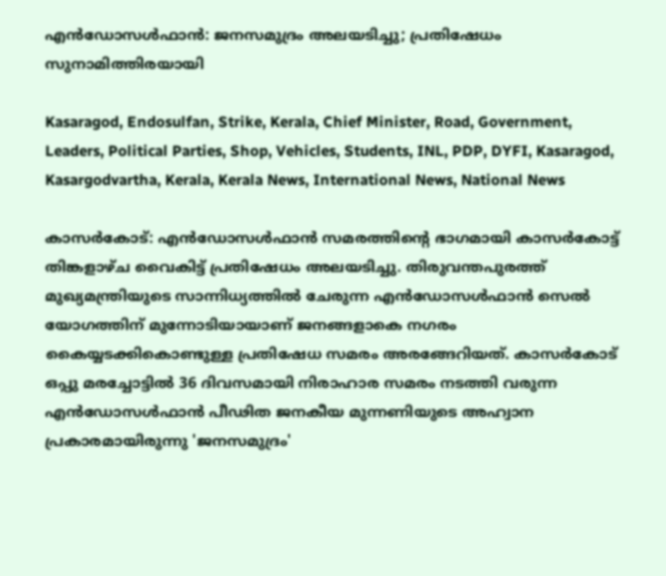എന്‍ഡോസള്‍ഫാന്‍: ജനസമുദ്രം അലയടിച്ചു; പ്രതിഷേധം സുനാമിത്തിരയായി

Kasaragod, Endosulfan, Strike, Kerala, Chief Minister, Road, Government, Leaders, Political Parties, Shop, Vehicles, Students, INL, PDP, DYFI, Kasaragod, Kasargodvartha, Kerala, Kerala News, International News, National News

കാസര്‍കോട്: എന്‍ഡോസള്‍ഫാന്‍ സമരത്തിന്റെ ഭാഗമായി കാസര്‍കോട്ട് തിങ്കളാഴ്ച വൈകിട്ട് പ്രതിഷേധം അലയടിച്ചു. തിരുവന്തപുരത്ത് മുഖ്യമന്ത്രിയുടെ സാന്നിധ്യത്തില്‍ ചേരുന്ന എന്‍ഡോസള്‍ഫാന്‍ സെല്‍ യോഗത്തിന് മുന്നോടിയായാണ് ജനങ്ങളാകെ നഗരം കൈയ്യടക്കികൊണ്ടുള്ള പ്രതിഷേധ സമരം അരങ്ങേറിയത്. കാസര്‍കോട് ഒപ്പു മരച്ചോട്ടില്‍ 36 ദിവസമായി നിരാഹാര സമരം നടത്തി വരുന്ന എന്‍ഡോസള്‍ഫാന്‍ പീഢിത ജനകീയ മുന്നണിയുടെ അഹ്വാന പ്രകാരമായിരുന്നു 'ജനസമുദ്രം'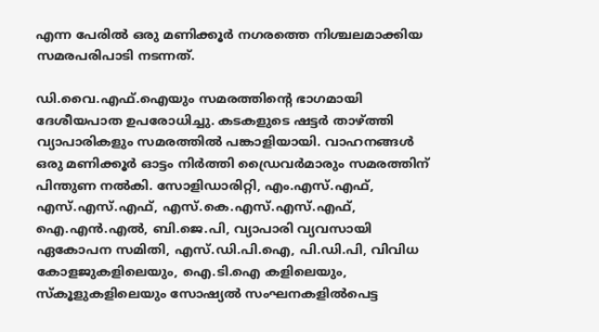എന്ന പേരില്‍ ഒരു മണിക്കൂര്‍ നഗരത്തെ നിശ്ചലമാക്കിയ സമരപരിപാടി നടന്നത്.

ഡി.വൈ.എഫ്.ഐയും സമരത്തിന്റെ ഭാഗമായി ദേശീയപാത ഉപരോധിച്ചു. കടകളുടെ ഷട്ടര്‍ താഴ്ത്തി വ്യാപാരികളും സമരത്തില്‍ പങ്കാളിയായി. വാഹനങ്ങള്‍ ഒരു മണിക്കൂര്‍ ഓട്ടം നിര്‍ത്തി ഡ്രൈവര്‍മാരും സമരത്തിന് പിന്തുണ നല്‍കി. സോളിഡാരിറ്റി, എം.എസ്.എഫ്, എസ്.എസ്.എഫ്, എസ്.കെ.എസ്.എസ്.എഫ്, ഐ.എന്‍.എല്‍, ബി.ജെ.പി, വ്യാപാരി വ്യവസായി ഏകോപന സമിതി, എസ്.ഡി.പി.ഐ, പി.ഡി.പി, വിവിധ കോളജുകളിലെയും, ഐ.ടി.ഐ കളിലെയും, സ്‌കൂളുകളിലെയും സോഷ്യല്‍ സംഘനകളില്‍പെട്ട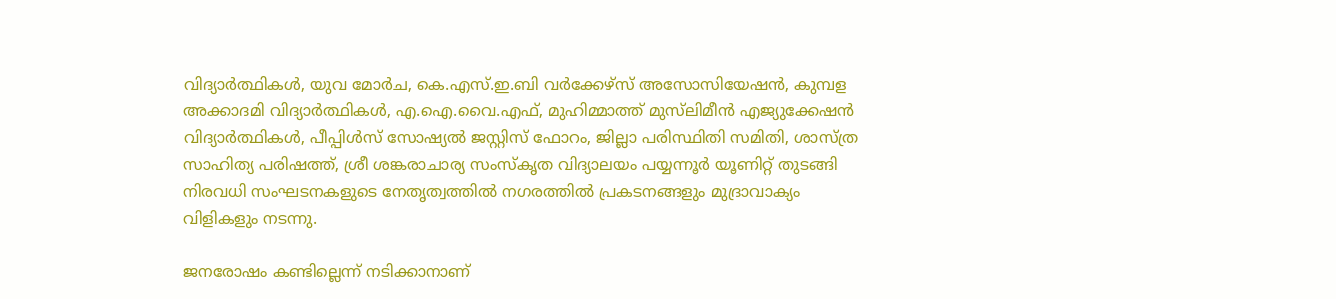വിദ്യാര്‍ത്ഥികള്‍, യുവ മോര്‍ച, കെ.എസ്.ഇ.ബി വര്‍ക്കേഴ്‌സ് അസോസിയേഷന്‍, കുമ്പള അക്കാദമി വിദ്യാര്‍ത്ഥികള്‍, എ.ഐ.വൈ.എഫ്, മുഹിമ്മാത്ത് മുസ്‌ലിമീന്‍ എജ്യുക്കേഷന്‍ വിദ്യാര്‍ത്ഥികള്‍, പീപ്പിള്‍സ് സോഷ്യല്‍ ജസ്റ്റിസ് ഫോറം, ജില്ലാ പരിസ്ഥിതി സമിതി, ശാസ്ത്ര സാഹിത്യ പരിഷത്ത്, ശ്രീ ശങ്കരാചാര്യ സംസ്‌കൃത വിദ്യാലയം പയ്യന്നൂര്‍ യൂണിറ്റ് തുടങ്ങി നിരവധി സംഘടനകളുടെ നേതൃത്വത്തില്‍ നഗരത്തില്‍ പ്രകടനങ്ങളും മുദ്രാവാക്യം വിളികളും നടന്നു.

ജനരോഷം കണ്ടില്ലെന്ന് നടിക്കാനാണ്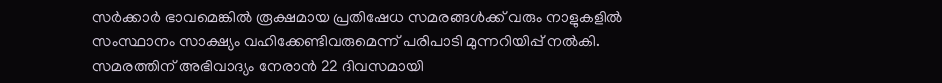സര്‍ക്കാര്‍ ഭാവമെങ്കില്‍ രൂക്ഷമായ പ്രതിഷേധ സമരങ്ങള്‍ക്ക് വരും നാളുകളില്‍ സംസ്ഥാനം സാക്ഷ്യം വഹിക്കേണ്ടിവരുമെന്ന് പരിപാടി മുന്നറിയിപ്പ് നല്‍കി. സമരത്തിന് അഭിവാദ്യം നേരാന്‍ 22 ദിവസമായി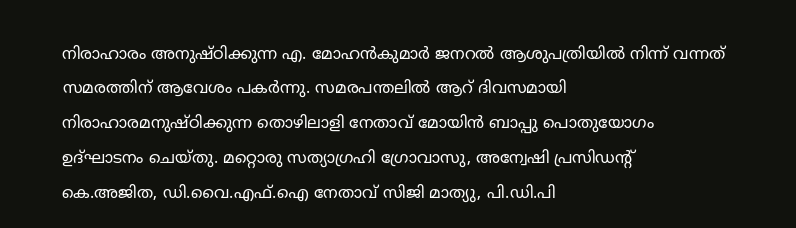നിരാഹാരം അനുഷ്ഠിക്കുന്ന എ. മോഹന്‍കുമാര്‍ ജനറല്‍ ആശുപത്രിയില്‍ നിന്ന് വന്നത് സമരത്തിന് ആവേശം പകര്‍ന്നു. സമരപന്തലില്‍ ആറ് ദിവസമായി നിരാഹാരമനുഷ്ഠിക്കുന്ന തൊഴിലാളി നേതാവ് മോയിന്‍ ബാപ്പു പൊതുയോഗം ഉദ്ഘാടനം ചെയ്തു. മറ്റൊരു സത്യാഗ്രഹി ഗ്രോവാസു, അന്വേഷി പ്രസിഡന്റ് കെ.അജിത, ഡി.വൈ.എഫ്.ഐ നേതാവ് സിജി മാത്യു, പി.ഡി.പി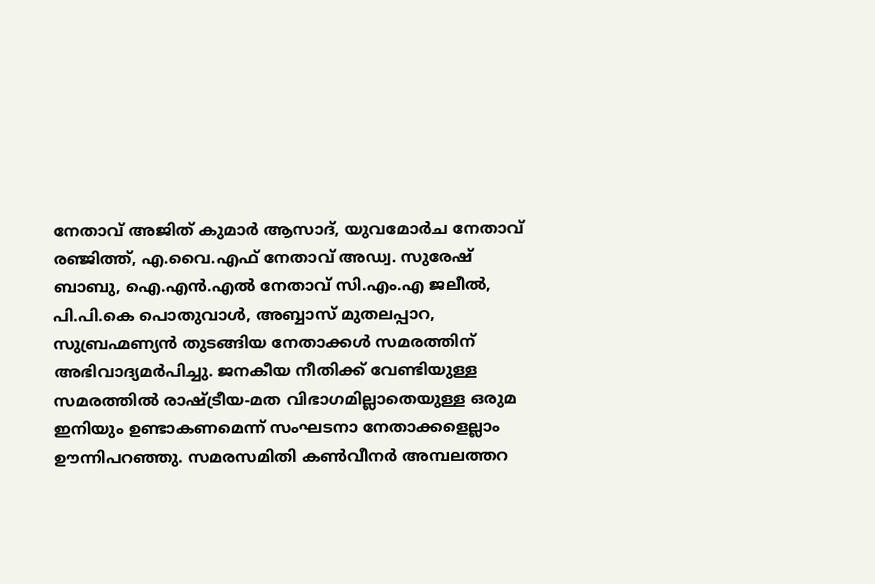നേതാവ് അജിത് കുമാര്‍ ആസാദ്, യുവമോര്‍ച നേതാവ് രഞ്ജിത്ത്, എ.വൈ.എഫ് നേതാവ് അഡ്വ. സുരേഷ് ബാബു, ഐ.എന്‍.എല്‍ നേതാവ് സി.എം.എ ജലീല്‍, പി.പി.കെ പൊതുവാള്‍, അബ്ബാസ് മുതലപ്പാറ, സുബ്രഹ്മണ്യന്‍ തുടങ്ങിയ നേതാക്കള്‍ സമരത്തിന് അഭിവാദ്യമര്‍പിച്ചു. ജനകീയ നീതിക്ക് വേണ്ടിയുള്ള സമരത്തില്‍ രാഷ്ട്രീയ-മത വിഭാഗമില്ലാതെയുള്ള ഒരുമ ഇനിയും ഉണ്ടാകണമെന്ന് സംഘടനാ നേതാക്കളെല്ലാം ഊന്നിപറഞ്ഞു. സമരസമിതി കണ്‍വീനര്‍ അമ്പലത്തറ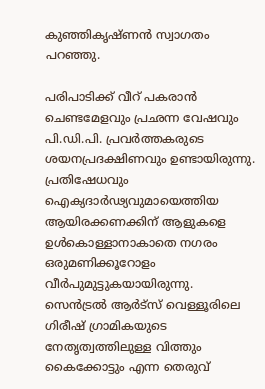കുഞ്ഞികൃഷ്ണന്‍ സ്വാഗതം പറഞ്ഞു.

പരിപാടിക്ക് വീറ് പകരാന്‍ ചെണ്ടമേളവും പ്രഛന്ന വേഷവും പി.ഡി.പി. പ്രവര്‍ത്തകരുടെ ശയനപ്രദക്ഷിണവും ഉണ്ടായിരുന്നു. പ്രതിഷേധവും ഐക്യദാര്‍ഢ്യവുമായെത്തിയ ആയിരക്കണക്കിന് ആളുകളെ ഉള്‍കൊള്ളാനാകാതെ നഗരം ഒരുമണിക്കൂറോളം വീര്‍പുമുട്ടുകയായിരുന്നു. സെന്‍ട്രല്‍ ആര്‍ട്‌സ് വെള്ളൂരിലെ ഗിരീഷ് ഗ്രാമികയുടെ നേതൃത്വത്തിലുള്ള വിത്തും കൈക്കോട്ടും എന്ന തെരുവ്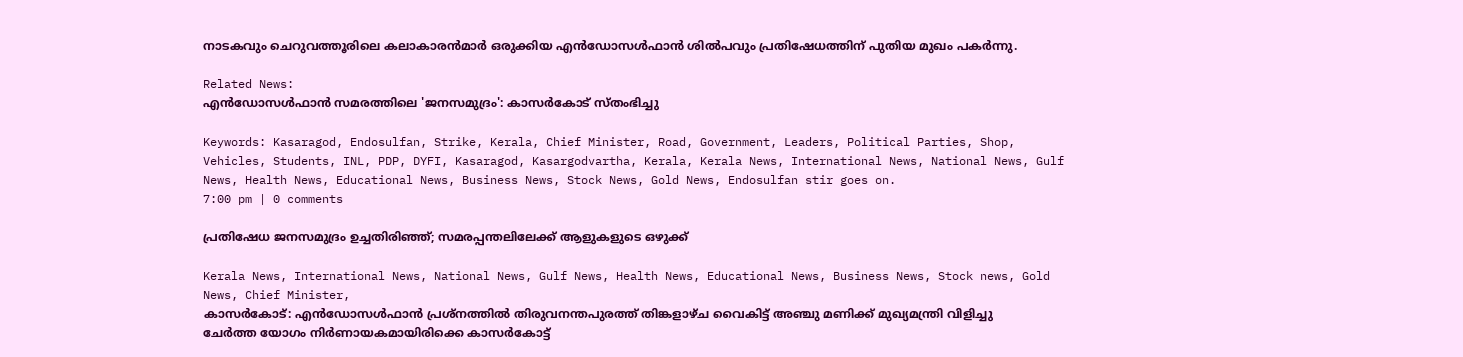നാടകവും ചെറുവത്തൂരിലെ കലാകാരന്‍മാര്‍ ഒരുക്കിയ എന്‍ഡോസള്‍ഫാന്‍ ശില്‍പവും പ്രതിഷേധത്തിന് പുതിയ മുഖം പകര്‍ന്നു.

Related News:
എന്‍ഡോസള്‍ഫാന്‍ സമരത്തിലെ 'ജനസമുദ്രം': കാസര്‍കോട് സ്തംഭിച്ചു

Keywords: Kasaragod, Endosulfan, Strike, Kerala, Chief Minister, Road, Government, Leaders, Political Parties, Shop, Vehicles, Students, INL, PDP, DYFI, Kasaragod, Kasargodvartha, Kerala, Kerala News, International News, National News, Gulf News, Health News, Educational News, Business News, Stock News, Gold News, Endosulfan stir goes on.
7:00 pm | 0 comments

പ്രതിഷേധ ജനസമുദ്രം ഉച്ചതിരിഞ്ഞ്; സമരപ്പന്തലിലേക്ക് ആളുകളുടെ ഒഴുക്ക്

Kerala News, International News, National News, Gulf News, Health News, Educational News, Business News, Stock news, Gold News, Chief Minister,
കാസര്‍കോട്: എന്‍ഡോസള്‍ഫാന്‍ പ്രശ്‌നത്തില്‍ തിരുവനന്തപുരത്ത് തിങ്കളാഴ്ച വൈകിട്ട് അഞ്ചു മണിക്ക് മുഖ്യമന്ത്രി വിളിച്ചു ചേര്‍ത്ത യോഗം നിര്‍ണായകമായിരിക്കെ കാസര്‍കോട്ട്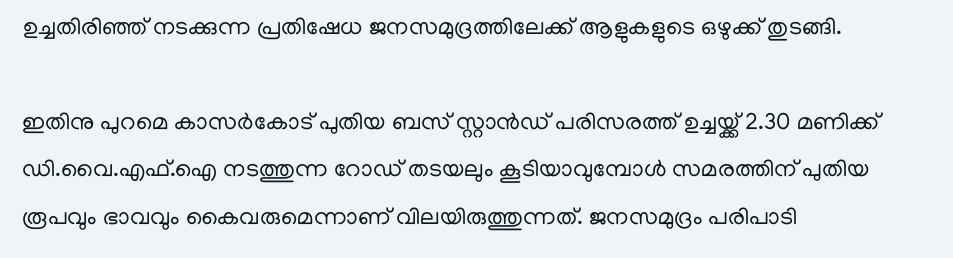ഉച്ചതിരിഞ്ഞ് നടക്കുന്ന പ്രതിഷേധ ജനസമുദ്രത്തിലേക്ക് ആളുകളുടെ ഒഴുക്ക് തുടങ്ങി.

ഇതിനു പുറമെ കാസര്‍കോട് പുതിയ ബസ് സ്റ്റാന്‍ഡ് പരിസരത്ത് ഉച്ചയ്ക്ക് 2.30 മണിക്ക് ഡി.വൈ.എഫ്.ഐ നടത്തുന്ന റോഡ് തടയലും കൂടിയാവുമ്പോള്‍ സമരത്തിന് പുതിയ രൂപവും ഭാവവും കൈവരുമെന്നാണ് വിലയിരുത്തുന്നത്. ജനസമുദ്രം പരിപാടി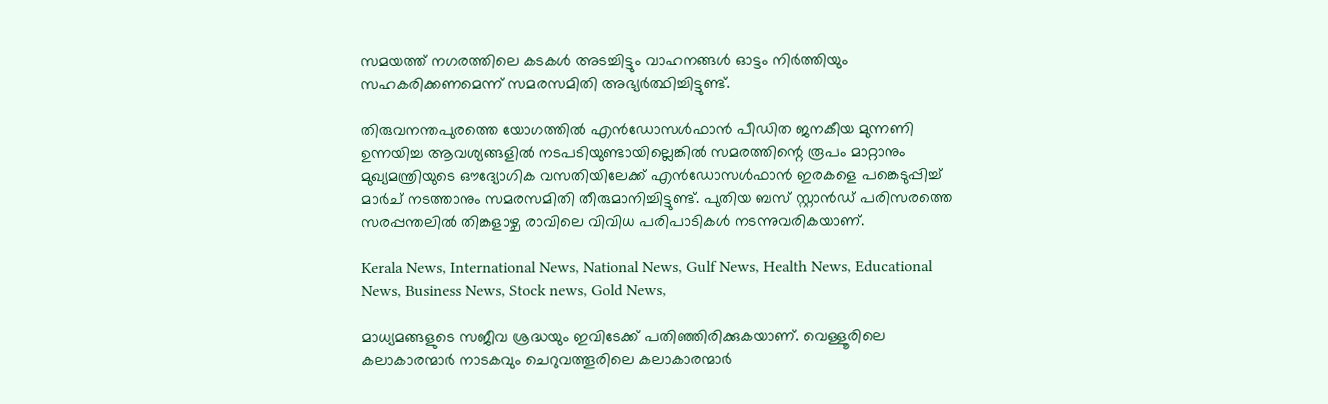സമയത്ത് നഗരത്തിലെ കടകള്‍ അടച്ചിട്ടും വാഹനങ്ങള്‍ ഓട്ടം നിര്‍ത്തിയും സഹകരിക്കണമെന്ന് സമരസമിതി അഭ്യര്‍ത്ഥിച്ചിട്ടുണ്ട്.

തിരുവനന്തപുരത്തെ യോഗത്തില്‍ എന്‍ഡോസള്‍ഫാന്‍ പീഡിത ജനകീയ മുന്നണി ഉന്നയിച്ച ആവശ്യങ്ങളില്‍ നടപടിയുണ്ടായില്ലെങ്കില്‍ സമരത്തിന്റെ രൂപം മാറ്റാനും മുഖ്യമന്ത്രിയുടെ ഔദ്യോഗിക വസതിയിലേക്ക് എന്‍ഡോസള്‍ഫാന്‍ ഇരകളെ പങ്കെടുപ്പിച്ച് മാര്‍ച് നടത്താനും സമരസമിതി തീരുമാനിച്ചിട്ടുണ്ട്. പുതിയ ബസ് സ്റ്റാന്‍ഡ് പരിസരത്തെ സരപ്പന്തലില്‍ തിങ്കളാഴ്ച രാവിലെ വിവിധ പരിപാടികള്‍ നടന്നുവരികയാണ്.

Kerala News, International News, National News, Gulf News, Health News, Educational News, Business News, Stock news, Gold News,

മാധ്യമങ്ങളുടെ സജീവ ശ്രദ്ധയും ഇവിടേക്ക് പതിഞ്ഞിരിക്കുകയാണ്. വെള്ളൂരിലെ കലാകാരന്മാര്‍ നാടകവും ചെറുവത്തൂരിലെ കലാകാരന്മാര്‍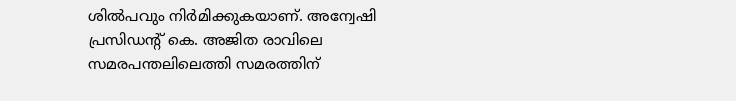ശില്‍പവും നിര്‍മിക്കുകയാണ്. അന്വേഷി പ്രസിഡന്റ് കെ. അജിത രാവിലെ സമരപന്തലിലെത്തി സമരത്തിന്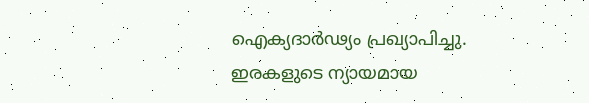ഐക്യദാര്‍ഢ്യം പ്രഖ്യാപിച്ചു. ഇരകളുടെ ന്യായമായ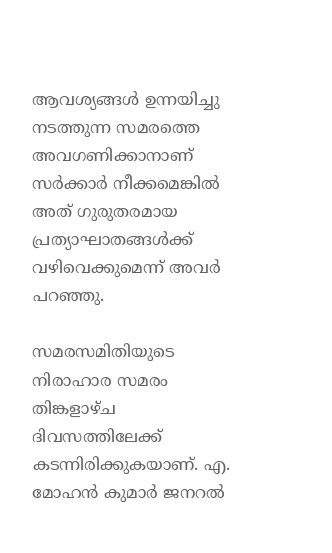ആവശ്യങ്ങള്‍ ഉന്നയിച്ചു നടത്തുന്ന സമരത്തെ അവഗണിക്കാനാണ് സര്‍ക്കാര്‍ നീക്കമെങ്കില്‍ അത് ഗുരുതരമായ പ്രത്യാഘാതങ്ങള്‍ക്ക് വഴിവെക്കുമെന്ന് അവര്‍ പറഞ്ഞു.

സമരസമിതിയുടെ നിരാഹാര സമരം തിങ്കളാഴ്ച ദിവസത്തിലേക്ക് കടന്നിരിക്കുകയാണ്. എ. മോഹന്‍ കുമാര്‍ ജനറല്‍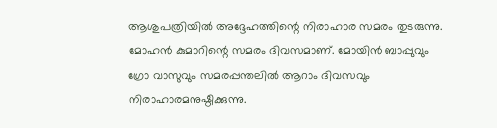ആശുപത്രിയില്‍ അദ്ദേഹത്തിന്റെ നിരാഹാര സമരം തുടരുന്നു. മോഹന്‍ കുമാറിന്റെ സമരം ദിവസമാണ്. മോയിന്‍ ബാപ്പുവും ഗ്രോ വാസുവും സമരപ്പന്തലില്‍ ആറാം ദിവസവും നിരാഹാരമനുഷ്ഠിക്കുന്നു.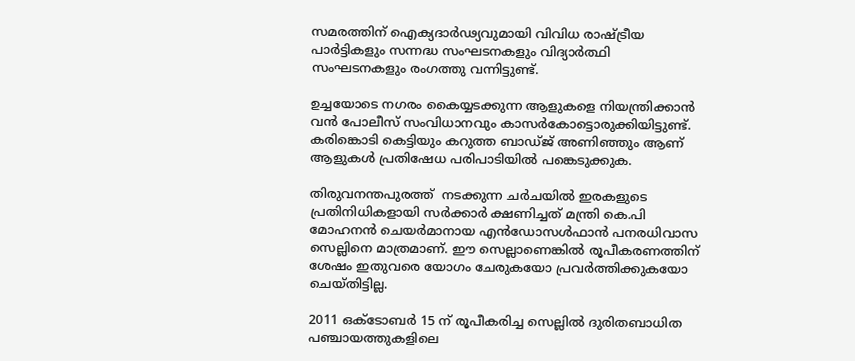സമരത്തിന് ഐക്യദാര്‍ഢ്യവുമായി വിവിധ രാഷ്ട്രീയ പാര്‍ട്ടികളും സന്നദ്ധ സംഘടനകളും വിദ്യാര്‍ത്ഥി സംഘടനകളും രംഗത്തു വന്നിട്ടുണ്ട്.

ഉച്ചയോടെ നഗരം കൈയ്യടക്കുന്ന ആളുകളെ നിയന്ത്രിക്കാന്‍ വന്‍ പോലീസ് സംവിധാനവും കാസര്‍കോട്ടൊരുക്കിയിട്ടുണ്ട്. കരിങ്കൊടി കെട്ടിയും കറുത്ത ബാഡ്ജ് അണിഞ്ഞും ആണ് ആളുകള്‍ പ്രതിഷേധ പരിപാടിയില്‍ പങ്കെടുക്കുക.

തിരുവനന്തപുരത്ത്  നടക്കുന്ന ചര്‍ചയില്‍ ഇരകളുടെ പ്രതിനിധികളായി സര്‍ക്കാര്‍ ക്ഷണിച്ചത് മന്ത്രി കെ.പി മോഹനന്‍ ചെയര്‍മാനായ എന്‍ഡോസള്‍ഫാന്‍ പനരധിവാസ സെല്ലിനെ മാത്രമാണ്. ഈ സെല്ലാണെങ്കില്‍ രൂപീകരണത്തിന് ശേഷം ഇതുവരെ യോഗം ചേരുകയോ പ്രവര്‍ത്തിക്കുകയോ ചെയ്തിട്ടില്ല.

2011 ഒക്‌ടോബര്‍ 15 ന് രൂപീകരിച്ച സെല്ലില്‍ ദുരിതബാധിത പഞ്ചായത്തുകളിലെ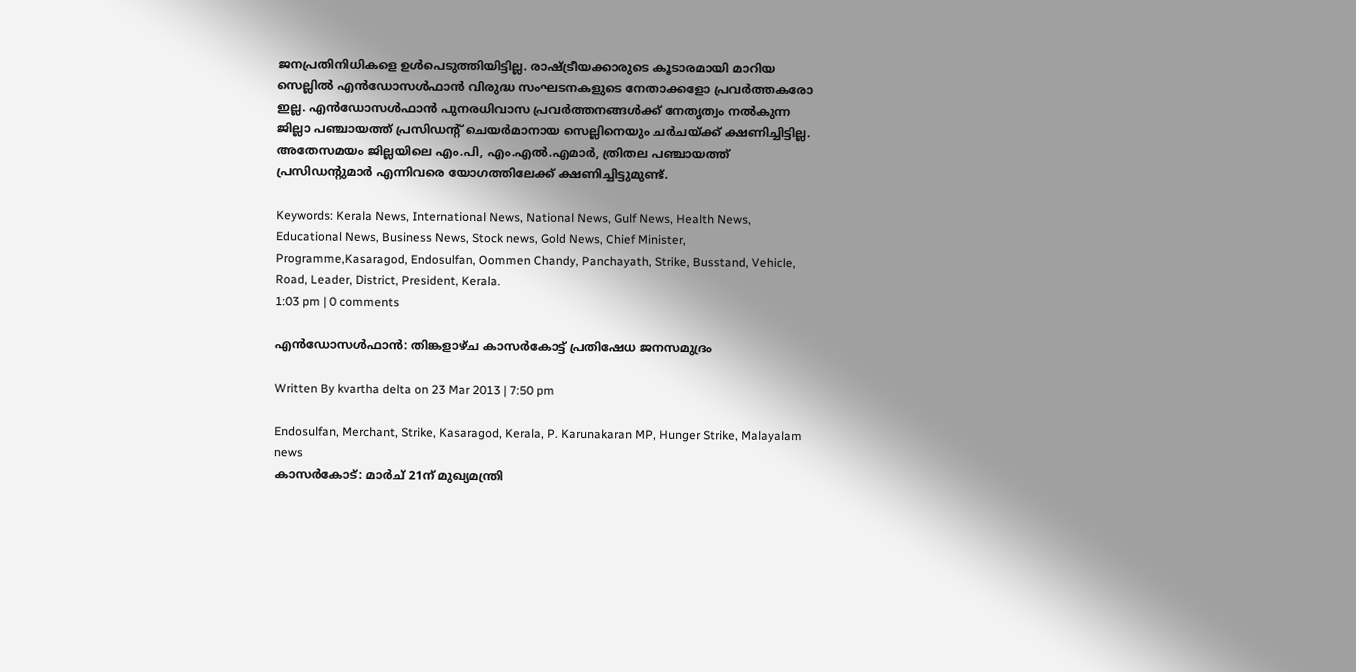ജനപ്രതിനിധികളെ ഉള്‍പെടുത്തിയിട്ടില്ല. രാഷ്ട്രീയക്കാരുടെ കൂടാരമായി മാറിയ സെല്ലില്‍ എന്‍ഡോസള്‍ഫാന്‍ വിരുദ്ധ സംഘടനകളുടെ നേതാക്കളോ പ്രവര്‍ത്തകരോ ഇല്ല. എന്‍ഡോസള്‍ഫാന്‍ പുനരധിവാസ പ്രവര്‍ത്തനങ്ങള്‍ക്ക് നേതൃത്വം നല്‍കുന്ന ജില്ലാ പഞ്ചായത്ത് പ്രസിഡന്റ് ചെയര്‍മാനായ സെല്ലിനെയും ചര്‍ചയ്ക്ക് ക്ഷണിച്ചിട്ടില്ല. അതേസമയം ജില്ലയിലെ എം.പി, എം.എല്‍.എമാര്‍, ത്രിതല പഞ്ചായത്ത് പ്രസിഡന്റുമാര്‍ എന്നിവരെ യോഗത്തിലേക്ക് ക്ഷണിച്ചിട്ടുമുണ്ട്.

Keywords: Kerala News, International News, National News, Gulf News, Health News, Educational News, Business News, Stock news, Gold News, Chief Minister, Programme,Kasaragod, Endosulfan, Oommen Chandy, Panchayath, Strike, Busstand, Vehicle, Road, Leader, District, President, Kerala.
1:03 pm | 0 comments

എന്‍ഡോസള്‍ഫാന്‍: തിങ്കളാഴ്ച കാസര്‍കോട്ട് പ്രതിഷേധ ജനസമുദ്രം

Written By kvartha delta on 23 Mar 2013 | 7:50 pm

Endosulfan, Merchant, Strike, Kasaragod, Kerala, P. Karunakaran MP, Hunger Strike, Malayalam news
കാസര്‍കോട്: മാര്‍ച് 21ന് മുഖ്യമന്ത്രി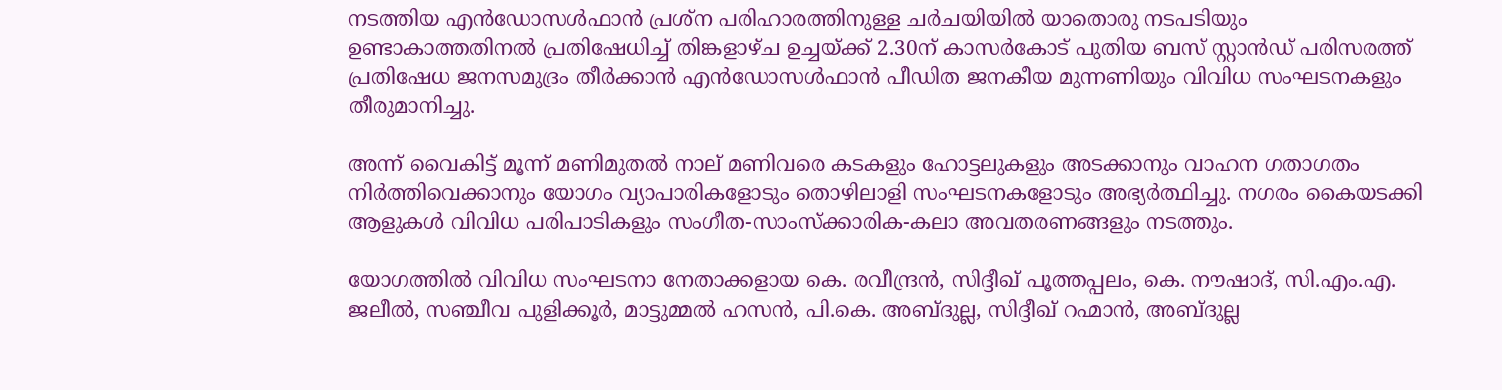നടത്തിയ എന്‍ഡോസള്‍ഫാന്‍ പ്രശ്‌ന പരിഹാരത്തിനുള്ള ചര്‍ചയിയില്‍ യാതൊരു നടപടിയും ഉണ്ടാകാത്തതിനല്‍ പ്രതിഷേധിച്ച് തിങ്കളാഴ്ച ഉച്ചയ്ക്ക് 2.30ന് കാസര്‍കോട് പുതിയ ബസ് സ്റ്റാന്‍ഡ് പരിസരത്ത് പ്രതിഷേധ ജനസമുദ്രം തീര്‍ക്കാന്‍ എന്‍ഡോസള്‍ഫാന്‍ പീഡിത ജനകീയ മുന്നണിയും വിവിധ സംഘടനകളും തീരുമാനിച്ചു.

അന്ന് വൈകിട്ട് മൂന്ന് മണിമുതല്‍ നാല് മണിവരെ കടകളും ഹോട്ടലുകളും അടക്കാനും വാഹന ഗതാഗതം നിര്‍ത്തിവെക്കാനും യോഗം വ്യാപാരികളോടും തൊഴിലാളി സംഘടനകളോടും അഭ്യര്‍ത്ഥിച്ചു. നഗരം കൈയടക്കി ആളുകള്‍ വിവിധ പരിപാടികളും സംഗീത-സാംസ്ക്കാരിക-കലാ അവതരണങ്ങളും നടത്തും.

യോഗത്തില്‍ വിവിധ സംഘടനാ നേതാക്കളായ കെ. രവീന്ദ്രന്‍, സിദ്ദീഖ് പൂത്തപ്പലം, കെ. നൗഷാദ്, സി.എം.എ. ജലീല്‍, സഞ്ചീവ പുളിക്കൂര്‍, മാട്ടുമ്മല്‍ ഹസന്‍, പി.കെ. അബ്ദുല്ല, സിദ്ദീഖ് റഹ്മാന്‍, അബ്ദുല്ല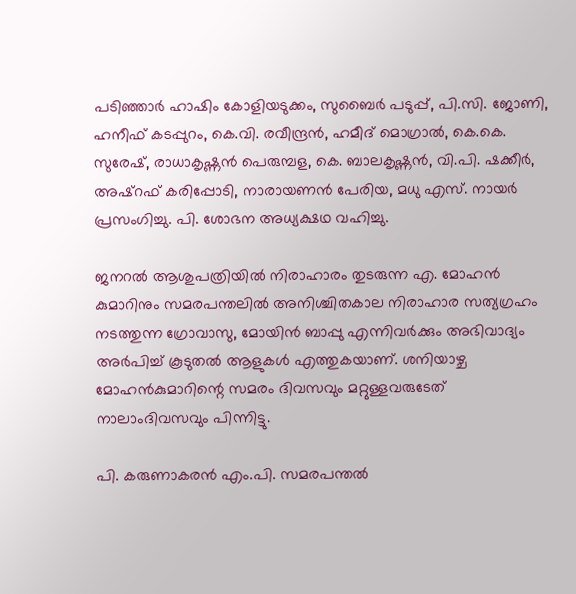പടിഞ്ഞാര്‍ ഹാഷിം കോളിയടുക്കം, സുബൈര്‍ പടുപ്പ്, പി.സി. ജോണി, ഹനീഫ് കടപ്പുറം, കെ.വി. രവീന്ദ്രന്‍, ഹമീദ് മൊഗ്രാല്‍, കെ.കെ. സുരേഷ്, രാധാകൃഷ്ണന്‍ പെരുമ്പള, കെ. ബാലകൃഷ്ണന്‍, വി.പി. ഷക്കീര്‍, അഷ്‌റഫ് കരിപ്പോടി, നാരായണന്‍ പേരിയ, മധു എസ്. നായര്‍ പ്രസംഗിച്ചു. പി. ശോഭന അധ്യക്ഷഥ വഹിച്ചു.

ജനറല്‍ ആശുപത്രിയില്‍ നിരാഹാരം തുടരുന്ന എ. മോഹന്‍ കുമാറിനും സമരപന്തലില്‍ അനിശ്ചിതകാല നിരാഹാര സത്യഗ്രഹം നടത്തുന്ന ഗ്രോവാസു, മോയിന്‍ ബാപ്പു എന്നിവര്‍ക്കും അഭിവാദ്യം അര്‍പിച്ച് കൂടുതല്‍ ആളുകള്‍ എത്തുകയാണ്. ശനിയാഴ്ച മോഹന്‍കുമാറിന്റെ സമരം ദിവസവും മറ്റുള്ളവരുടേത് നാലാംദിവസവും പിന്നിട്ടു.

പി. കരുണാകരന്‍ എം.പി. സമരപന്തല്‍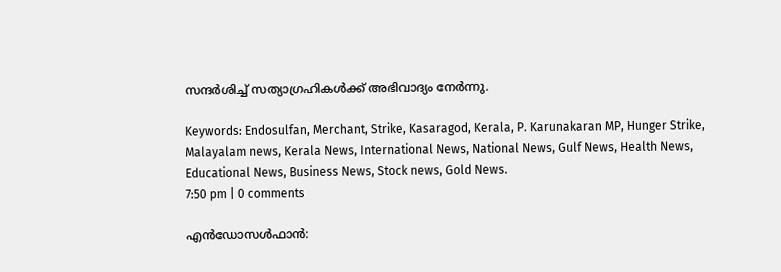സന്ദര്‍ശിച്ച് സത്യാഗ്രഹികള്‍ക്ക് അഭിവാദ്യം നേര്‍ന്നു.

Keywords: Endosulfan, Merchant, Strike, Kasaragod, Kerala, P. Karunakaran MP, Hunger Strike, Malayalam news, Kerala News, International News, National News, Gulf News, Health News, Educational News, Business News, Stock news, Gold News.
7:50 pm | 0 comments

എന്‍ഡോസള്‍ഫാന്‍: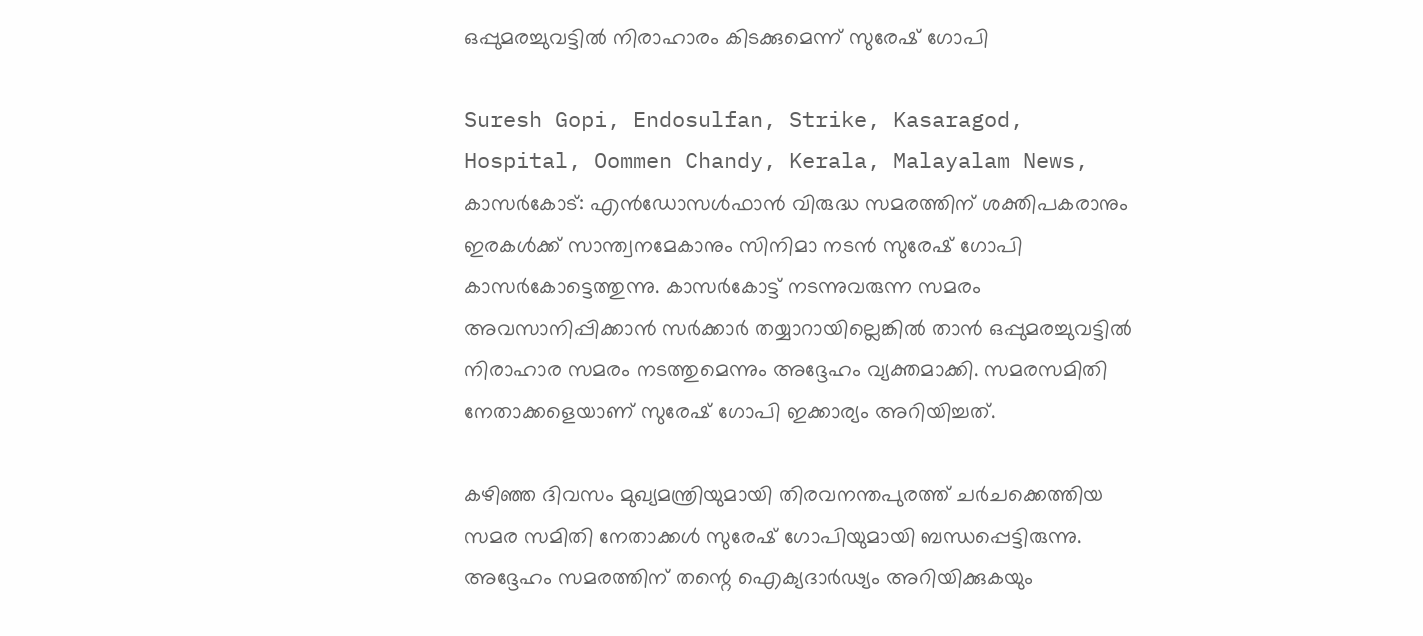ഒപ്പുമരച്ചുവട്ടില്‍ നിരാഹാരം കിടക്കുമെന്ന് സുരേഷ് ഗോപി

Suresh Gopi, Endosulfan, Strike, Kasaragod, Hospital, Oommen Chandy, Kerala, Malayalam News,
കാസര്‍കോട്: എന്‍ഡോസള്‍ഫാന്‍ വിരുദ്ധ സമരത്തിന് ശക്തിപകരാനും ഇരകള്‍ക്ക് സാന്ത്വനമേകാനും സിനിമാ നടന്‍ സുരേഷ് ഗോപി കാസര്‍കോട്ടെത്തുന്നു. കാസര്‍കോട്ട് നടന്നുവരുന്ന സമരം അവസാനിപ്പിക്കാന്‍ സര്‍ക്കാര്‍ തയ്യാറായില്ലെങ്കില്‍ താന്‍ ഒപ്പുമരച്ചുവട്ടില്‍ നിരാഹാര സമരം നടത്തുമെന്നും അദ്ദേഹം വ്യക്തമാക്കി. സമരസമിതി നേതാക്കളെയാണ് സുരേഷ് ഗോപി ഇക്കാര്യം അറിയിച്ചത്.

കഴിഞ്ഞ ദിവസം മുഖ്യമന്ത്രിയുമായി തിരവനന്തപുരത്ത് ചര്‍ചക്കെത്തിയ സമര സമിതി നേതാക്കള്‍ സുരേഷ് ഗോപിയുമായി ബന്ധപ്പെട്ടിരുന്നു. അദ്ദേഹം സമരത്തിന് തന്റെ ഐക്യദാര്‍ഢ്യം അറിയിക്കുകയും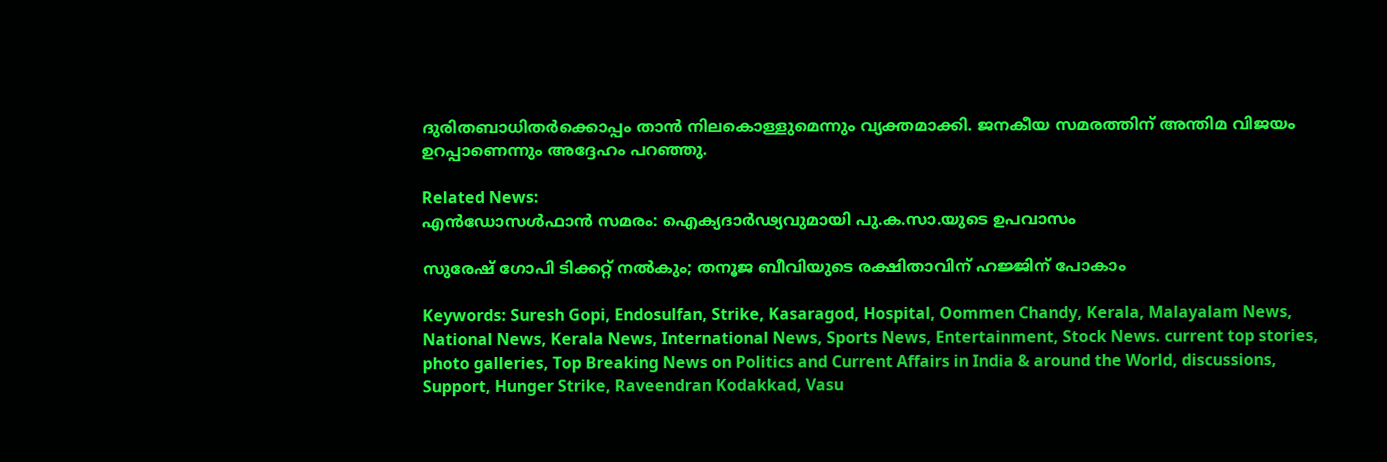ദുരിതബാധിതര്‍ക്കൊപ്പം താന്‍ നിലകൊള്ളുമെന്നും വ്യക്തമാക്കി. ജനകീയ സമരത്തിന് അന്തിമ വിജയം ഉറപ്പാണെന്നും അദ്ദേഹം പറഞ്ഞു.

Related News:
എന്‍ഡോസള്‍ഫാന്‍ സമരം: ഐക്യദാര്‍ഢ്യവുമായി പു.ക.സാ.യുടെ ഉപവാസം

സുരേഷ് ഗോപി ടിക്കറ്റ് നല്‍കും; തനൂജ ബീവിയുടെ രക്ഷിതാവിന് ഹജ്ജിന് പോകാം

Keywords: Suresh Gopi, Endosulfan, Strike, Kasaragod, Hospital, Oommen Chandy, Kerala, Malayalam News, National News, Kerala News, International News, Sports News, Entertainment, Stock News. current top stories, photo galleries, Top Breaking News on Politics and Current Affairs in India & around the World, discussions, Support, Hunger Strike, Raveendran Kodakkad, Vasu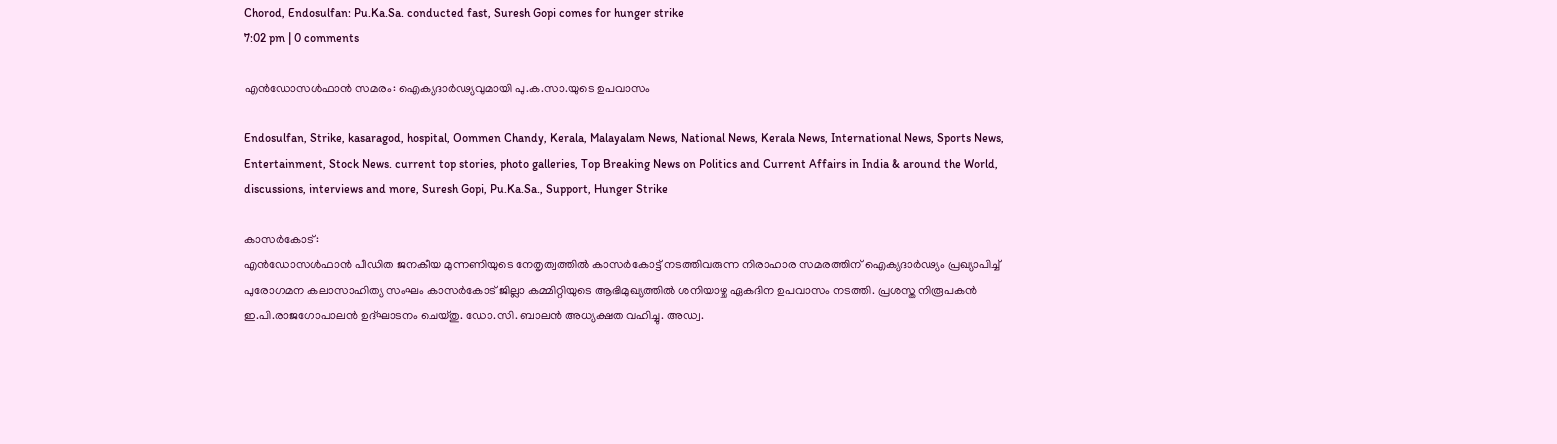Chorod, Endosulfan: Pu.Ka.Sa. conducted fast, Suresh Gopi comes for hunger strike
7:02 pm | 0 comments

എന്‍ഡോസള്‍ഫാന്‍ സമരം: ഐക്യദാര്‍ഢ്യവുമായി പു.ക.സാ.യുടെ ഉപവാസം

Endosulfan, Strike, kasaragod, hospital, Oommen Chandy, Kerala, Malayalam News, National News, Kerala News, International News, Sports News, Entertainment, Stock News. current top stories, photo galleries, Top Breaking News on Politics and Current Affairs in India & around the World, discussions, interviews and more, Suresh Gopi, Pu.Ka.Sa., Support, Hunger Strike

കാസര്‍കോട്:
എന്‍ഡോസള്‍ഫാന്‍ പീഡിത ജനകീയ മുന്നണിയുടെ നേതൃത്വത്തില്‍ കാസര്‍കോട്ട് നടത്തിവരുന്ന നിരാഹാര സമരത്തിന് ഐക്യദാര്‍ഢ്യം പ്രഖ്യാപിച്ച് പുരോഗമന കലാസാഹിത്യ സംഘം കാസര്‍കോട് ജില്ലാ കമ്മിറ്റിയുടെ ആഭിമുഖ്യത്തില്‍ ശനിയാഴ്ച ഏകദിന ഉപവാസം നടത്തി. പ്രശസ്ത നിരൂപകന്‍ ഇ.പി.രാജഗോപാലന്‍ ഉദ്ഘാടനം ചെയ്തു. ഡോ.സി. ബാലന്‍ അധ്യക്ഷത വഹിച്ചു. അഡ്വ.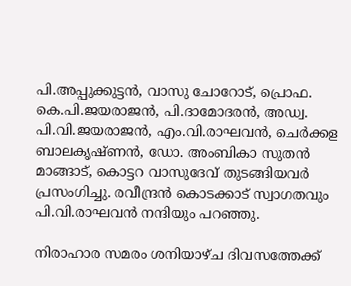പി.അപ്പുക്കുട്ടന്‍, വാസു ചോറോട്, പ്രൊഫ. കെ.പി.ജയരാജന്‍, പി.ദാമോദരന്‍, അഡ്വ. പി.വി.ജയരാജന്‍, എം.വി.രാഘവന്‍, ചെര്‍ക്കള ബാലകൃഷ്ണന്‍, ഡോ. അംബികാ സുതന്‍ മാങ്ങാട്, കൊട്ടറ വാസുദേവ് തുടങ്ങിയവര്‍ പ്രസംഗിച്ചു. രവീന്ദ്രന്‍ കൊടക്കാട് സ്വാഗതവും പി.വി.രാഘവന്‍ നന്ദിയും പറഞ്ഞു.

നിരാഹാര സമരം ശനിയാഴ്ച ദിവസത്തേക്ക്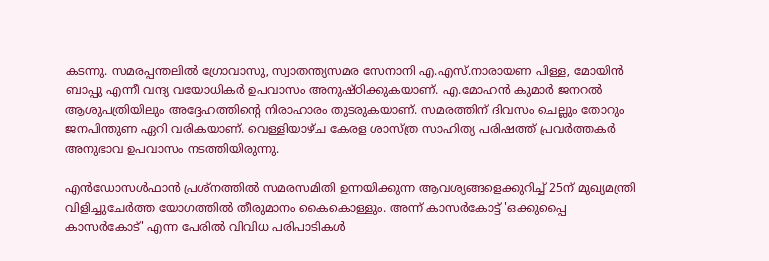കടന്നു. സമരപ്പന്തലില്‍ ഗ്രോവാസു, സ്വാതന്ത്യസമര സേനാനി എ.എസ്.നാരായണ പിള്ള, മോയിന്‍ ബാപ്പു എന്നീ വന്ദ്യ വയോധികര്‍ ഉപവാസം അനുഷ്ഠിക്കുകയാണ്. എ.മോഹന്‍ കുമാര്‍ ജനറല്‍ ആശുപത്രിയിലും അദ്ദേഹത്തിന്റെ നിരാഹാരം തുടരുകയാണ്. സമരത്തിന് ദിവസം ചെല്ലും തോറും ജനപിന്തുണ ഏറി വരികയാണ്. വെള്ളിയാഴ്ച കേരള ശാസ്ത്ര സാഹിത്യ പരിഷത്ത് പ്രവര്‍ത്തകര്‍ അനുഭാവ ഉപവാസം നടത്തിയിരുന്നു.

എന്‍ഡോസള്‍ഫാന്‍ പ്രശ്‌നത്തില്‍ സമരസമിതി ഉന്നയിക്കുന്ന ആവശ്യങ്ങളെക്കുറിച്ച് 25ന് മുഖ്യമന്ത്രി വിളിച്ചുചേര്‍ത്ത യോഗത്തില്‍ തീരുമാനം കൈകൊള്ളും. അന്ന് കാസര്‍കോട്ട് 'ഒക്കുപ്പൈ കാസര്‍കോട്' എന്ന പേരില്‍ വിവിധ പരിപാടികള്‍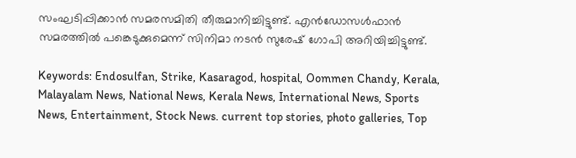സംഘടിപ്പിക്കാന്‍ സമരസമിതി തീരുമാനിച്ചിട്ടുണ്ട്. എന്‍ഡോസള്‍ഫാന്‍ സമരത്തില്‍ പങ്കെടുക്കുമെന്ന് സിനിമാ നടന്‍ സുരേഷ് ഗോപി അറിയിച്ചിട്ടുണ്ട്.

Keywords: Endosulfan, Strike, Kasaragod, hospital, Oommen Chandy, Kerala, Malayalam News, National News, Kerala News, International News, Sports News, Entertainment, Stock News. current top stories, photo galleries, Top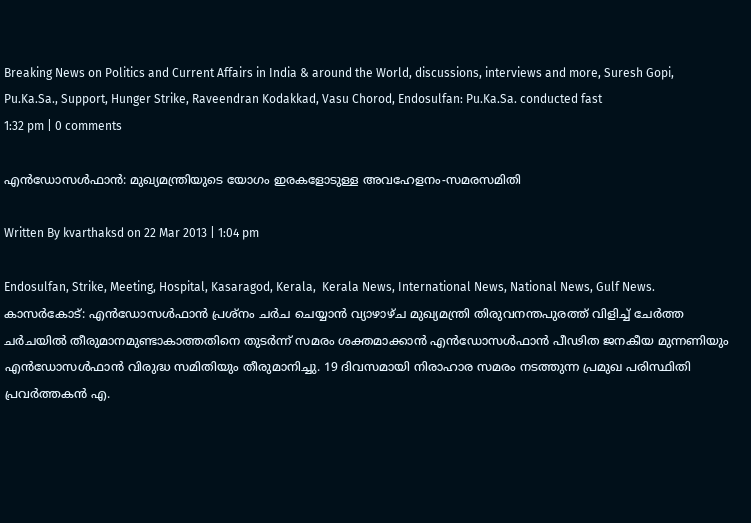Breaking News on Politics and Current Affairs in India & around the World, discussions, interviews and more, Suresh Gopi, Pu.Ka.Sa., Support, Hunger Strike, Raveendran Kodakkad, Vasu Chorod, Endosulfan: Pu.Ka.Sa. conducted fast
1:32 pm | 0 comments

എന്‍ഡോസള്‍ഫാന്‍: മുഖ്യമന്ത്രിയുടെ യോഗം ഇരകളോടുള്ള അവഹേളനം-സമരസമിതി

Written By kvarthaksd on 22 Mar 2013 | 1:04 pm

Endosulfan, Strike, Meeting, Hospital, Kasaragod, Kerala,  Kerala News, International News, National News, Gulf News.
കാസര്‍കോട്: എന്‍ഡോസള്‍ഫാന്‍ പ്രശ്‌നം ചര്‍ച ചെയ്യാന്‍ വ്യാഴാഴ്ച മുഖ്യമന്ത്രി തിരുവനന്തപുരത്ത് വിളിച്ച് ചേര്‍ത്ത ചര്‍ചയില്‍ തീരുമാനമുണ്ടാകാത്തതിനെ തുടര്‍ന്ന് സമരം ശക്തമാക്കാന്‍ എന്‍ഡോസള്‍ഫാന്‍ പീഢിത ജനകീയ മുന്നണിയും എന്‍ഡോസള്‍ഫാന്‍ വിരുദ്ധ സമിതിയും തീരുമാനിച്ചു. 19 ദിവസമായി നിരാഹാര സമരം നടത്തുന്ന പ്രമുഖ പരിസ്ഥിതി പ്രവര്‍ത്തകന്‍ എ.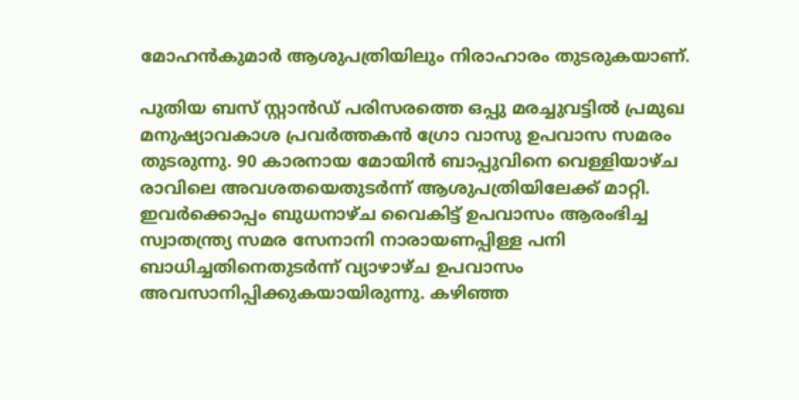മോഹന്‍കുമാര്‍ ആശുപത്രിയിലും നിരാഹാരം തുടരുകയാണ്.

പുതിയ ബസ് സ്റ്റാന്‍ഡ് പരിസരത്തെ ഒപ്പു മരച്ചുവട്ടില്‍ പ്രമുഖ മനുഷ്യാവകാശ പ്രവര്‍ത്തകന്‍ ഗ്രോ വാസു ഉപവാസ സമരം തുടരുന്നു. 90 കാരനായ മോയിന്‍ ബാപ്പുവിനെ വെള്ളിയാഴ്ച രാവിലെ അവശതയെതുടര്‍ന്ന് ആശുപത്രിയിലേക്ക് മാറ്റി. ഇവര്‍ക്കൊപ്പം ബുധനാഴ്ച വൈകിട്ട് ഉപവാസം ആരംഭിച്ച സ്വാതന്ത്ര്യ സമര സേനാനി നാരായണപ്പിള്ള പനി ബാധിച്ചതിനെതുടര്‍ന്ന് വ്യാഴാഴ്ച ഉപവാസം അവസാനിപ്പിക്കുകയായിരുന്നു. കഴിഞ്ഞ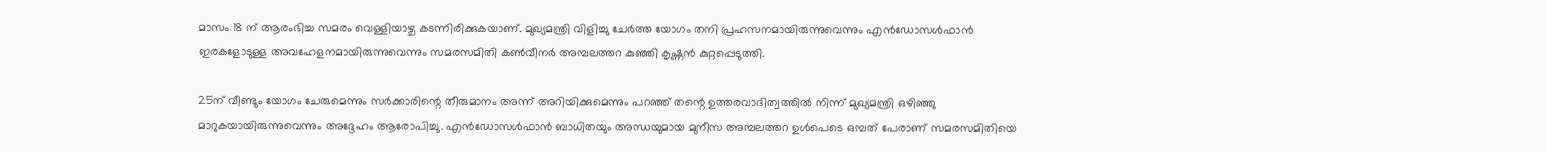മാസം 18 ന് ആരംഭിച്ച സമരം വെള്ളിയാഴ്ച കടന്നിരിക്കുകയാണ്. മുഖ്യമന്ത്രി വിളിച്ചു ചേര്‍ത്ത യോഗം തനി പ്രഹസനമായിരുന്നുവെന്നും എന്‍ഡോസള്‍ഫാന്‍ ഇരകളോടുള്ള അവഹേളനമായിരുന്നുവെന്നും സമരസമിതി കണ്‍വീനര്‍ അമ്പലത്തറ കുഞ്ഞി കൃഷ്ണന്‍ കുറ്റപ്പെടുത്തി.

25ന് വീണ്ടും യോഗം ചേരുമെന്നും സര്‍ക്കാരിന്റെ തീരുമാനം അന്ന് അറിയിക്കുമെന്നും പറഞ്ഞ് തന്റെ ഉത്തരവാദിത്വത്തില്‍ നിന്ന് മുഖ്യമന്ത്രി ഒഴിഞ്ഞു മാറുകയായിരുന്നുവെന്നും അദ്ദേഹം ആരോപിച്ചു. എന്‍ഡോസള്‍ഫാന്‍ ബാധിതയും അന്ധയുമായ മുനീസ അമ്പലത്തറ ഉള്‍പെടെ ഒമ്പത് പേരാണ് സമരസമിതിയെ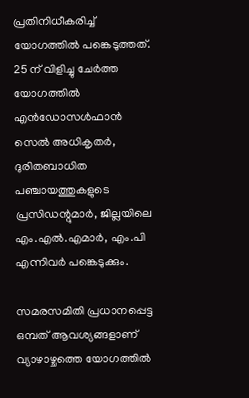പ്രതിനിധീകരിച്ച് യോഗത്തില്‍ പങ്കെടുത്തത്. 25 ന് വിളിച്ചു ചേര്‍ത്ത യോഗത്തില്‍ എന്‍ഡോസള്‍ഫാന്‍ സെല്‍ അധികൃതര്‍, ദുരിതബാധിത പഞ്ചായത്തുകളുടെ പ്രസിഡന്റുമാര്‍, ജില്ലയിലെ എം.എല്‍.എമാര്‍, എം.പി എന്നിവര്‍ പങ്കെടുക്കും.

സമരസമിതി പ്രധാനപ്പെട്ട ഒമ്പത് ആവശ്യങ്ങളാണ് വ്യാഴാഴ്ചത്തെ യോഗത്തില്‍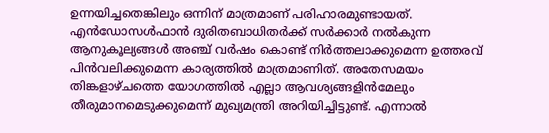ഉന്നയിച്ചതെങ്കിലും ഒന്നിന് മാത്രമാണ് പരിഹാരമുണ്ടായത്. എന്‍ഡോസള്‍ഫാന്‍ ദുരിതബാധിതര്‍ക്ക് സര്‍ക്കാര്‍ നല്‍കുന്ന ആനുകൂല്യങ്ങള്‍ അഞ്ച് വര്‍ഷം കൊണ്ട് നിര്‍ത്തലാക്കുമെന്ന ഉത്തരവ് പിന്‍വലിക്കുമെന്ന കാര്യത്തില്‍ മാത്രമാണിത്. അതേസമയം തിങ്കളാഴ്ചത്തെ യോഗത്തില്‍ എല്ലാ ആവശ്യങ്ങളിന്‍മേലും തീരുമാനമെടുക്കുമെന്ന് മുഖ്യമന്ത്രി അറിയിച്ചിട്ടുണ്ട്. എന്നാല്‍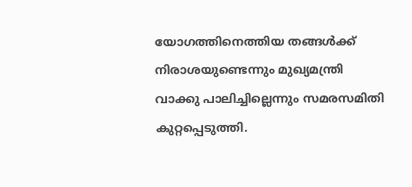യോഗത്തിനെത്തിയ തങ്ങള്‍ക്ക് നിരാശയുണ്ടെന്നും മുഖ്യമന്ത്രി വാക്കു പാലിച്ചില്ലെന്നും സമരസമിതി കുറ്റപ്പെടുത്തി.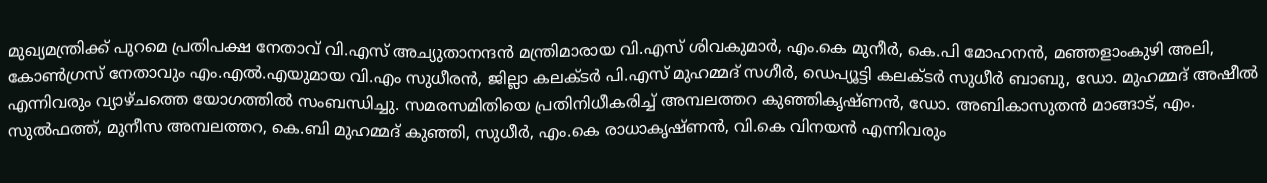മുഖ്യമന്ത്രിക്ക് പുറമെ പ്രതിപക്ഷ നേതാവ് വി.എസ് അച്യുതാനന്ദന്‍ മന്ത്രിമാരായ വി.എസ് ശിവകുമാര്‍, എം.കെ മുനീര്‍, കെ.പി മോഹനന്‍, മഞ്ഞളാംകുഴി അലി, കോണ്‍ഗ്രസ് നേതാവും എം.എല്‍.എയുമായ വി.എം സുധീരന്‍, ജില്ലാ കലക്ടര്‍ പി.എസ് മുഹമ്മദ് സഗീര്‍, ഡെപ്യൂട്ടി കലക്ടര്‍ സുധീര്‍ ബാബു, ഡോ. മുഹമ്മദ് അഷീല്‍ എന്നിവരും വ്യാഴ്ചത്തെ യോഗത്തില്‍ സംബന്ധിച്ചു. സമരസമിതിയെ പ്രതിനിധീകരിച്ച് അമ്പലത്തറ കുഞ്ഞികൃഷ്ണന്‍, ഡോ. അബികാസുതന്‍ മാങ്ങാട്, എം. സുല്‍ഫത്ത്, മുനീസ അമ്പലത്തറ, കെ.ബി മുഹമ്മദ് കുഞ്ഞി, സുധീര്‍, എം.കെ രാധാകൃഷ്ണന്‍, വി.കെ വിനയന്‍ എന്നിവരും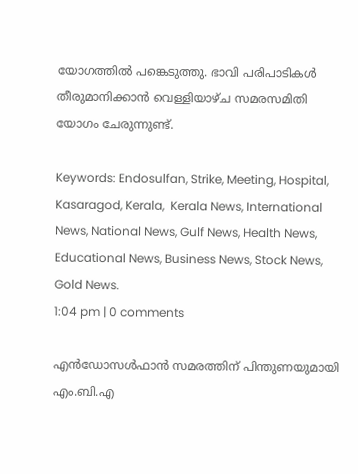യോഗത്തില്‍ പങ്കെടുത്തു. ഭാവി പരിപാടികള്‍ തീരുമാനിക്കാന്‍ വെള്ളിയാഴ്ച സമരസമിതി യോഗം ചേരുന്നുണ്ട്.

Keywords: Endosulfan, Strike, Meeting, Hospital, Kasaragod, Kerala,  Kerala News, International News, National News, Gulf News, Health News, Educational News, Business News, Stock News, Gold News.
1:04 pm | 0 comments

എന്‍ഡോസള്‍ഫാന്‍ സമരത്തിന് പിന്തുണയുമായി എം.ബി.എ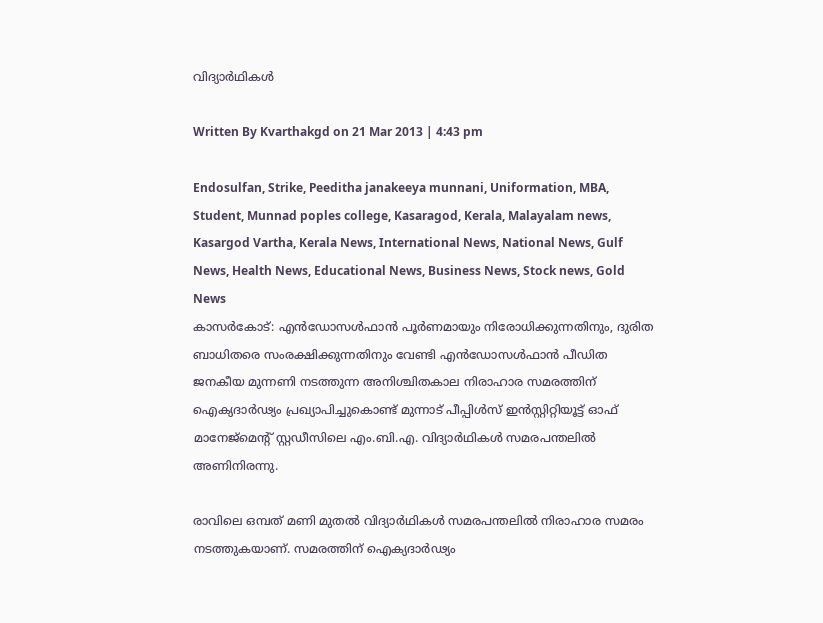വിദ്യാര്‍ഥികള്‍

Written By Kvarthakgd on 21 Mar 2013 | 4:43 pm

Endosulfan, Strike, Peeditha janakeeya munnani, Uniformation, MBA, Student, Munnad poples college, Kasaragod, Kerala, Malayalam news, Kasargod Vartha, Kerala News, International News, National News, Gulf News, Health News, Educational News, Business News, Stock news, Gold News
കാസര്‍കോട്: എന്‍ഡോസള്‍ഫാന്‍ പൂര്‍ണമായും നിരോധിക്കുന്നതിനും, ദുരിത ബാധിതരെ സംരക്ഷിക്കുന്നതിനും വേണ്ടി എന്‍ഡോസള്‍ഫാന്‍ പീഡിത ജനകീയ മുന്നണി നടത്തുന്ന അനിശ്ചിതകാല നിരാഹാര സമരത്തിന് ഐക്യദാര്‍ഢ്യം പ്രഖ്യാപിച്ചുകൊണ്ട് മുന്നാട് പീപ്പിള്‍സ് ഇന്‍സ്റ്റിറ്റിയൂട്ട് ഓഫ് മാനേജ്‌മെന്റ് സ്റ്റഡീസിലെ എം.ബി.എ. വിദ്യാര്‍ഥികള്‍ സമരപന്തലില്‍ അണിനിരന്നു.

രാവിലെ ഒമ്പത് മണി മുതല്‍ വിദ്യാര്‍ഥികള്‍ സമരപന്തലില്‍ നിരാഹാര സമരം നടത്തുകയാണ്. സമരത്തിന് ഐക്യദാര്‍ഢ്യം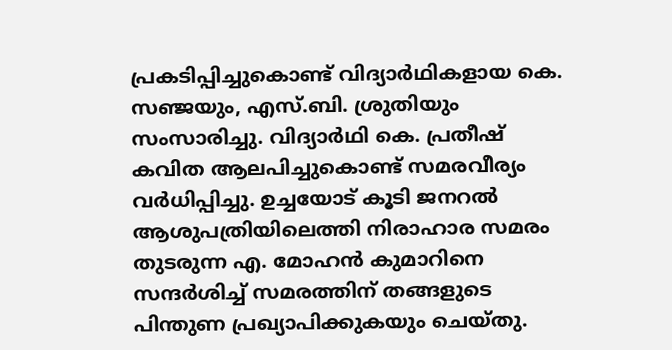പ്രകടിപ്പിച്ചുകൊണ്ട് വിദ്യാര്‍ഥികളായ കെ. സഞ്ജയും, എസ്.ബി. ശ്രുതിയും സംസാരിച്ചു. വിദ്യാര്‍ഥി കെ. പ്രതീഷ് കവിത ആലപിച്ചുകൊണ്ട് സമരവീര്യം വര്‍ധിപ്പിച്ചു. ഉച്ചയോട് കൂടി ജനറല്‍ ആശുപത്രിയിലെത്തി നിരാഹാര സമരം തുടരുന്ന എ. മോഹന്‍ കുമാറിനെ സന്ദര്‍ശിച്ച് സമരത്തിന് തങ്ങളുടെ പിന്തുണ പ്രഖ്യാപിക്കുകയും ചെയ്തു.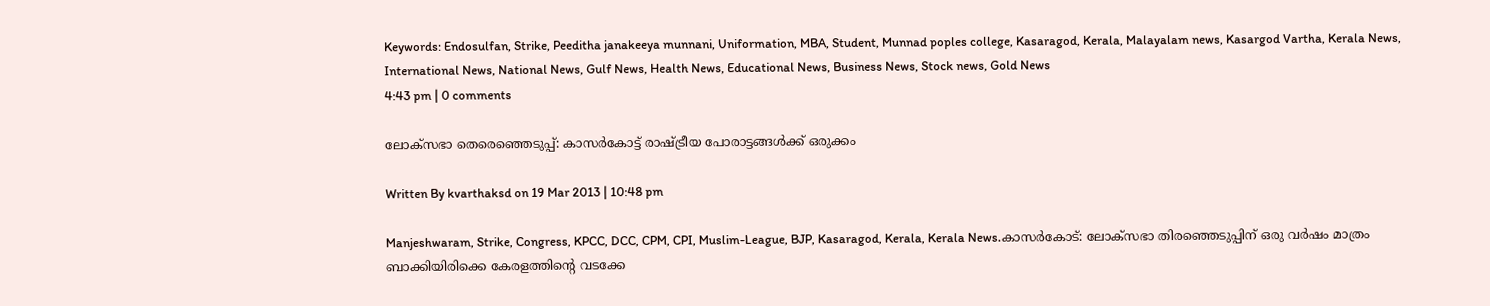Keywords: Endosulfan, Strike, Peeditha janakeeya munnani, Uniformation, MBA, Student, Munnad poples college, Kasaragod, Kerala, Malayalam news, Kasargod Vartha, Kerala News, International News, National News, Gulf News, Health News, Educational News, Business News, Stock news, Gold News
4:43 pm | 0 comments

ലോക്‌സഭാ തെരെഞ്ഞെടുപ്പ്: കാസര്‍കോട്ട് രാഷ്ട്രീയ പോരാട്ടങ്ങള്‍ക്ക് ഒരുക്കം

Written By kvarthaksd on 19 Mar 2013 | 10:48 pm

Manjeshwaram, Strike, Congress, KPCC, DCC, CPM, CPI, Muslim-League, BJP, Kasaragod, Kerala, Kerala News.കാസര്‍കോട്: ലോക്‌സഭാ തിരഞ്ഞെടുപ്പിന് ഒരു വര്‍ഷം മാത്രം ബാക്കിയിരിക്കെ കേരളത്തിന്റെ വടക്കേ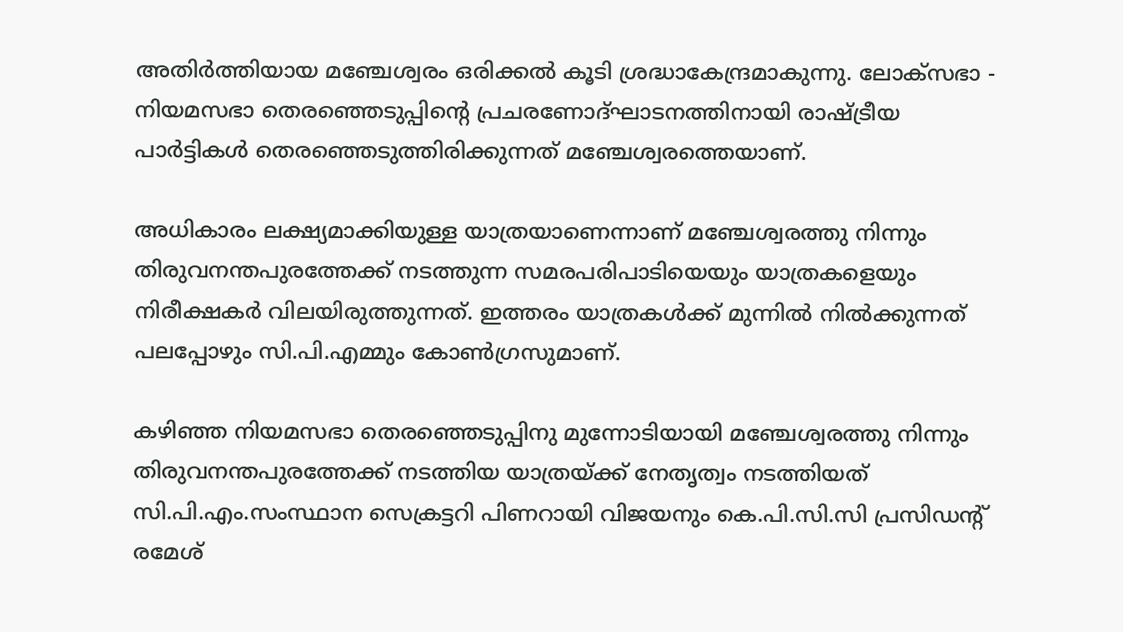അതിര്‍ത്തിയായ മഞ്ചേശ്വരം ഒരിക്കല്‍ കൂടി ശ്രദ്ധാകേന്ദ്രമാകുന്നു. ലോക്‌സഭാ - നിയമസഭാ തെരഞ്ഞെടുപ്പിന്റെ പ്രചരണോദ്ഘാടനത്തിനായി രാഷ്ട്രീയ പാര്‍ട്ടികള്‍ തെരഞ്ഞെടുത്തിരിക്കുന്നത് മഞ്ചേശ്വരത്തെയാണ്.

അധികാരം ലക്ഷ്യമാക്കിയുള്ള യാത്രയാണെന്നാണ് മഞ്ചേശ്വരത്തു നിന്നും തിരുവനന്തപുരത്തേക്ക് നടത്തുന്ന സമരപരിപാടിയെയും യാത്രകളെയും നിരീക്ഷകര്‍ വിലയിരുത്തുന്നത്. ഇത്തരം യാത്രകള്‍ക്ക് മുന്നില്‍ നില്‍ക്കുന്നത് പലപ്പോഴും സി.പി.എമ്മും കോണ്‍ഗ്രസുമാണ്.

കഴിഞ്ഞ നിയമസഭാ തെരഞ്ഞെടുപ്പിനു മുന്നോടിയായി മഞ്ചേശ്വരത്തു നിന്നും തിരുവനന്തപുരത്തേക്ക് നടത്തിയ യാത്രയ്ക്ക് നേതൃത്വം നടത്തിയത് സി.പി.എം.സംസ്ഥാന സെക്രട്ടറി പിണറായി വിജയനും കെ.പി.സി.സി പ്രസിഡന്റ് രമേശ്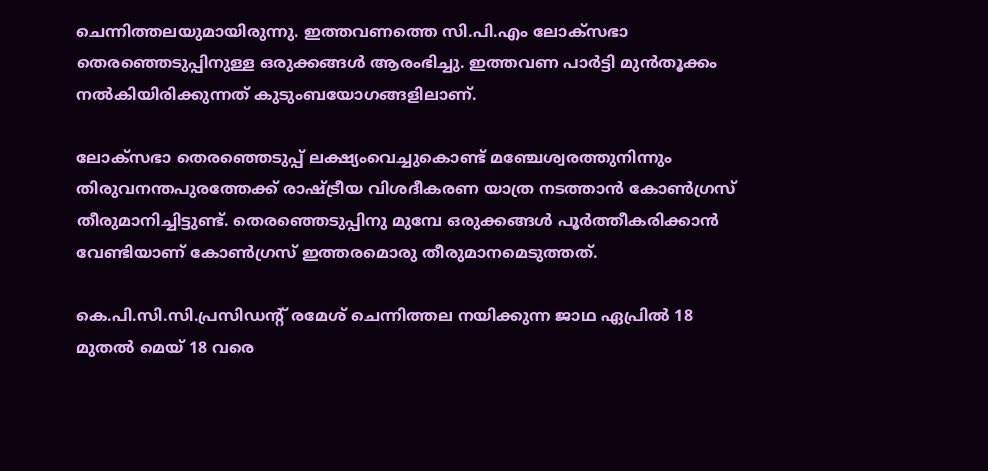ചെന്നിത്തലയുമായിരുന്നു. ഇത്തവണത്തെ സി.പി.എം ലോക്‌സഭാ തെരഞ്ഞെടുപ്പിനുള്ള ഒരുക്കങ്ങള്‍ ആരംഭിച്ചു. ഇത്തവണ പാര്‍ട്ടി മുന്‍തൂക്കം നല്‍കിയിരിക്കുന്നത് കുടുംബയോഗങ്ങളിലാണ്.

ലോക്‌സഭാ തെരഞ്ഞെടുപ്പ് ലക്ഷ്യംവെച്ചുകൊണ്ട് മഞ്ചേശ്വരത്തുനിന്നും തിരുവനന്തപുരത്തേക്ക് രാഷ്ട്രീയ വിശദീകരണ യാത്ര നടത്താന്‍ കോണ്‍ഗ്രസ് തീരുമാനിച്ചിട്ടുണ്ട്. തെരഞ്ഞെടുപ്പിനു മുമ്പേ ഒരുക്കങ്ങള്‍ പൂര്‍ത്തീകരിക്കാന്‍ വേണ്ടിയാണ് കോണ്‍ഗ്രസ് ഇത്തരമൊരു തീരുമാനമെടുത്തത്.

കെ.പി.സി.സി.പ്രസിഡന്റ് രമേശ് ചെന്നിത്തല നയിക്കുന്ന ജാഥ ഏപ്രില്‍ 18 മുതല്‍ മെയ് 18 വരെ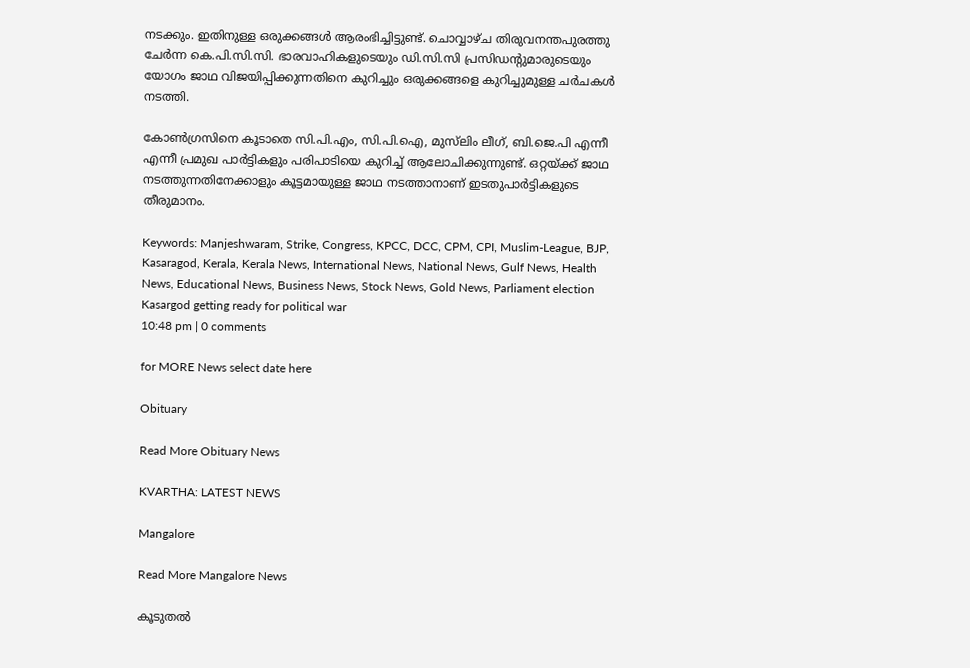നടക്കും. ഇതിനുള്ള ഒരുക്കങ്ങള്‍ ആരംഭിച്ചിട്ടുണ്ട്. ചൊവ്വാഴ്ച തിരുവനന്തപുരത്തു ചേര്‍ന്ന കെ.പി.സി.സി. ഭാരവാഹികളുടെയും ഡി.സി.സി പ്രസിഡന്റുമാരുടെയും യോഗം ജാഥ വിജയിപ്പിക്കുന്നതിനെ കുറിച്ചും ഒരുക്കങ്ങളെ കുറിച്ചുമുള്ള ചര്‍ചകള്‍ നടത്തി.

കോണ്‍ഗ്രസിനെ കൂടാതെ സി.പി.എം, സി.പി.ഐ, മുസ്‌ലിം ലീഗ്, ബി.ജെ.പി എന്നീ എന്നീ പ്രമുഖ പാര്‍ട്ടികളും പരിപാടിയെ കുറിച്ച് ആലോചിക്കുന്നുണ്ട്. ഒറ്റയ്ക്ക് ജാഥ നടത്തുന്നതിനേക്കാളും കൂട്ടമായുള്ള ജാഥ നടത്താനാണ് ഇടതുപാര്‍ട്ടികളുടെ തീരുമാനം.

Keywords: Manjeshwaram, Strike, Congress, KPCC, DCC, CPM, CPI, Muslim-League, BJP, Kasaragod, Kerala, Kerala News, International News, National News, Gulf News, Health News, Educational News, Business News, Stock News, Gold News, Parliament election Kasargod getting ready for political war
10:48 pm | 0 comments

for MORE News select date here

Obituary

Read More Obituary News

KVARTHA: LATEST NEWS

Mangalore

Read More Mangalore News

കൂടുതൽ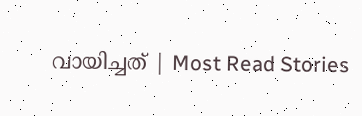വായിച്ചത് | Most Read Stories